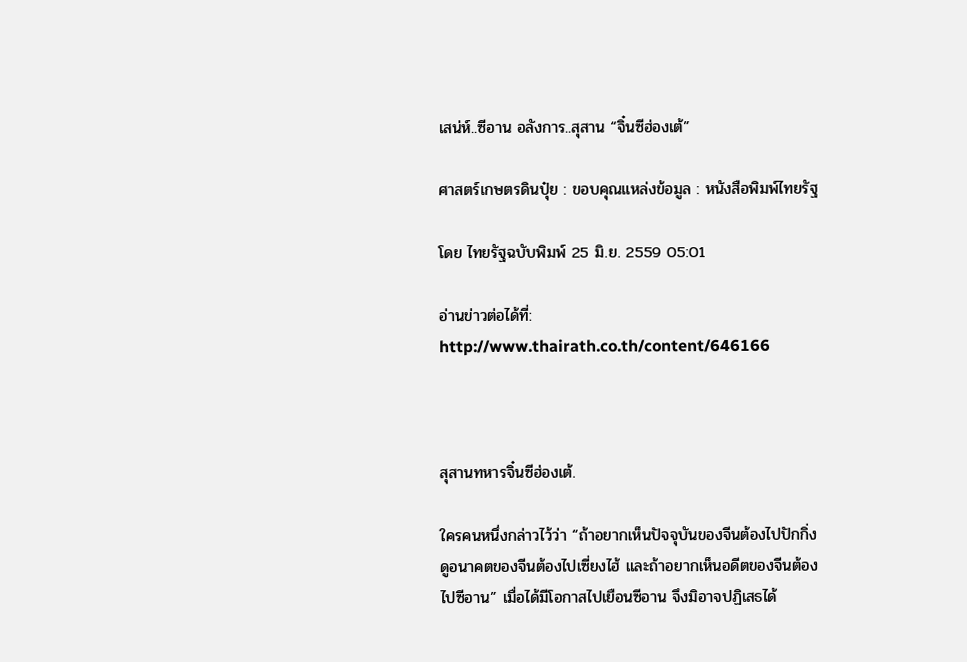เสน่ห์..ซีอาน อลังการ..สุสาน “จิ๋นซีฮ่องเต้”

ศาสตร์เกษตรดินปุ๋ย : ขอบคุณแหล่งข้อมูล : หนังสือพิมพ์ไทยรัฐ

โดย ไทยรัฐฉบับพิมพ์ 25 มิ.ย. 2559 05:01

อ่านข่าวต่อได้ที่: http://www.thairath.co.th/content/646166



สุสานทหารจิ๋นซีฮ่องเต้.

ใครคนหนึ่งกล่าวไว้ว่า “ถ้าอยากเห็นปัจจุบันของจีนต้องไปปักกิ่ง ดูอนาคตของจีนต้องไปเซี่ยงไฮ้ และถ้าอยากเห็นอดีตของจีนต้องไปซีอาน” เมื่อได้มีโอกาสไปเยือนซีอาน จึงมิอาจปฏิเสธได้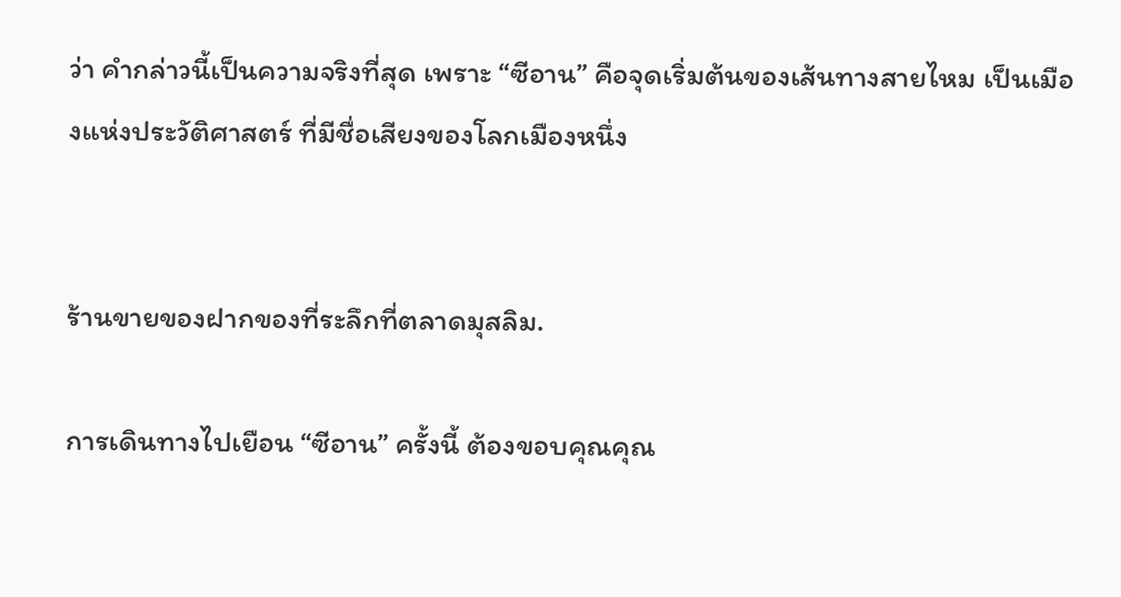ว่า คำกล่าวนี้เป็นความจริงที่สุด เพราะ “ซีอาน” คือจุดเริ่มต้นของเส้นทางสายไหม เป็นเมืองแห่งประวัติศาสตร์ ที่มีชื่อเสียงของโลกเมืองหนึ่ง


ร้านขายของฝากของที่ระลึกที่ตลาดมุสลิม.

การเดินทางไปเยือน “ซีอาน” ครั้งนี้ ต้องขอบคุณคุณ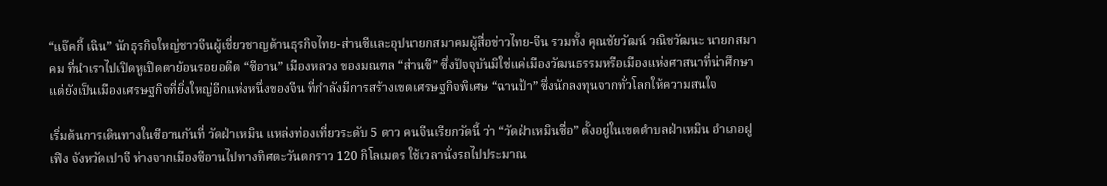“แจ๊คกี้ เฉิน” นักธุรกิจใหญ่ชาวจีนผู้เชี่ยวชาญด้านธุรกิจไทย-ส่านซีและอุปนายกสมาคมผู้สื่อข่าวไทย-จีน รวมทั้ง คุณชัยวัฒน์ วณิชวัฒนะ นายกสมาคม ที่นำเราไปเปิดหูเปิดตาย้อนรอยอดีต “ซีอาน” เมืองหลวง ของมณฑล “ส่านซี” ซึ่งปัจจุบันมิใช่แค่เมืองวัฒนธรรมหรือเมืองแห่งศาสนาที่น่าศึกษา แต่ยังเป็นเมืองเศรษฐกิจที่ยิ่งใหญ่อีกแห่งหนึ่งของจีน ที่กำลังมีการสร้างเขตเศรษฐกิจพิเศษ “ฉานป้า” ซึ่งนักลงทุนจากทั่วโลกให้ความสนใจ

เริ่มต้นการเดินทางในซีอานกันที่ วัดฝ่าเหมิน แหล่งท่องเที่ยวระดับ 5 ดาว คนจีนเรียกวัดนี้ ว่า “วัดฝ่าเหมินซื่อ” ตั้งอยู่ในเขตตำบลฝ่าเหมิน อำเภอฝูเฟิง จังหวัดเปาจี ห่างจากเมืองซีอานไปทางทิศตะวันตกราว 120 กิโลเมตร ใช้เวลานั่งรถไปประมาณ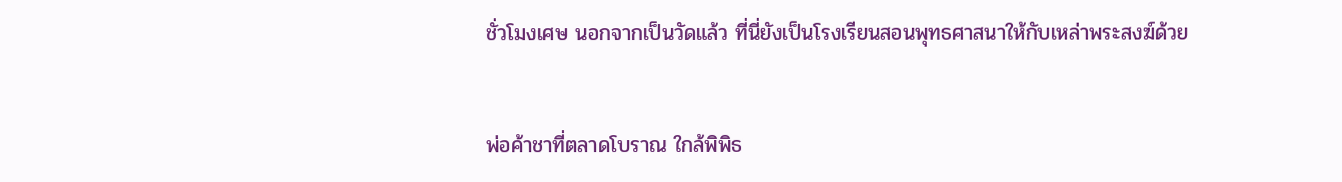ชั่วโมงเศษ นอกจากเป็นวัดแล้ว ที่นี่ยังเป็นโรงเรียนสอนพุทธศาสนาให้กับเหล่าพระสงฆ์ด้วย


พ่อค้าชาที่ตลาดโบราณ ใกล้พิพิธ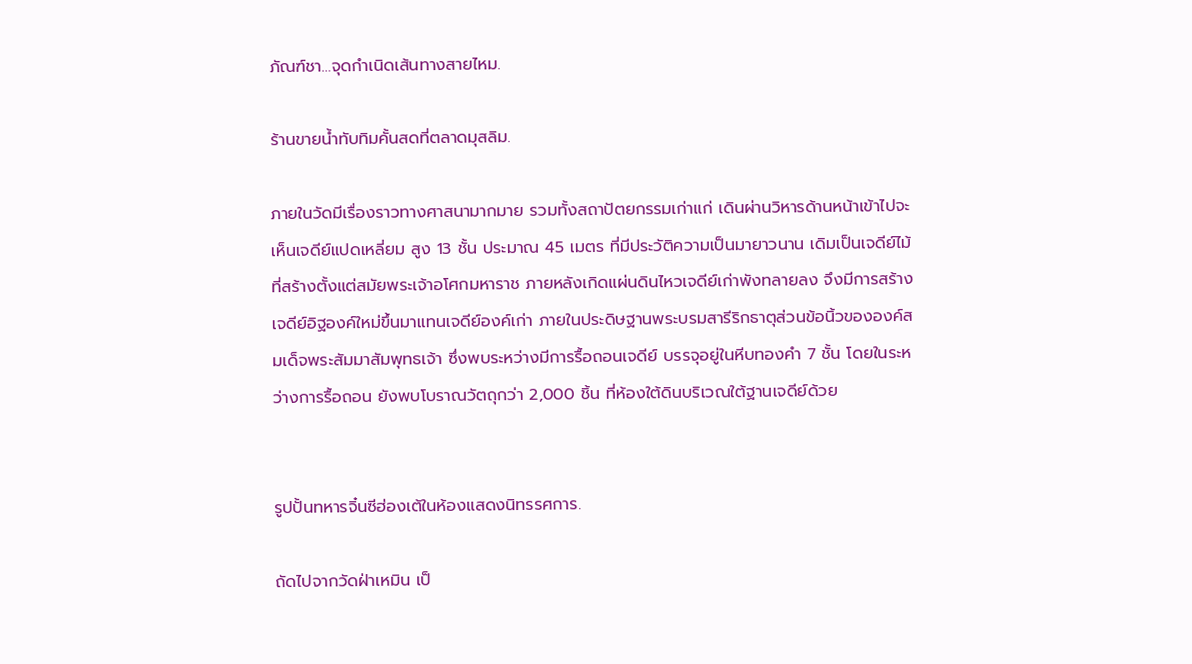ภัณฑ์ชา…จุดกำเนิดเส้นทางสายไหม.

ร้านขายน้ำทับทิมคั้นสดที่ตลาดมุสลิม.

ภายในวัดมีเรื่องราวทางศาสนามากมาย รวมทั้งสถาปัตยกรรมเก่าแก่ เดินผ่านวิหารด้านหน้าเข้าไปจะเห็นเจดีย์แปดเหลี่ยม สูง 13 ชั้น ประมาณ 45 เมตร ที่มีประวัติความเป็นมายาวนาน เดิมเป็นเจดีย์ไม้ที่สร้างตั้งแต่สมัยพระเจ้าอโศกมหาราช ภายหลังเกิดแผ่นดินไหวเจดีย์เก่าพังทลายลง จึงมีการสร้างเจดีย์อิฐองค์ใหม่ขึ้นมาแทนเจดีย์องค์เก่า ภายในประดิษฐานพระบรมสารีริกธาตุส่วนข้อนิ้วขององค์สมเด็จพระสัมมาสัมพุทธเจ้า ซึ่งพบระหว่างมีการรื้อถอนเจดีย์ บรรจุอยู่ในหีบทองคำ 7 ชั้น โดยในระหว่างการรื้อถอน ยังพบโบราณวัตถุกว่า 2,000 ชิ้น ที่ห้องใต้ดินบริเวณใต้ฐานเจดีย์ด้วย


รูปปั้นทหารจิ๋นซีฮ่องเต้ในห้องแสดงนิทรรศการ.

ถัดไปจากวัดฝ่าเหมิน เป็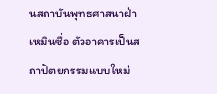นสถาบันพุทธศาสนาฝ่าเหมินซื่อ ตัวอาคารเป็นสถาปัตยกรรมแบบใหม่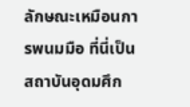ลักษณะเหมือนการพนมมือ ที่นี่เป็นสถาบันอุดมศึก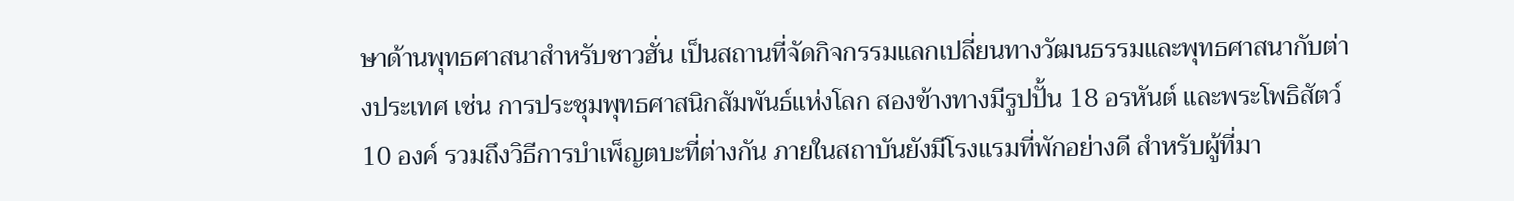ษาด้านพุทธศาสนาสำหรับชาวฮั่น เป็นสถานที่จัดกิจกรรมแลกเปลี่ยนทางวัฒนธรรมและพุทธศาสนากับต่างประเทศ เช่น การประชุมพุทธศาสนิกสัมพันธ์แห่งโลก สองข้างทางมีรูปปั้น 18 อรหันต์ และพระโพธิสัตว์ 10 องค์ รวมถึงวิธีการบำเพ็ญตบะที่ต่างกัน ภายในสถาบันยังมีโรงแรมที่พักอย่างดี สำหรับผู้ที่มา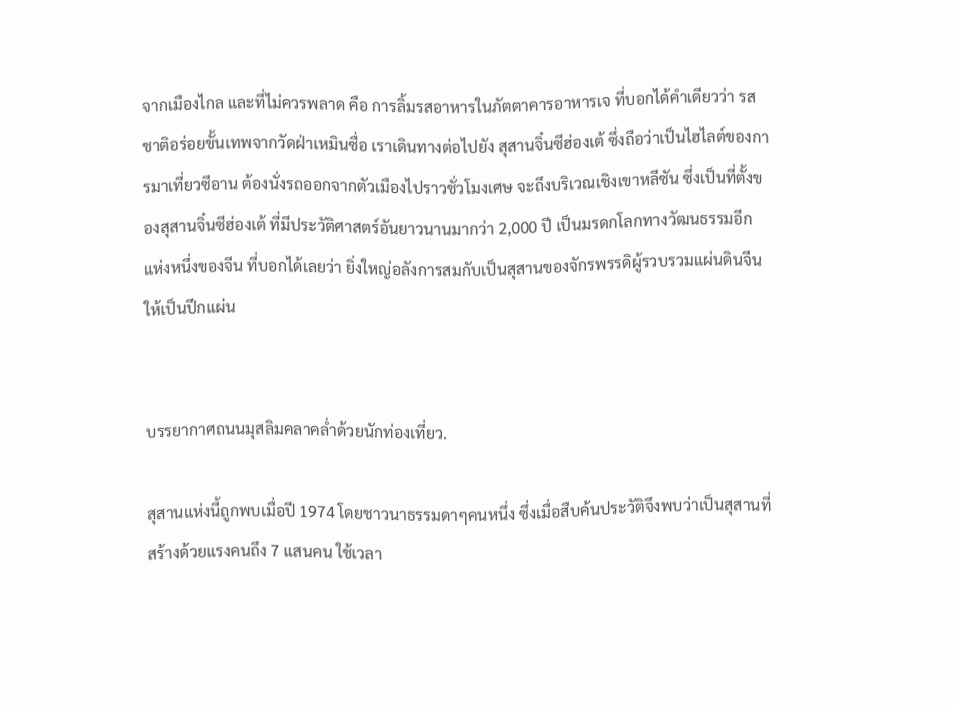จากเมืองไกล และที่ไม่ควรพลาด คือ การลิ้มรสอาหารในภัตตาคารอาหารเจ ที่บอกได้คำเดียวว่า รสชาติอร่อยขั้นเทพจากวัดฝ่าเหมินซื่อ เราเดินทางต่อไปยัง สุสานจิ๋นซีฮ่องเต้ ซึ่งถือว่าเป็นไฮไลต์ของการมาเที่ยวซีอาน ต้องนั่งรถออกจากตัวเมืองไปราวชั่วโมงเศษ จะถึงบริเวณเชิงเขาหลีซัน ซึ่งเป็นที่ตั้งของสุสานจิ๋นซีฮ่องเต้ ที่มีประวัติศาสตร์อันยาวนานมากว่า 2,000 ปี เป็นมรดกโลกทางวัฒนธรรมอีกแห่งหนึ่งของจีน ที่บอกได้เลยว่า ยิ่งใหญ่อลังการสมกับเป็นสุสานของจักรพรรดิผู้รวบรวมแผ่นดินจีนให้เป็นปึกแผ่น


บรรยากาศถนนมุสลิมคลาคล่ำด้วยนักท่องเที่ยว.

สุสานแห่งนี้ถูกพบเมื่อปี 1974 โดยชาวนาธรรมดาๆคนหนึ่ง ซึ่งเมื่อสืบค้นประวัติจึงพบว่าเป็นสุสานที่สร้างด้วยแรงคนถึง 7 แสนคน ใช้เวลา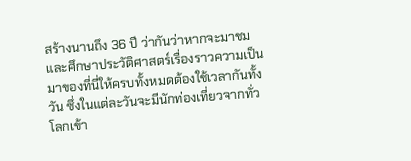สร้างนานถึง 36 ปี ว่ากันว่าหากจะมาชมและศึกษาประวัติศาสตร์เรื่องราวความเป็นมาของที่นี่ให้ครบทั้งหมดต้องใช้เวลากันทั้งวัน ซึ่งในแต่ละวันจะมีนักท่องเที่ยวจากทั่วโลกเข้า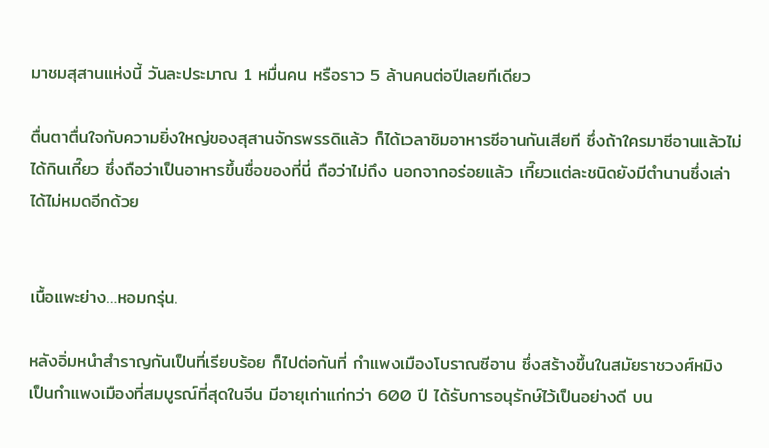มาชมสุสานแห่งนี้ วันละประมาณ 1 หมื่นคน หรือราว 5 ล้านคนต่อปีเลยทีเดียว

ตื่นตาตื่นใจกับความยิ่งใหญ่ของสุสานจักรพรรดิแล้ว ก็ได้เวลาชิมอาหารซีอานกันเสียที ซึ่งถ้าใครมาซีอานแล้วไม่ได้กินเกี๊ยว ซึ่งถือว่าเป็นอาหารขึ้นชื่อของที่นี่ ถือว่าไม่ถึง นอกจากอร่อยแล้ว เกี๊ยวแต่ละชนิดยังมีตำนานซึ่งเล่าได้ไม่หมดอีกด้วย


เนื้อแพะย่าง…หอมกรุ่น.

หลังอิ่มหนำสำราญกันเป็นที่เรียบร้อย ก็ไปต่อกันที่ กำแพงเมืองโบราณซีอาน ซึ่งสร้างขึ้นในสมัยราชวงศ์หมิง เป็นกำแพงเมืองที่สมบูรณ์ที่สุดในจีน มีอายุเก่าแก่กว่า 600 ปี ได้รับการอนุรักษ์ไว้เป็นอย่างดี บน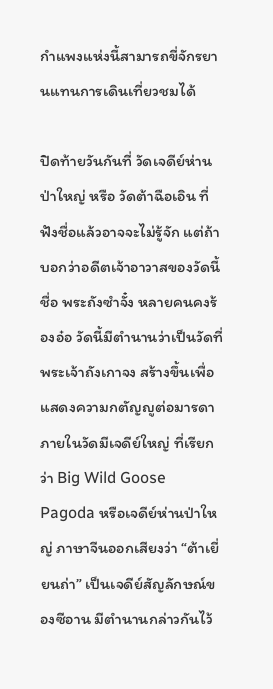กำแพงแห่งนี้สามารถขี่จักรยานแทนการเดินเที่ยวชมได้

ปิดท้ายวันกันที่ วัดเจดีย์ห่านป่าใหญ่ หรือ วัดต้าฉือเอิน ที่ฟังชื่อแล้วอาจจะไม่รู้จัก แต่ถ้าบอกว่าอดีตเจ้าอาวาสของวัดนี้ชื่อ พระถังซำจั๋ง หลายคนคงร้องอ๋อ วัดนี้มีตำนานว่าเป็นวัดที่ พระเจ้าถังเกาจง สร้างขึ้นเพื่อแสดงความกตัญญูต่อมารดา ภายในวัดมีเจดีย์ใหญ่ ที่เรียกว่า Big Wild Goose Pagoda หรือเจดีย์ห่านป่าใหญ่ ภาษาจีนออกเสียงว่า “ต้าเยี่ยนถ่า” เป็นเจดีย์สัญลักษณ์ของซีอาน มีตำนานกล่าวกันไว้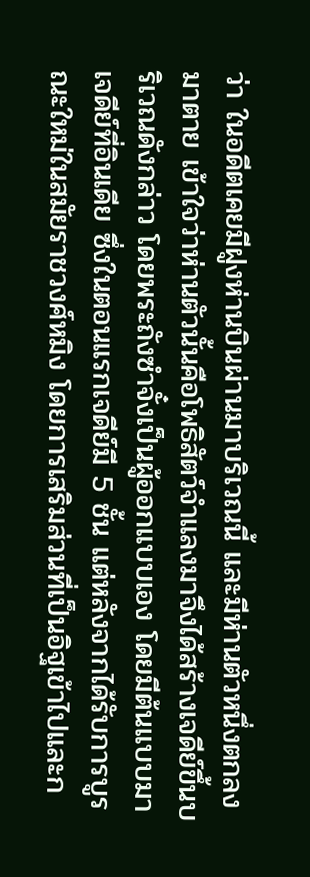ว่า ในอดีตเคยมีฝูงห่านบินผ่านมาบริเวณนี้ และมีห่านตัวหนึ่งตกลงมาตาย เข้าใจว่าห่านตัวนั้นคือโพธิสัตว์จำแลงมาจึงได้สร้างเจดีย์ขึ้นบริเวณดังกล่าว โดยพระถังซำจั๋งเป็นผู้ออกแบบเอง โดยมีต้นแบบมาเจดีย์ที่อินเดีย ซึ่งในตอนแรกเจดีย์มี 5 ชั้น แต่หลังจากได้รับการบูรณะใหม่ในสมัยราชวงศ์หมิง โดยการเสริมส่วนที่เป็นอิฐเข้าไปและก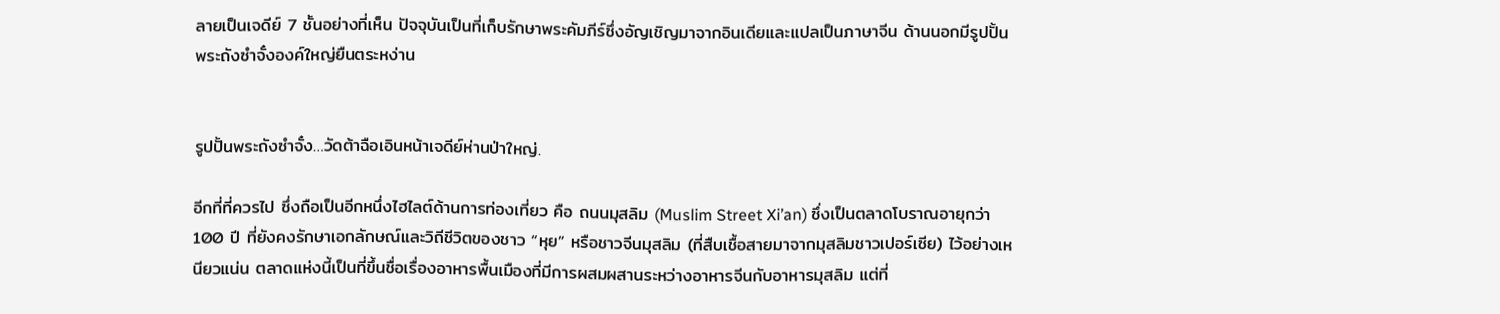ลายเป็นเจดีย์ 7 ชั้นอย่างที่เห็น ปัจจุบันเป็นที่เก็บรักษาพระคัมภีร์ซึ่งอัญเชิญมาจากอินเดียและแปลเป็นภาษาจีน ด้านนอกมีรูปปั้นพระถังซำจั๋งองค์ใหญ่ยืนตระหง่าน


รูปปั้นพระถังซำจั๋ง…วัดต้าฉือเอินหน้าเจดีย์ห่านป่าใหญ่.

อีกที่ที่ควรไป ซึ่งถือเป็นอีกหนึ่งไฮไลต์ด้านการท่องเที่ยว คือ ถนนมุสลิม (Muslim Street Xi’an) ซึ่งเป็นตลาดโบราณอายุกว่า 100 ปี ที่ยังคงรักษาเอกลักษณ์และวิถีชีวิตของชาว “หุย” หรือชาวจีนมุสลิม (ที่สืบเชื้อสายมาจากมุสลิมชาวเปอร์เซีย) ไว้อย่างเหนียวแน่น ตลาดแห่งนี้เป็นที่ขึ้นชื่อเรื่องอาหารพื้นเมืองที่มีการผสมผสานระหว่างอาหารจีนกับอาหารมุสลิม แต่ที่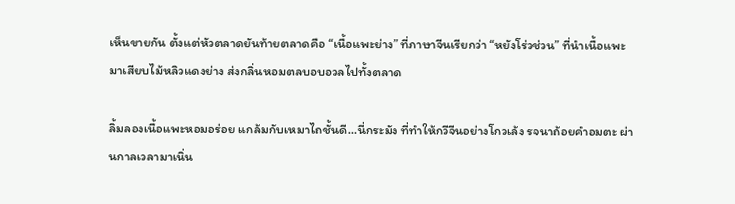เห็นขายกัน ตั้งแต่หัวตลาดยันท้ายตลาดคือ “เนื้อแพะย่าง” ที่ภาษาจีนเรียกว่า “หยังโร่วช่วน” ที่นำเนื้อแพะมาเสียบไม้หลิวแดงย่าง ส่งกลิ่นหอมตลบอบอวลไปทั้งตลาด

ลิ้มลองเนื้อแพะหอมอร่อย แกล้มกับเหมาไถชั้นดี…นี่กระมัง ที่ทำให้กวีจีนอย่างโกวเล้ง รจนาถ้อยคำอมตะ ผ่านกาลเวลามาเนิ่น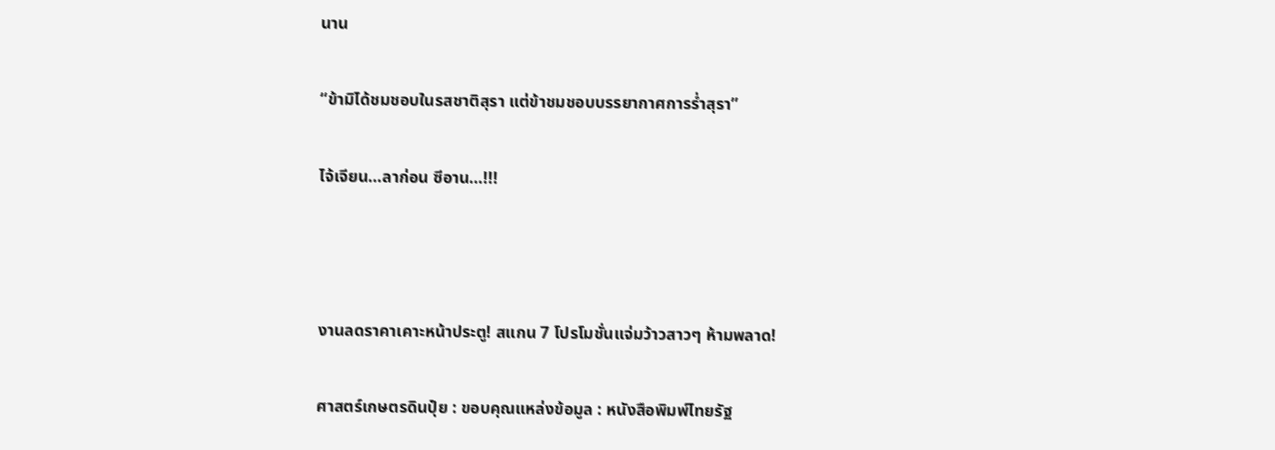นาน

“ข้ามิได้ชมชอบในรสชาติสุรา แต่ข้าชมชอบบรรยากาศการร่ำสุรา”

ไจ้เจียน…ลาก่อน ซีอาน…!!!



งานลดราคาเคาะหน้าประตู! สแกน 7 โปรโมชั่นแจ่มว้าวสาวๆ ห้ามพลาด!

ศาสตร์เกษตรดินปุ๋ย : ขอบคุณแหล่งข้อมูล : หนังสือพิมพ์ไทยรัฐ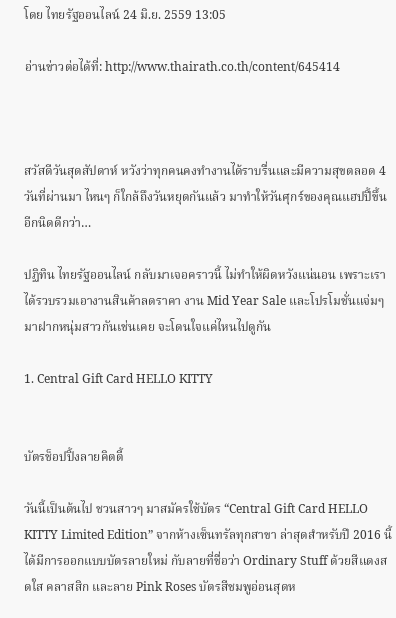โดย ไทยรัฐออนไลน์ 24 มิ.ย. 2559 13:05

อ่านข่าวต่อได้ที่: http://www.thairath.co.th/content/645414



สวัสดีวันสุดสัปดาห์ หวังว่าทุกคนคงทำงานได้ราบรื่นและมีความสุขตลอด 4 วันที่ผ่านมา ไหนๆ ก็ใกล้ถึงวันหยุดกันแล้ว มาทำให้วันศุกร์ของคุณแฮปปี้ขึ้นอีกนิดดีกว่า…

ปฏิทิน ไทยรัฐออนไลน์ กลับมาเจอคราวนี้ ไม่ทำให้ผิดหวังแน่นอน เพราะเราได้รวบรวมเอางานสินค้าลดราคา งาน Mid Year Sale และโปรโมชั่นแจ่มๆ มาฝากหนุ่มสาวกันเช่นเคย จะโดนใจแค่ไหนไปดูกัน

1. Central Gift Card HELLO KITTY


บัตรช็อปปิ้งลายคิตตี้

วันนี้เป็นต้นไป ชวนสาวๆ มาสมัครใช้บัตร “Central Gift Card HELLO KITTY Limited Edition” จากห้างเซ็นทรัลทุกสาขา ล่าสุดสำหรับปี 2016 นี้ ได้มีการออกแบบบัตรลายใหม่ กับลายที่ชื่อว่า Ordinary Stuff ด้วยสีแดงสดใส คลาสสิก และลาย Pink Roses บัตรสีชมพูอ่อนสุดห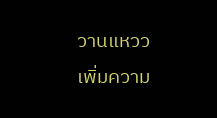วานแหวว เพิ่มความ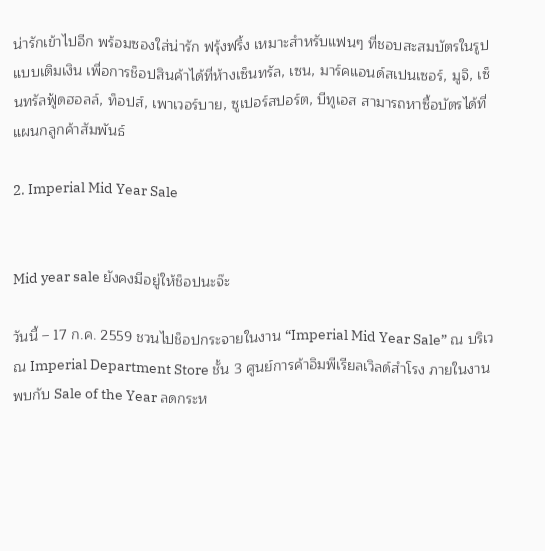น่ารักเข้าไปอีก พร้อมซองใส่น่ารัก ฟรุ้งฟริ้ง เหมาะสำหรับแฟนๆ ที่ชอบสะสมบัตรในรูปแบบเติมเงิน เพื่อการช็อปสินค้าได้ที่ห้างเซ็นทรัล, เซน, มาร์คแอนด์สเปนเซอร์, มูจิ, เซ็นทรัลฟู้ดฮอลล์, ท็อปส์, เพาเวอร์บาย, ซูเปอร์สปอร์ต, บีทูเอส สามารถหาซื้อบัตรได้ที่แผนกลูกค้าสัมพันธ์

2. Imperial Mid Year Sale


Mid year sale ยังคงมีอยู่ให้ช็อปนะจ๊ะ

วันนี้ – 17 ก.ค. 2559 ชวนไปช็อปกระจายในงาน “Imperial Mid Year Sale” ณ บริเวณ Imperial Department Store ชั้น 3 ศูนย์การค้าอิมพีเรียลเวิลด์สำโรง ภายในงานพบกับ Sale of the Year ลดกระห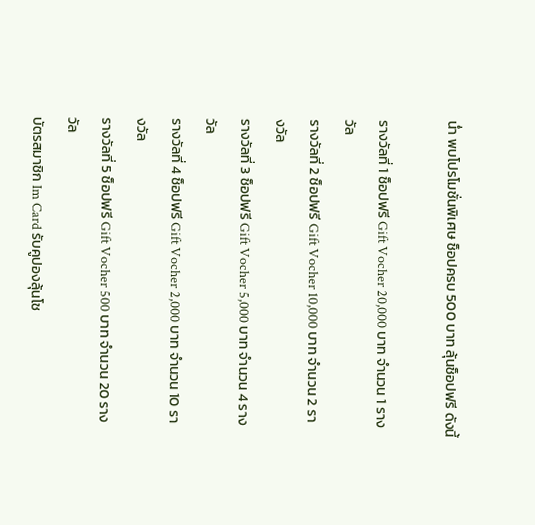น่ำ พบโปรโมชั่นพิเศษ ช็อปครบ 500 บาท ลุ้นช็อปฟรี ดังนี้

รางวัลที่ 1 ช็อปฟรี Gift Vocher 20,000 บาท จำนวน 1 รางวัล
รางวัลที่ 2 ช็อปฟรี Gift Vocher 10,000 บาท จำนวน 2 รางวัล
รางวัลที่ 3 ช็อปฟรี Gift Vocher 5,000 บาท จำนวน 4 รางวัล
รางวัลที่ 4 ช็อปฟรี Gift Vocher 2,000 บาท จำนวน 10 รางวัล
รางวัลที่ 5 ช็อปฟรี Gift Vocher 500 บาท จำนวน 20 รางวัล
บัตรสมาชิก Im Card รับคูปองลุ้นโช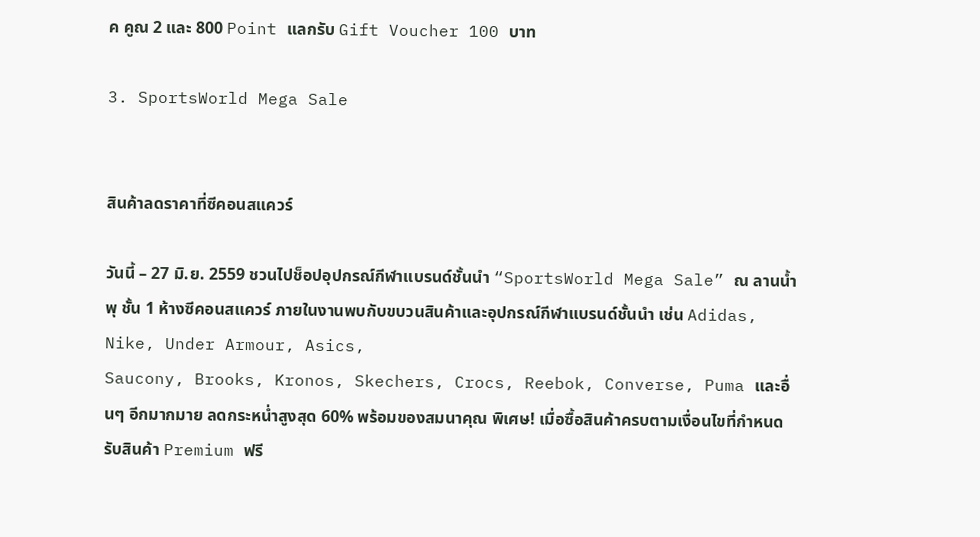ค คูณ 2 และ 800 Point แลกรับ Gift Voucher 100 บาท

3. SportsWorld Mega Sale


สินค้าลดราคาที่ซีคอนสแควร์

วันนี้ – 27 มิ.ย. 2559 ชวนไปช็อปอุปกรณ์กีฬาแบรนด์ชั้นนำ “SportsWorld Mega Sale” ณ ลานน้ำพุ ชั้น 1 ห้างซีคอนสแควร์ ภายในงานพบกับขบวนสินค้าและอุปกรณ์กีฬาแบรนด์ชั้นนำ เช่น Adidas, Nike, Under Armour, Asics,
Saucony, Brooks, Kronos, Skechers, Crocs, Reebok, Converse, Puma และอื่นๆ อีกมากมาย ลดกระหน่ำสูงสุด 60% พร้อมของสมนาคุณ พิเศษ! เมื่อซื้อสินค้าครบตามเงื่อนไขที่กำหนด รับสินค้า Premium ฟรี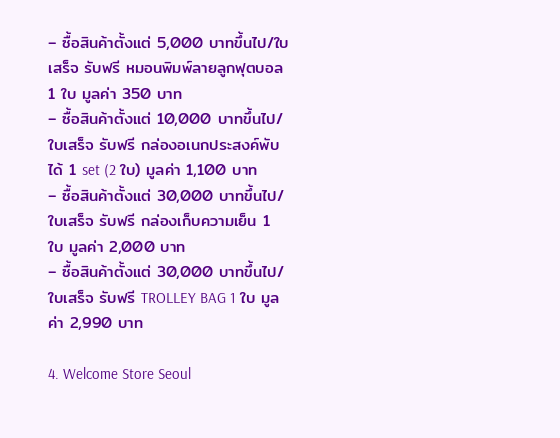– ซื้อสินค้าตั้งแต่ 5,000 บาทขึ้นไป/ใบเสร็จ รับฟรี หมอนพิมพ์ลายลูกฟุตบอล 1 ใบ มูลค่า 350 บาท
– ซื้อสินค้าตั้งแต่ 10,000 บาทขึ้นไป/ใบเสร็จ รับฟรี กล่องอเนกประสงค์พับได้ 1 set (2 ใบ) มูลค่า 1,100 บาท
– ซื้อสินค้าตั้งแต่ 30,000 บาทขึ้นไป/ใบเสร็จ รับฟรี กล่องเก็บความเย็น 1 ใบ มูลค่า 2,000 บาท
– ซื้อสินค้าตั้งแต่ 30,000 บาทขึ้นไป/ใบเสร็จ รับฟรี TROLLEY BAG 1 ใบ มูลค่า 2,990 บาท

4. Welcome Store Seoul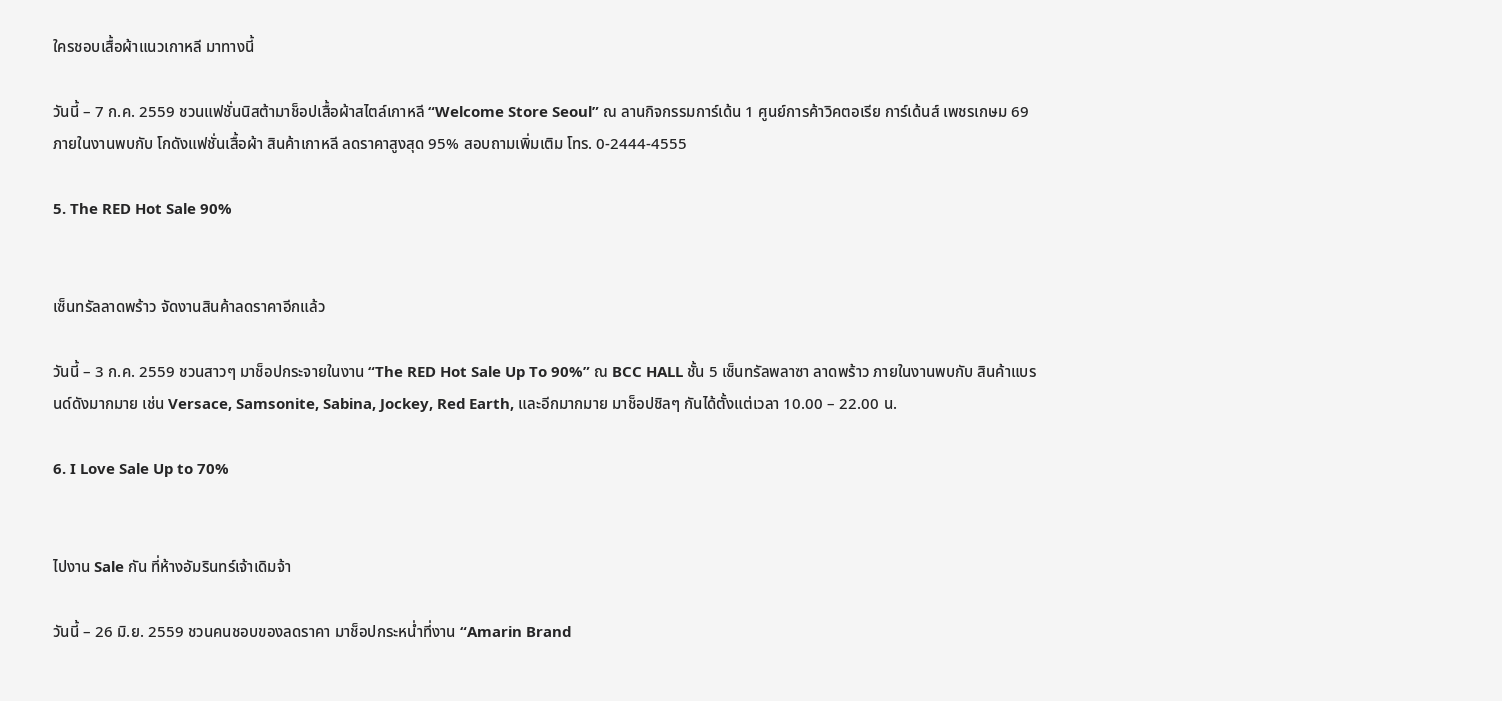ใครชอบเสื้อผ้าแนวเกาหลี มาทางนี้

วันนี้ – 7 ก.ค. 2559 ชวนแฟชั่นนิสต้ามาช็อปเสื้อผ้าสไตล์เกาหลี “Welcome Store Seoul” ณ ลานกิจกรรมการ์เด้น 1 ศูนย์การค้าวิคตอเรีย การ์เด้นส์ เพชรเกษม 69 ภายในงานพบกับ โกดังแฟชั่นเสื้อผ้า สินค้าเกาหลี ลดราคาสูงสุด 95% สอบถามเพิ่มเติม โทร. 0-2444-4555

5. The RED Hot Sale 90%


เซ็นทรัลลาดพร้าว จัดงานสินค้าลดราคาอีกแล้ว

วันนี้ – 3 ก.ค. 2559 ชวนสาวๆ มาช็อปกระจายในงาน “The RED Hot Sale Up To 90%” ณ BCC HALL ชั้น 5 เซ็นทรัลพลาซา ลาดพร้าว ภายในงานพบกับ สินค้าแบรนด์ดังมากมาย เช่น Versace, Samsonite, Sabina, Jockey, Red Earth, และอีกมากมาย มาช็อปชิลๆ กันได้ตั้งแต่เวลา 10.00 – 22.00 น.

6. I Love Sale Up to 70%


ไปงาน Sale กัน ที่ห้างอัมรินทร์เจ้าเดิมจ้า

วันนี้ – 26 มิ.ย. 2559 ชวนคนชอบของลดราคา มาช็อปกระหน่ำที่งาน “Amarin Brand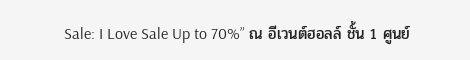Sale: I Love Sale Up to 70%” ณ อีเวนต์ฮอลล์ ชั้น 1 ศูนย์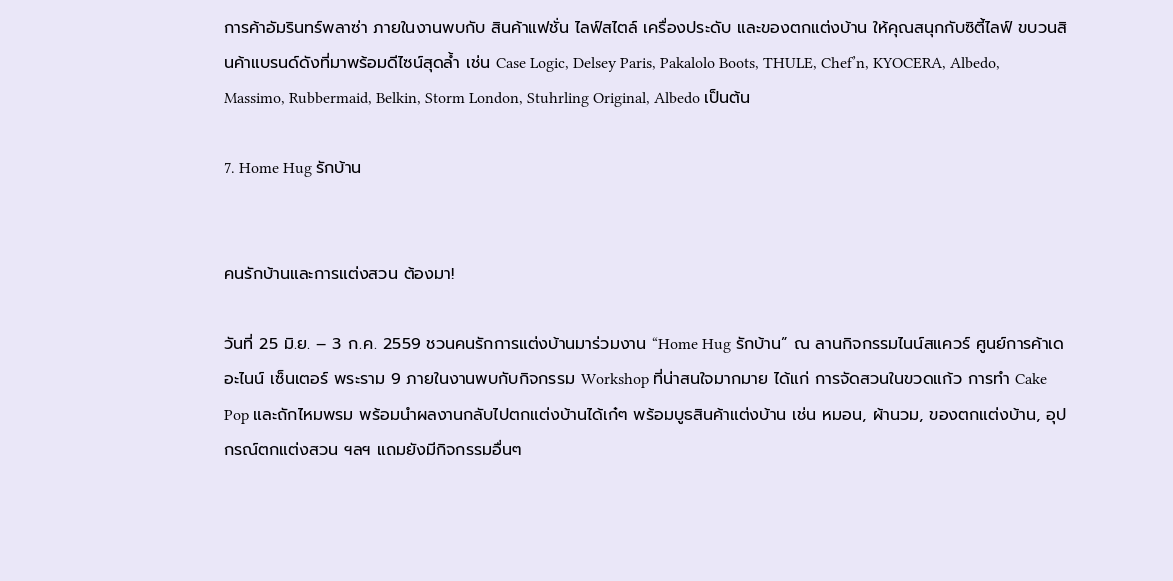การค้าอัมรินทร์พลาซ่า ภายในงานพบกับ สินค้าแฟชั่น ไลฟ์สไตล์ เครื่องประดับ และของตกแต่งบ้าน ให้คุณสนุกกับซิตี้ไลฟ์ ขบวนสินค้าแบรนด์ดังที่มาพร้อมดีไซน์สุดล้ำ เช่น Case Logic, Delsey Paris, Pakalolo Boots, THULE, Chef’n, KYOCERA, Albedo, Massimo, Rubbermaid, Belkin, Storm London, Stuhrling Original, Albedo เป็นต้น

7. Home Hug รักบ้าน


คนรักบ้านและการแต่งสวน ต้องมา!

วันที่ 25 มิ.ย. – 3 ก.ค. 2559 ชวนคนรักการแต่งบ้านมาร่วมงาน “Home Hug รักบ้าน” ณ ลานกิจกรรมไนน์สแควร์ ศูนย์การค้าเดอะไนน์ เซ็นเตอร์ พระราม 9 ภายในงานพบกับกิจกรรม Workshop ที่น่าสนใจมากมาย ได้แก่ การจัดสวนในขวดแก้ว การทำ Cake Pop และถักไหมพรม พร้อมนำผลงานกลับไปตกแต่งบ้านได้เก๋ๆ พร้อมบูธสินค้าแต่งบ้าน เช่น หมอน, ผ้านวม, ของตกแต่งบ้าน, อุปกรณ์ตกแต่งสวน ฯลฯ แถมยังมีกิจกรรมอื่นๆ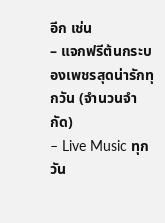อีก เช่น
– แจกฟรีต้นกระบองเพชรสุดน่ารักทุกวัน (จำนวนจำกัด)
– Live Music ทุกวัน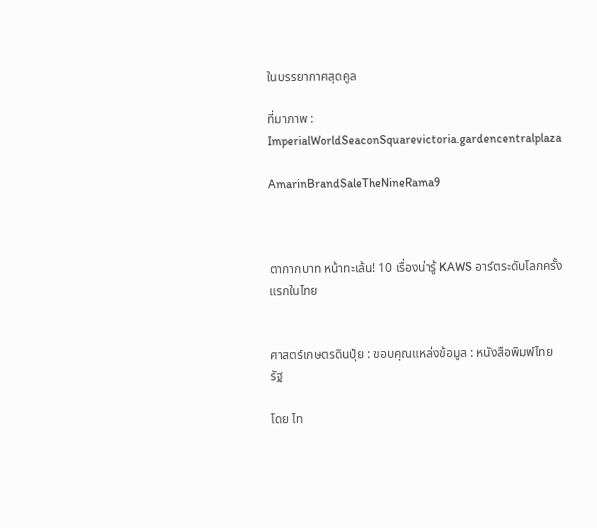ในบรรยากาศสุดคูล

ที่มาภาพ : ImperialWorldSeaconSquarevictoria.gardencentralplaza

AmarinBrandSaleTheNineRama9



ตากากบาท หน้าทะเล้น! 10 เรื่องน่ารู้ KAWS อาร์ตระดับโลกครั้งแรกในไทย


ศาสตร์เกษตรดินปุ๋ย : ขอบคุณแหล่งข้อมูล : หนังสือพิมพ์ไทยรัฐ

โดย ไท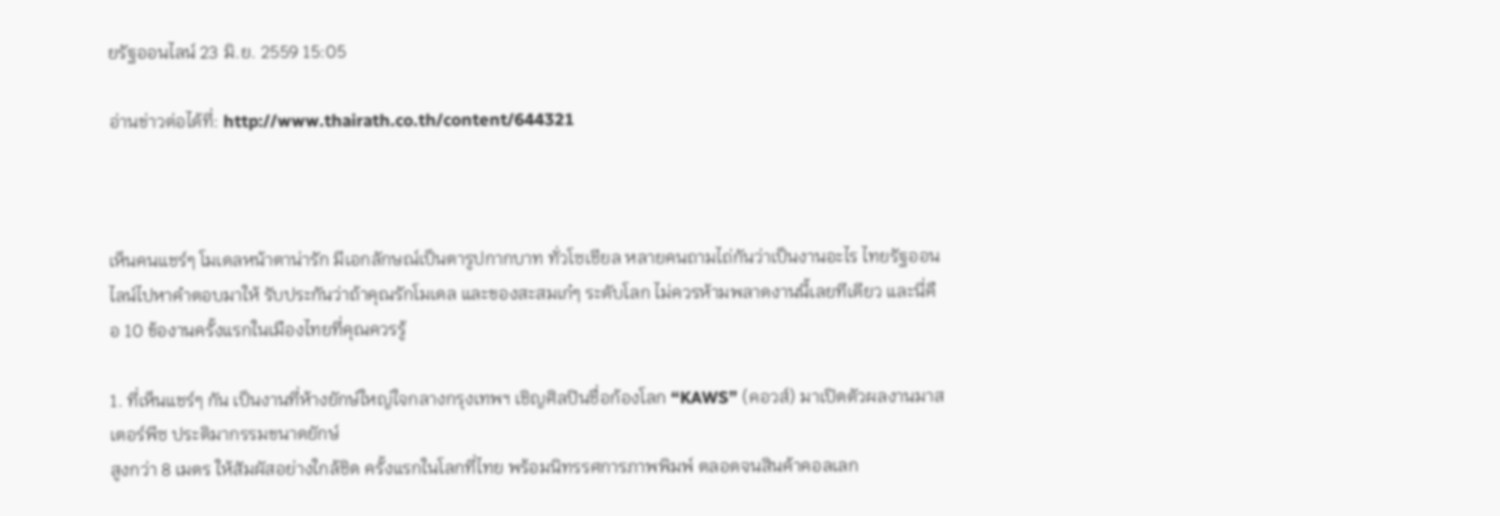ยรัฐออนไลน์ 23 มิ.ย. 2559 15:05

อ่านข่าวต่อได้ที่: http://www.thairath.co.th/content/644321



เห็นคนแชร์ๆ โมเดลหน้าตาน่ารัก มีเอกลักษณ์เป็นตารูปกากบาท ทั่วโซเชียล หลายคนถามไถ่กันว่าเป็นงานอะไร ไทยรัฐออนไลน์ไปหาคำตอบมาให้ รับประกันว่าถ้าคุณรักโมเดล และของสะสมเก๋ๆ ระดับโลก ไม่ควรห้ามพลาดงานนี้เลยทีเดียว และนี่คือ 10 ข้องานครั้งแรกในเมืองไทยที่คุณควรรู้

1. ที่เห็นแชร์ๆ กัน เป็นงานที่ห้างยักษ์ใหญ่ใจกลางกรุงเทพฯ เชิญศิลปินชื่อก้องโลก “KAWS” (คอวส์) มาเปิดตัวผลงานมาสเตอร์พีซ ประติมากรรมขนาดยักษ์
สูงกว่า 8 เมตร ให้สัมผัสอย่างใกล้ชิด ครั้งแรกในโลกที่ไทย พร้อมนิทรรศการภาพพิมพ์ ตลอดจนสินค้าคอลเลก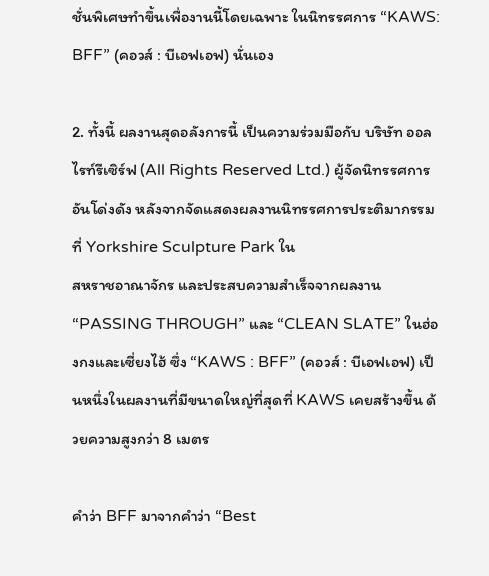ชั่นพิเศษทำขึ้นเพื่องานนี้โดยเฉพาะ ในนิทรรศการ “KAWS: BFF” (คอวส์ : บีเอฟเอฟ) นั่นเอง

2. ทั้งนี้ ผลงานสุดอลังการนี้ เป็นความร่วมมือกับ บริษัท ออลไรท์รีเซิร์ฟ (All Rights Reserved Ltd.) ผู้จัดนิทรรศการอันโด่งดัง หลังจากจัดแสดงผลงานนิทรรศการประติมากรรมที่ Yorkshire Sculpture Park ใน
สหราชอาณาจักร และประสบความสำเร็จจากผลงาน “PASSING THROUGH” และ “CLEAN SLATE” ในฮ่องกงและเซี่ยงไฮ้ ซึ่ง “KAWS : BFF” (คอวส์ : บีเอฟเอฟ) เป็นหนึ่งในผลงานที่มีขนาดใหญ่ที่สุดที่ KAWS เคยสร้างขึ้น ด้วยความสูงกว่า 8 เมตร

คำว่า BFF มาจากคำว่า “Best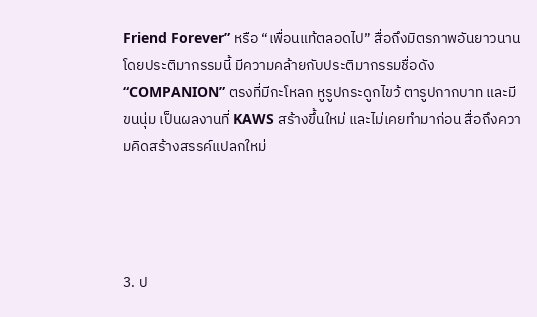Friend Forever” หรือ “เพื่อนแท้ตลอดไป” สื่อถึงมิตรภาพอันยาวนาน โดยประติมากรรมนี้ มีความคล้ายกับประติมากรรมชื่อดัง “COMPANION” ตรงที่มีกะโหลก หูรูปกระดูกไขว้ ตารูปกากบาท และมีขนนุ่ม เป็นผลงานที่ KAWS สร้างขึ้นใหม่ และไม่เคยทำมาก่อน สื่อถึงความคิดสร้างสรรค์แปลกใหม่




3. ป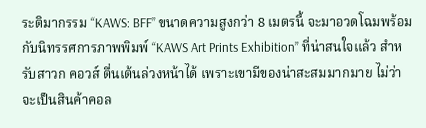ระติมากรรม “KAWS: BFF” ขนาดความสูงกว่า 8 เมตรนี้ จะมาอวดโฉมพร้อมกับนิทรรศการภาพพิมพ์ “KAWS Art Prints Exhibition” ที่น่าสนใจแล้ว สำหรับสาวก คอวส์ ตื่นเต้นล่วงหน้าได้ เพราะเขามีของน่าสะสมมากมาย ไม่ว่าจะเป็นสินค้าคอล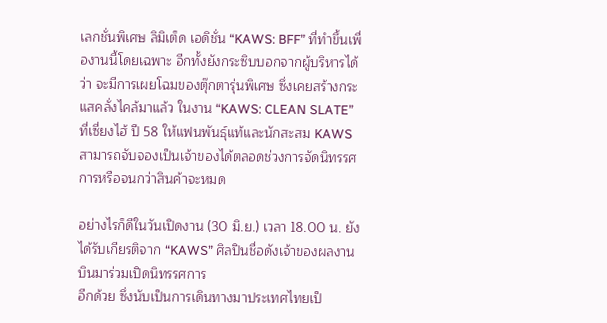เลกชั่นพิเศษ ลิมิเต็ด เอดิชั่น “KAWS: BFF” ที่ทำขึ้นเพื่องานนี้โดยเฉพาะ อีกทั้งยังกระซิบบอกจากผู้บริหารได้ว่า จะมีการเผยโฉมของตุ๊กตารุ่นพิเศษ ซึ่งเคยสร้างกระแสคลั่งไคล้มาแล้ว ในงาน “KAWS: CLEAN SLATE” ที่เซี่ยงไฮ้ ปี 58 ให้แฟนพันธุ์แท้และนักสะสม KAWS สามารถจับจองเป็นเจ้าของได้ตลอดช่วงการจัดนิทรรศการหรือจนกว่าสินค้าจะหมด

อย่างไรก็ดีในวันเปิดงาน (30 มิ.ย.) เวลา 18.00 น. ยังได้รับเกียรติจาก “KAWS” ศิลปินชื่อดังเจ้าของผลงาน บินมาร่วมเปิดนิทรรศการ
อีกด้วย ซึ่งนับเป็นการเดินทางมาประเทศไทยเป็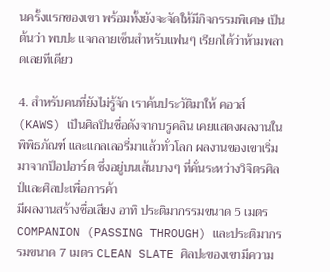นครั้งแรกของเขา พร้อมทั้งยังจะจัดให้มีกิจกรรมพิเศษ เป็นต้นว่า พบปะ แจกลายเซ็นสำหรับแฟนๆ เรียกได้ว่าห้ามพลาดเลยทีเดียว

4. สำหรับคนที่ยังไม่รู้จัก เราค้นประวัติมาให้ คอวส์ (KAWS) เป็นศิลปินชื่อดังจากบรูคลิน เคยแสดงผลงานในพิพิธภัณฑ์ และแกลเลอรี่มาแล้วทั่วโลก ผลงานของเขาเริ่มมาจากป็อปอาร์ต ซึ่งอยู่บนเส้นบางๆ ที่คั่นระหว่างวิจิตรศิลป์และศิลปะเพื่อการค้า
มีผลงานสร้างชื่อเสียง อาทิ ประติมากรรมขนาด 5 เมตร COMPANION (PASSING THROUGH) และประติมากรรมขนาด 7 เมตร CLEAN SLATE ศิลปะของเขามีความ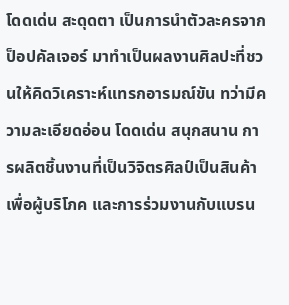โดดเด่น สะดุดตา เป็นการนำตัวละครจากป็อปคัลเจอร์ มาทำเป็นผลงานศิลปะที่ชวนให้คิดวิเคราะห์แทรกอารมณ์ขัน ทว่ามีความละเอียดอ่อน โดดเด่น สนุกสนาน การผลิตชิ้นงานที่เป็นวิจิตรศิลป์เป็นสินค้าเพื่อผู้บริโภค และการร่วมงานกับแบรน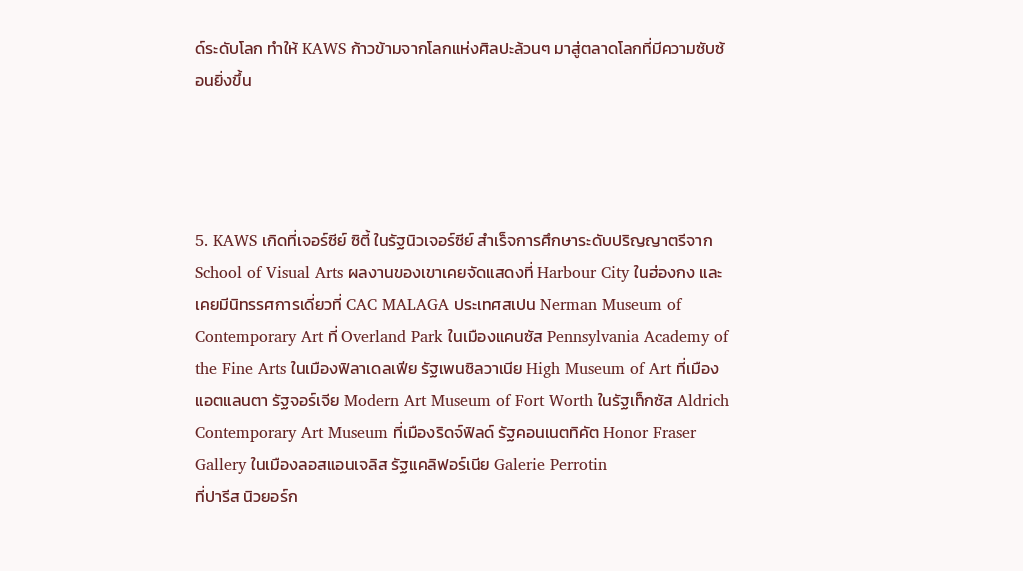ด์ระดับโลก ทำให้ KAWS ก้าวข้ามจากโลกแห่งศิลปะล้วนๆ มาสู่ตลาดโลกที่มีความซับซ้อนยิ่งขึ้น




5. KAWS เกิดที่เจอร์ซีย์ ซิตี้ ในรัฐนิวเจอร์ซีย์ สำเร็จการศึกษาระดับปริญญาตรีจาก School of Visual Arts ผลงานของเขาเคยจัดแสดงที่ Harbour City ในฮ่องกง และเคยมีนิทรรศการเดี่ยวที่ CAC MALAGA ประเทศสเปน Nerman Museum of Contemporary Art ที่ Overland Park ในเมืองแคนซัส Pennsylvania Academy of the Fine Arts ในเมืองฟิลาเดลเฟีย รัฐเพนซิลวาเนีย High Museum of Art ที่เมืองแอตแลนตา รัฐจอร์เจีย Modern Art Museum of Fort Worth ในรัฐเท็กซัส Aldrich Contemporary Art Museum ที่เมืองริดจ์ฟิลด์ รัฐคอนเนตทิคัต Honor Fraser Gallery ในเมืองลอสแอนเจลิส รัฐแคลิฟอร์เนีย Galerie Perrotin
ที่ปารีส นิวยอร์ก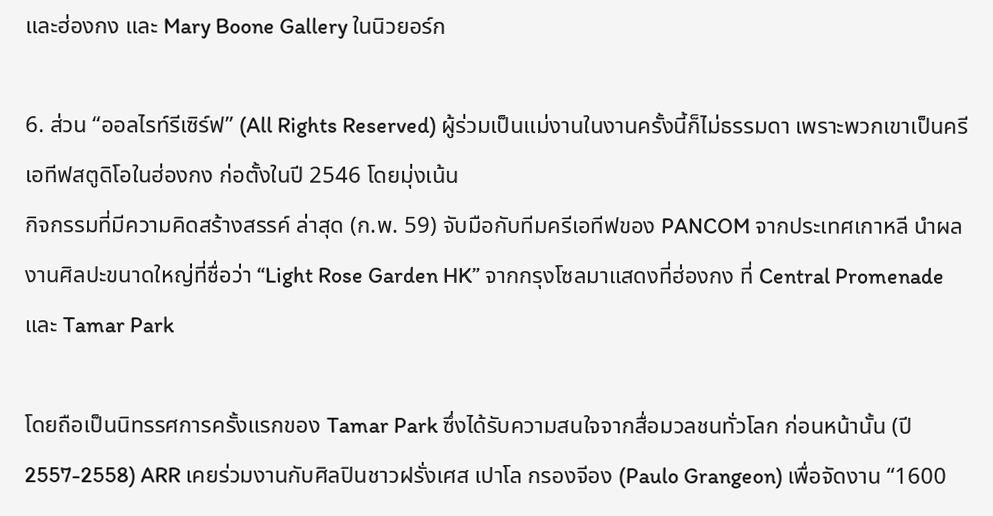และฮ่องกง และ Mary Boone Gallery ในนิวยอร์ก

6. ส่วน “ออลไรท์รีเซิร์ฟ” (All Rights Reserved) ผู้ร่วมเป็นแม่งานในงานครั้งนี้ก็ไม่ธรรมดา เพราะพวกเขาเป็นครีเอทีฟสตูดิโอในฮ่องกง ก่อตั้งในปี 2546 โดยมุ่งเน้น
กิจกรรมที่มีความคิดสร้างสรรค์ ล่าสุด (ก.พ. 59) จับมือกับทีมครีเอทีฟของ PANCOM จากประเทศเกาหลี นำผลงานศิลปะขนาดใหญ่ที่ชื่อว่า “Light Rose Garden HK” จากกรุงโซลมาแสดงที่ฮ่องกง ที่ Central Promenade และ Tamar Park

โดยถือเป็นนิทรรศการครั้งแรกของ Tamar Park ซึ่งได้รับความสนใจจากสื่อมวลชนทั่วโลก ก่อนหน้านั้น (ปี 2557-2558) ARR เคยร่วมงานกับศิลปินชาวฝรั่งเศส เปาโล กรองจีอง (Paulo Grangeon) เพื่อจัดงาน “1600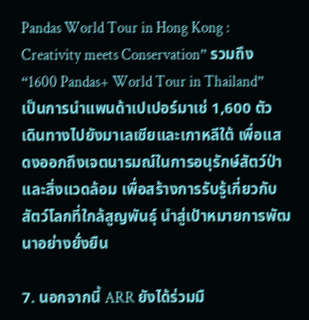Pandas World Tour in Hong Kong : Creativity meets Conservation” รวมถึง “1600 Pandas+ World Tour in Thailand” เป็นการนำแพนด้าเปเปอร์มาเช่ 1,600 ตัว เดินทางไปยังมาเลเซียและเกาหลีใต้ เพื่อแสดงออกถึงเจตนารมณ์ในการอนุรักษ์สัตว์ป่าและสิ่งแวดล้อม เพื่อสร้างการรับรู้เกี่ยวกับสัตว์โลกที่ใกล้สูญพันธุ์ นำสู่เป้าหมายการพัฒนาอย่างยั่งยืน

7. นอกจากนี้ ARR ยังได้ร่วมมื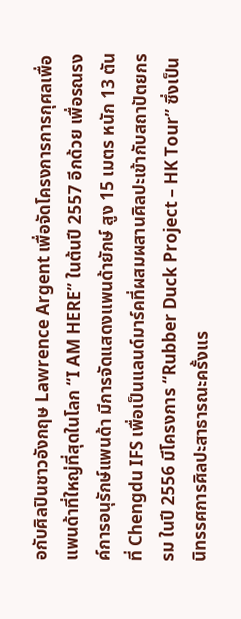อกับศิลปินชาวอังกฤษ Lawrence Argent เพื่อจัดโครงการการกุศลเพื่อแพนด้าที่ใหญ่ที่สุดในโลก “I AM HERE” ในต้นปี 2557 อีกด้วย เพื่อรณรงค์การอนุรักษ์แพนด้า มีการจัดแสดงแพนด้ายักษ์ สูง 15 เมตร หนัก 13 ตัน ที่ Chengdu IFS เพื่อเป็นแลนด์มาร์คที่ผสมผสานศิลปะเข้ากับสถาปัตยกรรม ในปี 2556 มีโครงการ “Rubber Duck Project – HK Tour” ซึ่งเป็นนิทรรศการศิลปะสาธารณะครั้งแร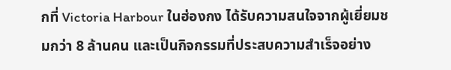กที่ Victoria Harbour ในฮ่องกง ได้รับความสนใจจากผู้เยี่ยมชมกว่า 8 ล้านคน และเป็นกิจกรรมที่ประสบความสำเร็จอย่าง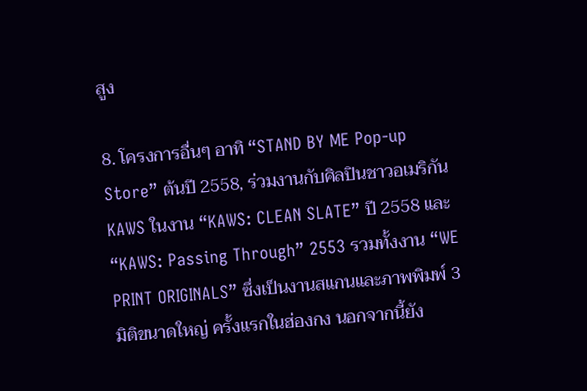สูง

8. โครงการอื่นๆ อาทิ “STAND BY ME Pop-up Store” ต้นปี 2558, ร่วมงานกับศิลปินชาวอเมริกัน KAWS ในงาน “KAWS: CLEAN SLATE” ปี 2558 และ “KAWS: Passing Through” 2553 รวมทั้งงาน “WE PRINT ORIGINALS” ซึ่งเป็นงานสแกนและภาพพิมพ์ 3 มิติขนาดใหญ่ ครั้งแรกในฮ่องกง นอกจากนี้ยัง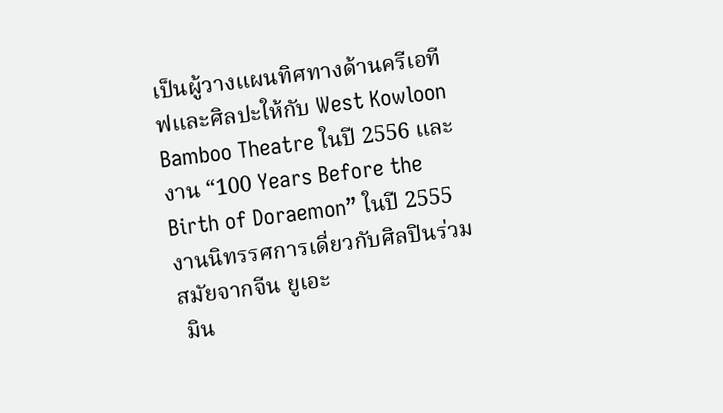เป็นผู้วางแผนทิศทางด้านครีเอทีฟและศิลปะให้กับ West Kowloon Bamboo Theatre ในปี 2556 และงาน “100 Years Before the Birth of Doraemon” ในปี 2555 งานนิทรรศการเดี่ยวกับศิลปินร่วมสมัยจากจีน ยูเอะ
 มิน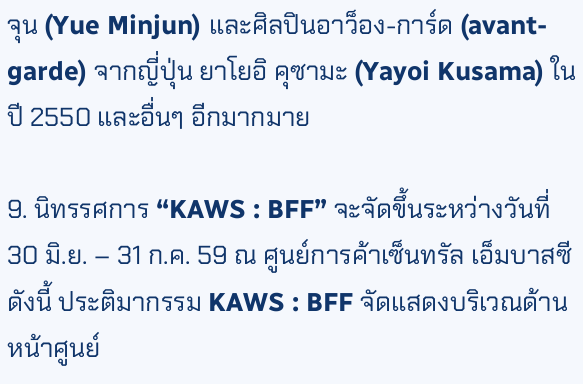จุน (Yue Minjun) และศิลปินอาว็อง-การ์ด (avant-garde) จากญี่ปุ่น ยาโยอิ คุซามะ (Yayoi Kusama) ในปี 2550 และอื่นๆ อีกมากมาย

9. นิทรรศการ “KAWS : BFF” จะจัดขึ้นระหว่างวันที่ 30 มิ.ย. – 31 ก.ค. 59 ณ ศูนย์การค้าเซ็นทรัล เอ็มบาสซี ดังนี้ ประติมากรรม KAWS : BFF จัดแสดงบริเวณด้านหน้าศูนย์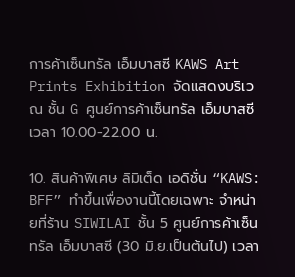การค้าเซ็นทรัล เอ็มบาสซี KAWS Art Prints Exhibition จัดแสดงบริเวณ ชั้น G ศูนย์การค้าเซ็นทรัล เอ็มบาสซี เวลา 10.00-22.00 น.

10. สินค้าพิเศษ ลิมิเต็ด เอดิชั่น “KAWS: BFF” ทำขึ้นเพื่องานนี้โดยเฉพาะ จำหน่ายที่ร้าน SIWILAI ชั้น 5 ศูนย์การค้าเซ็นทรัล เอ็มบาสซี (30 มิ.ย.เป็นต้นไป) เวลา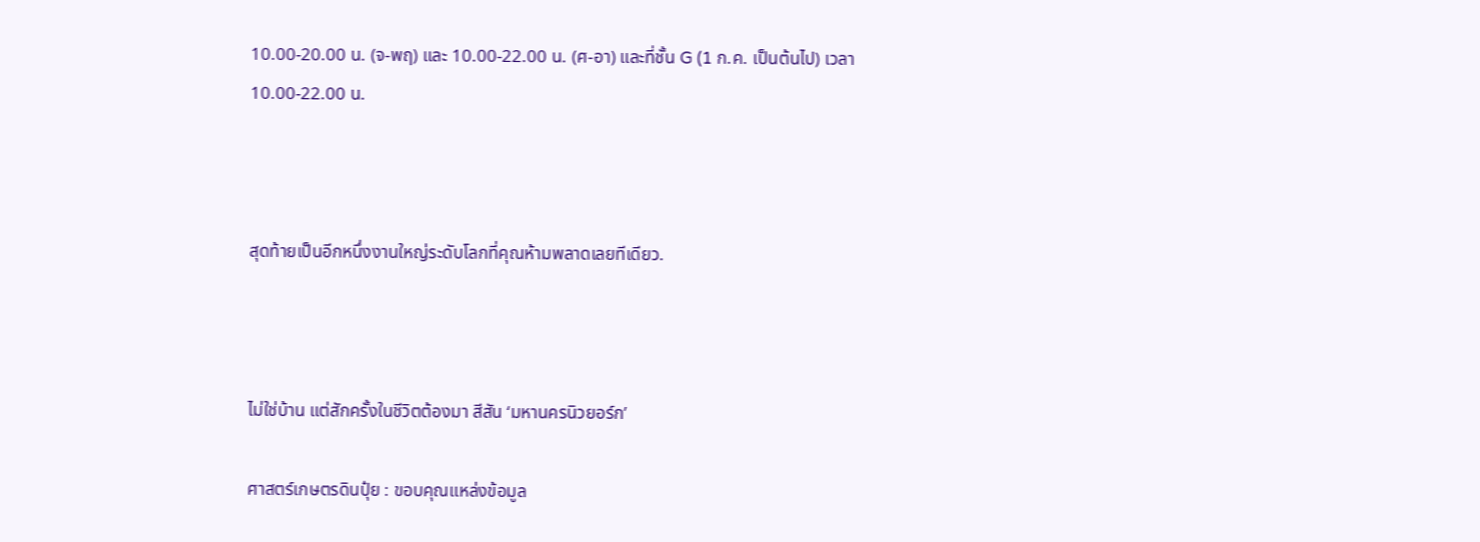10.00-20.00 น. (จ-พฤ) และ 10.00-22.00 น. (ศ-อา) และที่ชั้น G (1 ก.ค. เป็นต้นไป) เวลา 10.00-22.00 น.



สุดท้ายเป็นอีกหนึ่งงานใหญ่ระดับโลกที่คุณห้ามพลาดเลยทีเดียว.



ไม่ใช่บ้าน แต่สักครั้งในชีวิตต้องมา สีสัน ‘มหานครนิวยอร์ก’

ศาสตร์เกษตรดินปุ๋ย : ขอบคุณแหล่งข้อมูล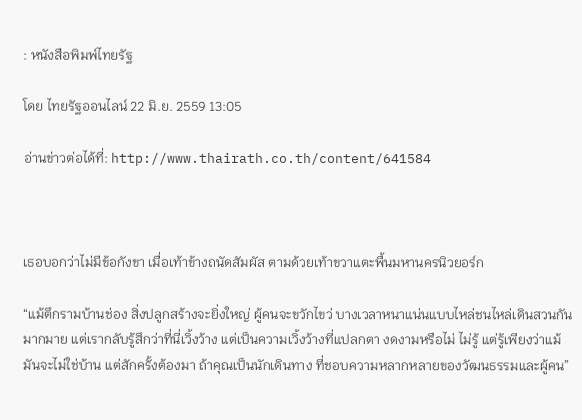: หนังสือพิมพ์ไทยรัฐ

โดย ไทยรัฐออนไลน์ 22 มิ.ย. 2559 13:05

อ่านข่าวต่อได้ที่: http://www.thairath.co.th/content/641584



เธอบอกว่าไม่มีข้อกังขา เมื่อเท้าข้างถนัดสัมผัส ตามด้วยเท้าขวาแตะพื้นมหานครนิวยอร์ก

“แม้ตึกรามบ้านช่อง สิ่งปลูกสร้างจะยิ่งใหญ่ ผู้คนจะขวักไขว่ บางเวลาหนาแน่นแบบไหล่ชนไหล่เดินสวนกันมากมาย แต่เรากลับรู้สึกว่าที่นี่เวิ้งว้าง แต่เป็นความเวิ้งว้างที่แปลกตา งดงามหรือไม่ ไม่รู้ แต่รู้เพียงว่าแม้มันจะไม่ใช่บ้าน แต่สักครั้งต้องมา ถ้าคุณเป็นนักเดินทาง ที่ชอบความหลากหลายของวัฒนธรรมและผู้คน”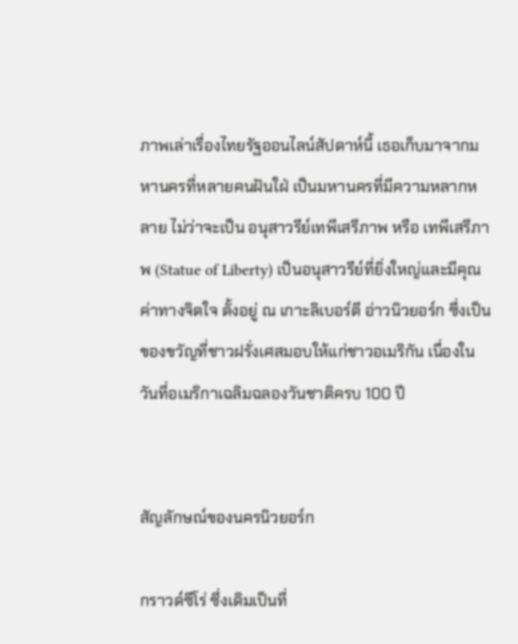ภาพเล่าเรื่องไทยรัฐออนไลน์สัปดาห์นี้ เธอเก็บมาจากมหานครที่หลายคนฝันใฝ่ เป็นมหานครที่มีความหลากหลาย ไม่ว่าจะเป็น อนุสาวรีย์เทพีเสรีภาพ หรือ เทพีเสรีภาพ (Statue of Liberty) เป็นอนุสาวรีย์ที่ยิ่งใหญ่และมีคุณค่าทางจิตใจ ตั้งอยู่ ณ เกาะลิเบอร์ตี อ่าวนิวยอร์ก ซึ่งเป็นของขวัญที่ชาวฝรั่งเศสมอบให้แก่ชาวอเมริกัน เนื่องในวันที่อเมริกาเฉลิมฉลองวันชาติครบ 100 ปี


สัญลักษณ์ของนครนิวยอร์ก

กราวด์ซีโร่ ซึ่งเดิมเป็นที่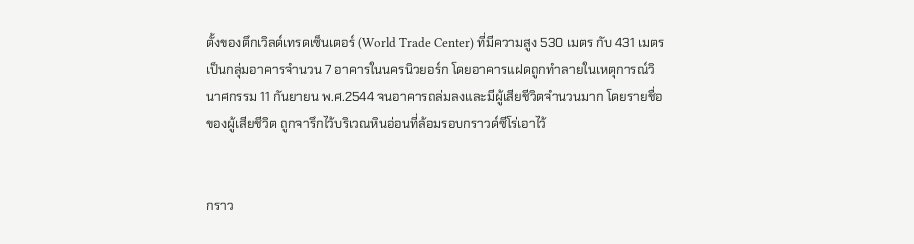ตั้งของตึกเวิลด์เทรดเซ็นเตอร์ (World Trade Center) ที่มีความสูง 530 เมตร กับ 431 เมตร เป็นกลุ่มอาคารจำนวน 7 อาคารในนครนิวยอร์ก โดยอาคารแฝดถูกทำลายในเหตุการณ์วินาศกรรม 11 กันยายน พ.ศ.2544 จนอาคารถล่มลงและมีผู้เสียชีวิตจำนวนมาก โดยรายชื่อของผู้เสียชีวิต ถูกจารึกไว้บริเวณหินอ่อนที่ล้อมรอบกราวด์ซีโร่เอาไว้


กราว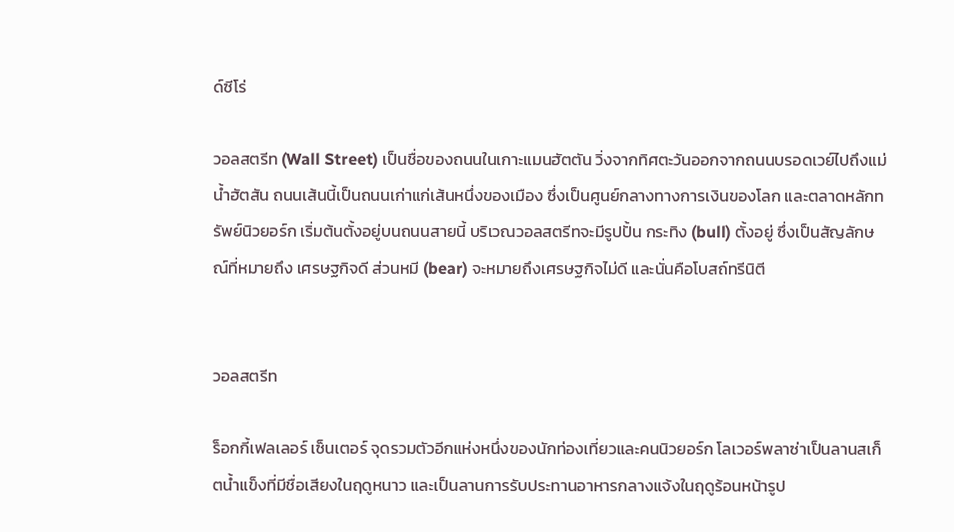ด์ซีโร่

วอลสตรีท (Wall Street) เป็นชื่อของถนนในเกาะแมนฮัตตัน วิ่งจากทิศตะวันออกจากถนนบรอดเวย์ไปถึงแม่น้ำฮัตสัน ถนนเส้นนี้เป็นถนนเก่าแก่เส้นหนึ่งของเมือง ซึ่งเป็นศูนย์กลางทางการเงินของโลก และตลาดหลักทรัพย์นิวยอร์ก เริ่มต้นตั้งอยู่บนถนนสายนี้ บริเวณวอลสตรีทจะมีรูปปั้น กระทิง (bull) ตั้งอยู่ ซึ่งเป็นสัญลักษณ์ที่หมายถึง เศรษฐกิจดี ส่วนหมี (bear) จะหมายถึงเศรษฐกิจไม่ดี และนั่นคือโบสถ์ทรีนิตี


วอลสตรีท

ร็อกกี้เฟลเลอร์ เซ็นเตอร์ จุดรวมตัวอีกแห่งหนึ่งของนักท่องเที่ยวและคนนิวยอร์ก โลเวอร์พลาซ่าเป็นลานสเก็ตน้ำแข็งที่มีชื่อเสียงในฤดูหนาว และเป็นลานการรับประทานอาหารกลางแจ้งในฤดูร้อนหน้ารูป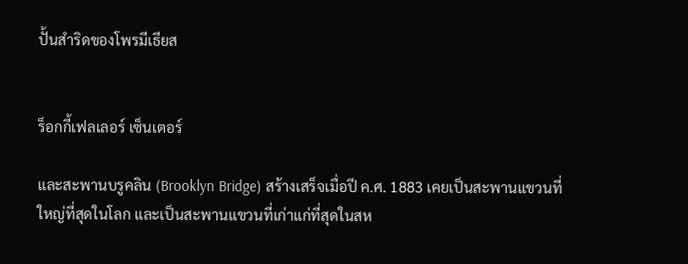ปั้นสำริดของโพรมีเธียส


ร็อกกี้เฟลเลอร์ เซ็นเตอร์

และสะพานบรูคลิน (Brooklyn Bridge) สร้างเสร็จเมื่อปี ค.ศ. 1883 เคยเป็นสะพานแขวนที่ใหญ่ที่สุดในโลก และเป็นสะพานแขวนที่เก่าแก่ที่สุดในสห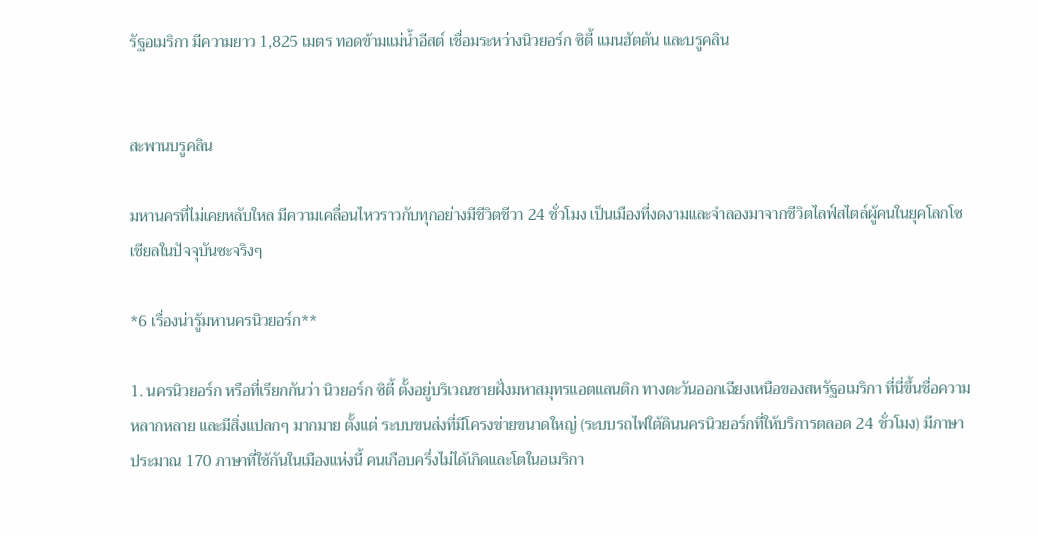รัฐอเมริกา มีความยาว 1,825 เมตร ทอดข้ามแม่น้ำอีสต์ เชื่อมระหว่างนิวยอร์ก ซิตี้ แมนฮัตตัน และบรูคลิน


สะพานบรูคลิน

มหานครที่ไม่เคยหลับใหล มีความเคลื่อนไหวราวกับทุกอย่างมีชีวิตชีวา 24 ชั่วโมง เป็นเมืองที่งดงามและจำลองมาจากชีวิตไลฟ์สไตล์ผู้คนในยุคโลกโซเชียลในปัจจุบันซะจริงๆ

*6 เรื่องน่ารู้มหานครนิวยอร์ก**

1. นครนิวยอร์ก หรือที่เรียกกันว่า นิวยอร์ก ซิตี้ ตั้งอยู่บริเวณชายฝั่งมหาสมุทรแอตแลนติก ทางตะวันออกเฉียงเหนือของสหรัฐอเมริกา ที่นี่ขึ้นชื่อความหลากหลาย และมีสิ่งแปลกๆ มากมาย ตั้งแต่ ระบบขนส่งที่มีโครงข่ายขนาดใหญ่ (ระบบรถไฟใต้ดินนครนิวยอร์กที่ให้บริการตลอด 24 ชั่วโมง) มีภาษาประมาณ 170 ภาษาที่ใช้กันในเมืองแห่งนี้ คนเกือบครึ่งไม่ได้เกิดและโตในอเมริกา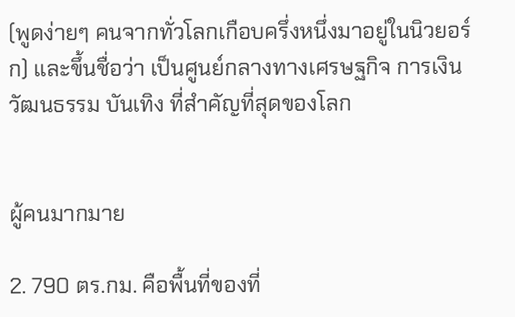(พูดง่ายๆ คนจากทั่วโลกเกือบครึ่งหนึ่งมาอยู่ในนิวยอร์ก) และขึ้นชื่อว่า เป็นศูนย์กลางทางเศรษฐกิจ การเงิน วัฒนธรรม บันเทิง ที่สำคัญที่สุดของโลก


ผู้คนมากมาย

2. 790 ตร.กม. คือพื้นที่ของที่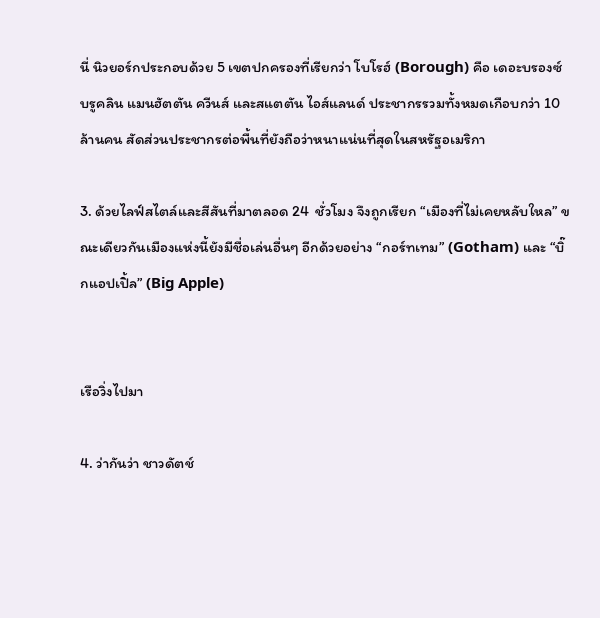นี่ นิวยอร์กประกอบด้วย 5 เขตปกครองที่เรียกว่า โบโรฮ์ (Borough) คือ เดอะบรองซ์ บรูคลิน แมนฮัตตัน ควีนส์ และสแตตัน ไอส์แลนด์ ประชากรรวมทั้งหมดเกือบกว่า 10 ล้านคน สัดส่วนประชากรต่อพื้นที่ยังถือว่าหนาแน่นที่สุดในสหรัฐอเมริกา

3. ด้วยไลฟ์สไตล์และสีสันที่มาตลอด 24  ชั่วโมง จึงถูกเรียก “เมืองที่ไม่เคยหลับใหล” ขณะเดียวกันเมืองแห่งนี้ยังมีชื่อเล่นอื่นๆ อีกด้วยอย่าง “กอร์ทเทม” (Gotham) และ “บิ๊กแอปเปิ้ล” (Big Apple)


เรือวิ่งไปมา

4. ว่ากันว่า ชาวดัตช์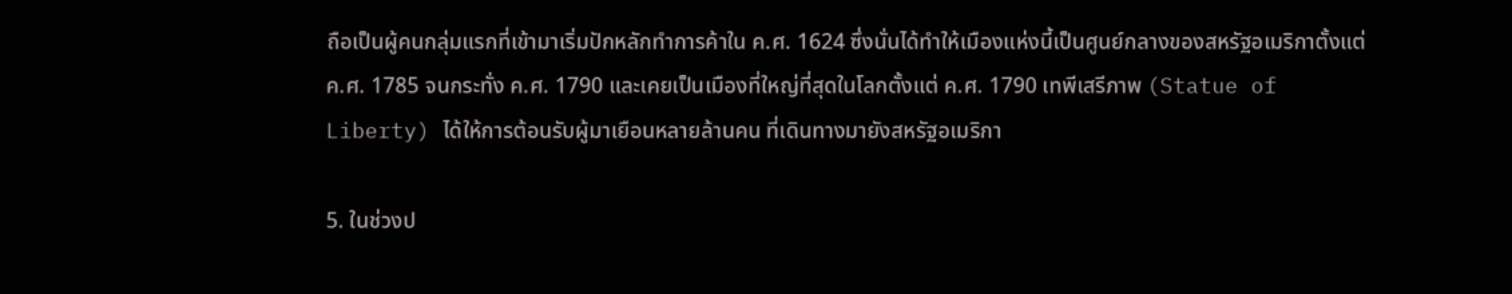ถือเป็นผู้คนกลุ่มแรกที่เข้ามาเริ่มปักหลักทำการค้าใน ค.ศ. 1624 ซึ่งนั่นได้ทำให้เมืองแห่งนี้เป็นศูนย์กลางของสหรัฐอเมริกาตั้งแต่ ค.ศ. 1785 จนกระทั่ง ค.ศ. 1790 และเคยเป็นเมืองที่ใหญ่ที่สุดในโลกตั้งแต่ ค.ศ. 1790 เทพีเสรีภาพ (Statue of Liberty) ได้ให้การต้อนรับผู้มาเยือนหลายล้านคน ที่เดินทางมายังสหรัฐอเมริกา

5. ในช่วงป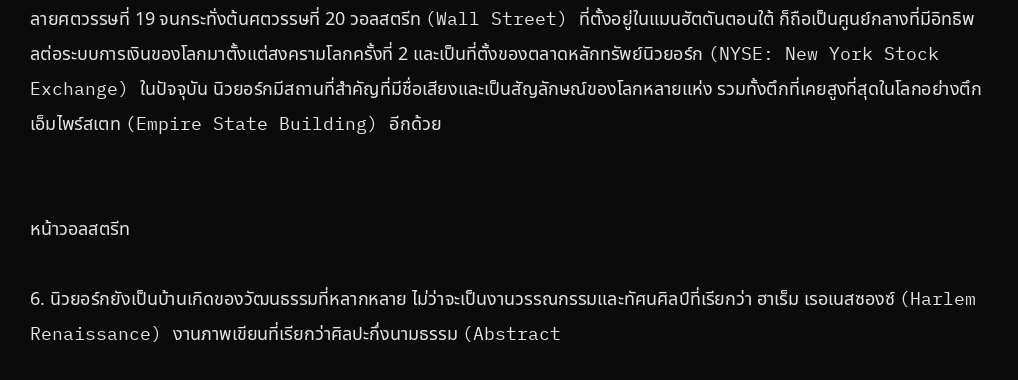ลายศตวรรษที่ 19 จนกระทั่งต้นศตวรรษที่ 20 วอลสตรีท (Wall Street) ที่ตั้งอยู่ในแมนฮัตตันตอนใต้ ก็ถือเป็นศูนย์กลางที่มีอิทธิพลต่อระบบการเงินของโลกมาตั้งแต่สงครามโลกครั้งที่ 2 และเป็นที่ตั้งของตลาดหลักทรัพย์นิวยอร์ก (NYSE: New York Stock Exchange) ในปัจจุบัน นิวยอร์กมีสถานที่สำคัญที่มีชื่อเสียงและเป็นสัญลักษณ์ของโลกหลายแห่ง รวมทั้งตึกที่เคยสูงที่สุดในโลกอย่างตึกเอ็มไพร์สเตท (Empire State Building) อีกด้วย


หน้าวอลสตรีท

6. นิวยอร์กยังเป็นบ้านเกิดของวัฒนธรรมที่หลากหลาย ไม่ว่าจะเป็นงานวรรณกรรมและทัศนศิลป์ที่เรียกว่า ฮาเร็ม เรอเนสซองซ์ (Harlem Renaissance) งานภาพเขียนที่เรียกว่าศิลปะกึ่งนามธรรม (Abstract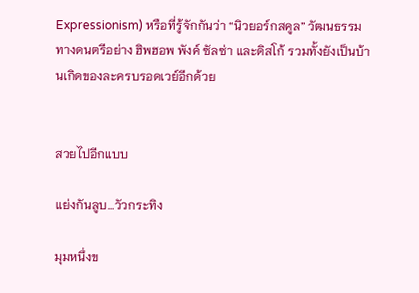Expressionism) หรือที่รู้จักกันว่า “นิวยอร์กสคูล” วัฒนธรรมทางดนตรีอย่าง ฮิพฮอพ พังค์ ซัลซ่า และดิสโก้ รวมทั้งยังเป็นบ้านเกิดของละครบรอดเวย์อีกด้วย


สวยไปอีกแบบ

แย่งกันลูบ…วัวกระทิง

มุมหนึ่งข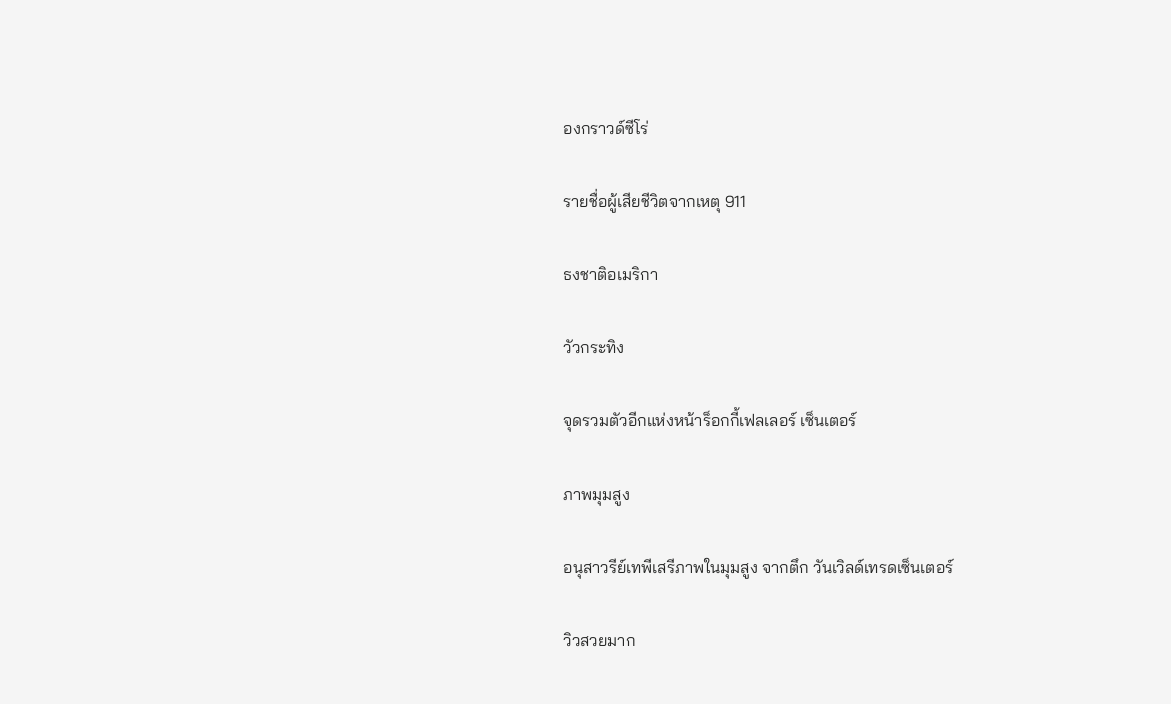องกราวด์ซีโร่

รายชื่อผู้เสียชีวิตจากเหตุ 911

ธงชาติอเมริกา

วัวกระทิง

จุดรวมตัวอีกแห่งหน้าร็อกกี้เฟลเลอร์ เซ็นเตอร์

ภาพมุมสูง

อนุสาวรีย์เทพีเสรีภาพในมุมสูง จากตึก วันเวิลด์เทรดเซ็นเตอร์

วิวสวยมาก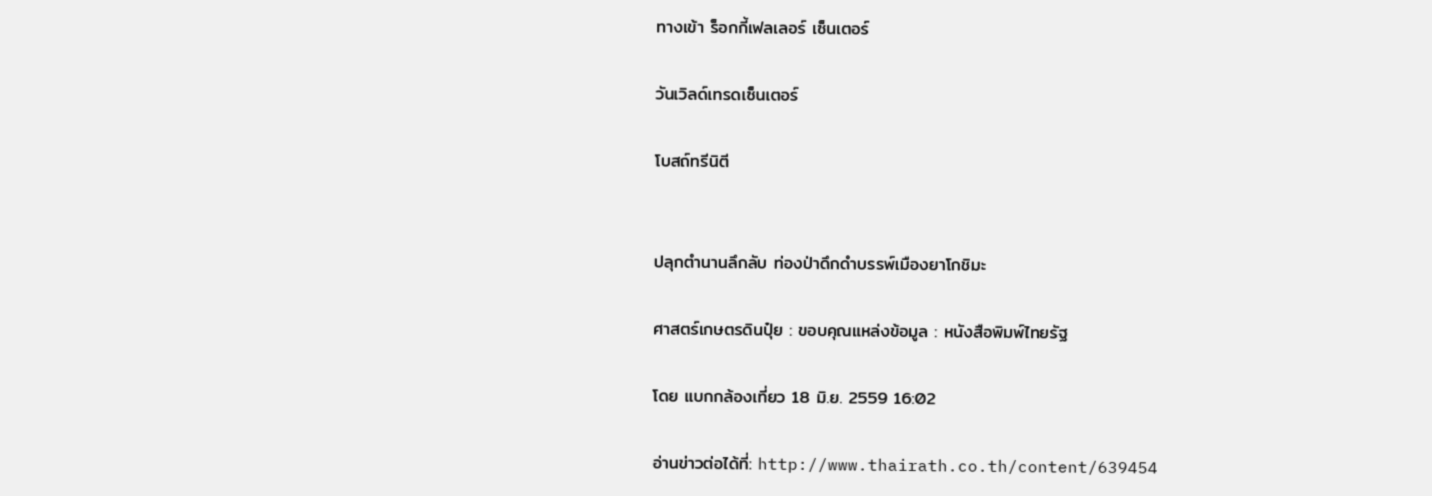ทางเข้า ร็อกกี้เฟลเลอร์ เซ็นเตอร์

วันเวิลด์เทรดเซ็นเตอร์

โบสถ์ทรีนิตี


ปลุกตำนานลึกลับ ท่องป่าดึกดำบรรพ์เมืองยาโกชิมะ

ศาสตร์เกษตรดินปุ๋ย : ขอบคุณแหล่งข้อมูล : หนังสือพิมพ์ไทยรัฐ

โดย แบกกล้องเที่ยว 18 มิ.ย. 2559 16:02

อ่านข่าวต่อได้ที่: http://www.thairath.co.th/content/639454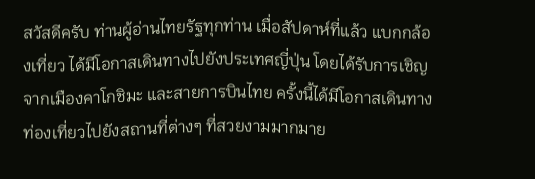สวัสดีครับ ท่านผู้อ่านไทยรัฐทุกท่าน เมื่อสัปดาห์ที่แล้ว แบกกล้องเที่ยว ได้มีโอกาสเดินทางไปยังประเทศญี่ปุ่น โดยได้รับการเชิญจากเมืองคาโกชิมะ และสายการบินไทย ครั้งนี้ได้มีโอกาสเดินทางท่องเที่ยวไปยังสถานที่ต่างๆ ที่สวยงามมากมาย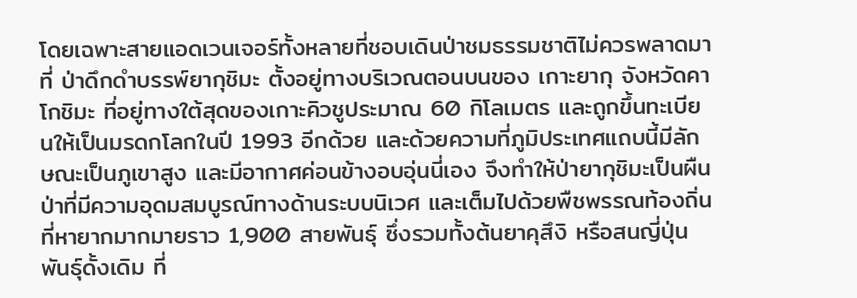โดยเฉพาะสายแอดเวนเจอร์ทั้งหลายที่ชอบเดินป่าชมธรรมชาติไม่ควรพลาดมาที่ ป่าดึกดำบรรพ์ยากุชิมะ ตั้งอยู่ทางบริเวณตอนบนของ เกาะยากุ จังหวัดคาโกชิมะ ที่อยู่ทางใต้สุดของเกาะคิวชูประมาณ 60 กิโลเมตร และถูกขึ้นทะเบียนให้เป็นมรดกโลกในปี 1993 อีกด้วย และด้วยความที่ภูมิประเทศแถบนี้มีลักษณะเป็นภูเขาสูง และมีอากาศค่อนข้างอบอุ่นนี่เอง จึงทำให้ป่ายากุชิมะเป็นผืนป่าที่มีความอุดมสมบูรณ์ทางด้านระบบนิเวศ และเต็มไปด้วยพืชพรรณท้องถิ่นที่หายากมากมายราว 1,900 สายพันธุ์ ซึ่งรวมทั้งต้นยาคุสึงิ หรือสนญี่ปุ่นพันธุ์ดั้งเดิม ที่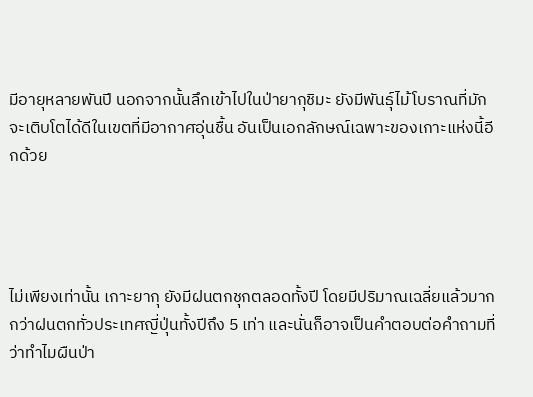มีอายุหลายพันปี นอกจากนั้นลึกเข้าไปในป่ายากุชิมะ ยังมีพันธุ์ไม้โบราณที่มักจะเติบโตได้ดีในเขตที่มีอากาศอุ่นชื้น อันเป็นเอกลักษณ์เฉพาะของเกาะแห่งนี้อีกด้วย




ไม่เพียงเท่านั้น เกาะยากุ ยังมีฝนตกชุกตลอดทั้งปี โดยมีปริมาณเฉลี่ยแล้วมากกว่าฝนตกทั่วประเทศญี่ปุ่นทั้งปีถึง 5 เท่า และนั่นก็อาจเป็นคำตอบต่อคำถามที่ว่าทำไมผืนป่า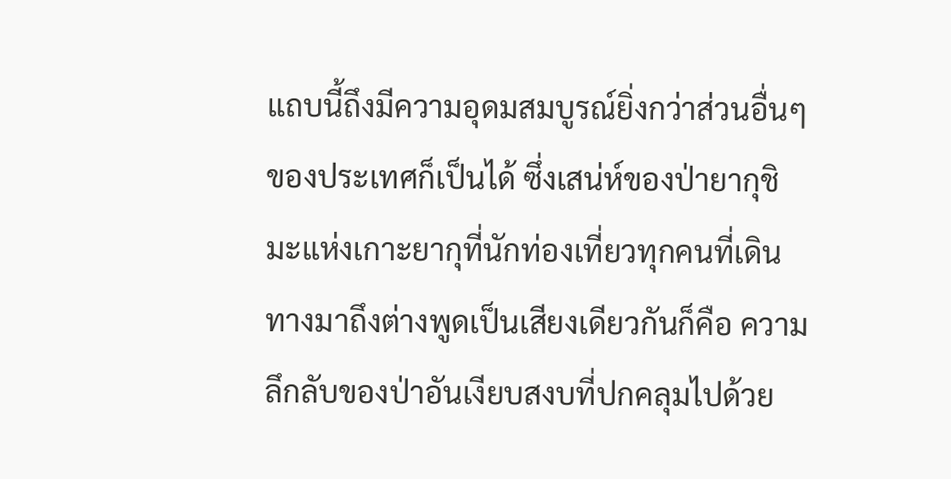แถบนี้ถึงมีความอุดมสมบูรณ์ยิ่งกว่าส่วนอื่นๆ ของประเทศก็เป็นได้ ซึ่งเสน่ห์ของป่ายากุชิมะแห่งเกาะยากุที่นักท่องเที่ยวทุกคนที่เดินทางมาถึงต่างพูดเป็นเสียงเดียวกันก็คือ ความลึกลับของป่าอันเงียบสงบที่ปกคลุมไปด้วย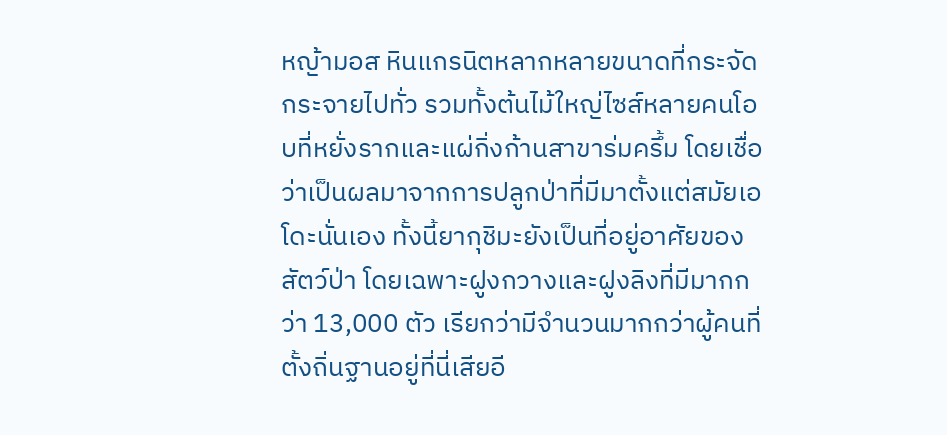หญ้ามอส หินแกรนิตหลากหลายขนาดที่กระจัดกระจายไปทั่ว รวมทั้งต้นไม้ใหญ่ไซส์หลายคนโอบที่หยั่งรากและแผ่กิ่งก้านสาขาร่มครึ้ม โดยเชื่อว่าเป็นผลมาจากการปลูกป่าที่มีมาตั้งแต่สมัยเอโดะนั่นเอง ทั้งนี้ยากุชิมะยังเป็นที่อยู่อาศัยของสัตว์ป่า โดยเฉพาะฝูงกวางและฝูงลิงที่มีมากกว่า 13,000 ตัว เรียกว่ามีจำนวนมากกว่าผู้คนที่ตั้งถิ่นฐานอยู่ที่นี่เสียอี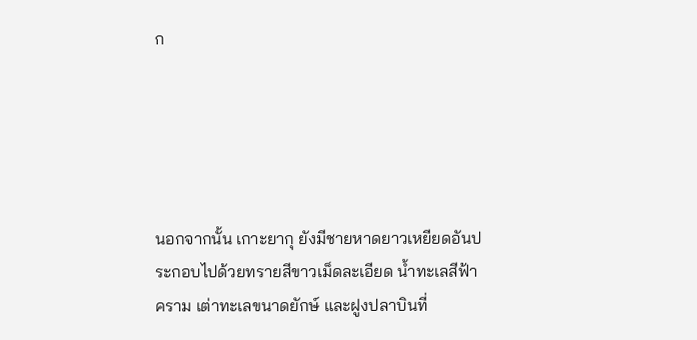ก





นอกจากนั้น เกาะยากุ ยังมีชายหาดยาวเหยียดอันประกอบไปด้วยทรายสีขาวเม็ดละเอียด น้ำทะเลสีฟ้าคราม เต่าทะเลขนาดยักษ์ และฝูงปลาบินที่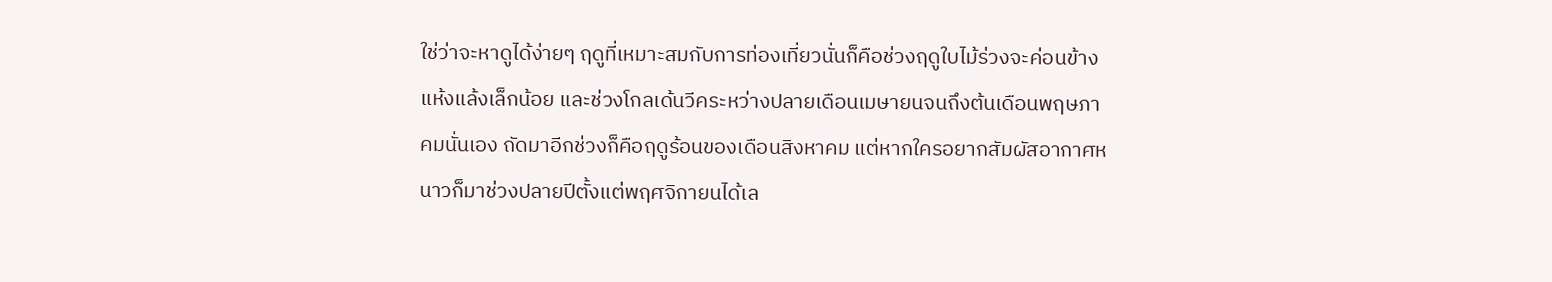ใช่ว่าจะหาดูได้ง่ายๆ ฤดูที่เหมาะสมกับการท่องเที่ยวนั่นก็คือช่วงฤดูใบไม้ร่วงจะค่อนข้างแห้งแล้งเล็กน้อย และช่วงโกลเด้นวีคระหว่างปลายเดือนเมษายนจนถึงต้นเดือนพฤษภาคมนั่นเอง ถัดมาอีกช่วงก็คือฤดูร้อนของเดือนสิงหาคม แต่หากใครอยากสัมผัสอากาศหนาวก็มาช่วงปลายปีตั้งแต่พฤศจิกายนได้เล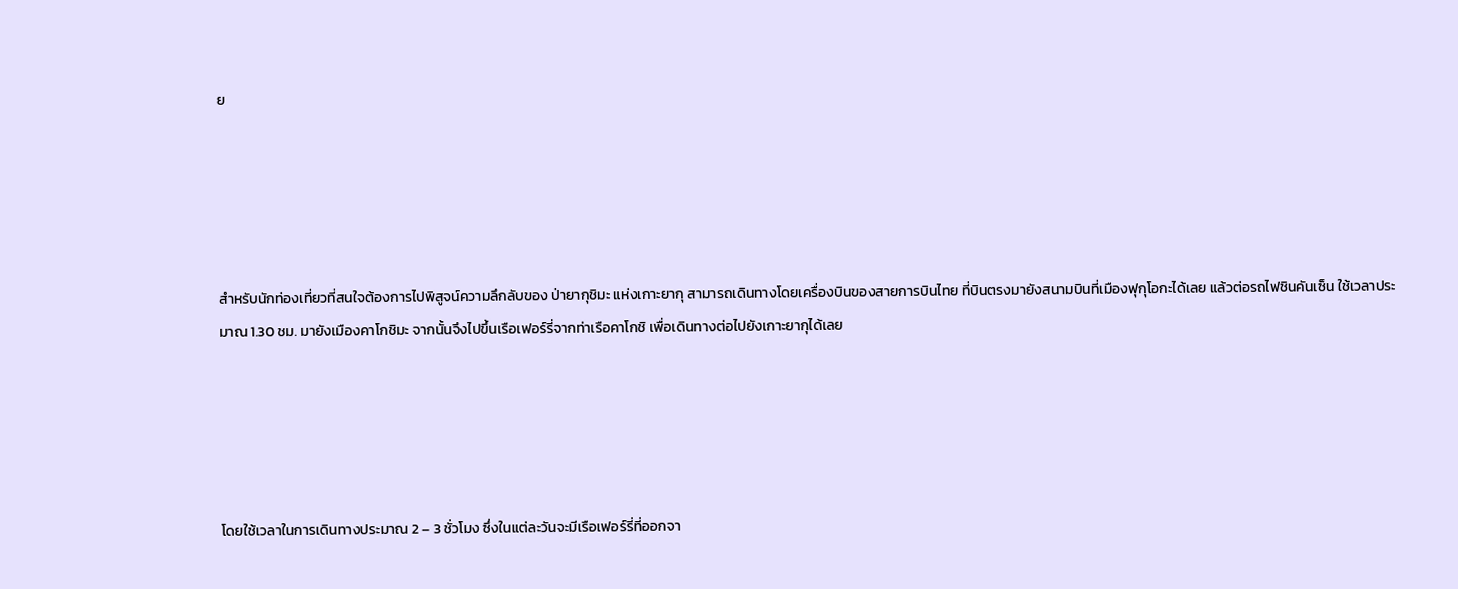ย





สำหรับนักท่องเที่ยวที่สนใจต้องการไปพิสูจน์ความลึกลับของ ป่ายากุชิมะ แห่งเกาะยากุ สามารถเดินทางโดยเครื่องบินของสายการบินไทย ที่บินตรงมายังสนามบินที่เมืองฟุกุโอกะได้เลย แล้วต่อรถไฟชินคันเซ็น ใช้เวลาประมาณ 1.30 ชม. มายังเมืองคาโกชิมะ จากนั้นจึงไปขึ้นเรือเฟอร์รี่จากท่าเรือคาโกชิ เพื่อเดินทางต่อไปยังเกาะยากุได้เลย





โดยใช้เวลาในการเดินทางประมาณ 2 – 3 ชั่วโมง ซึ่งในแต่ละวันจะมีเรือเฟอร์รี่ที่ออกจา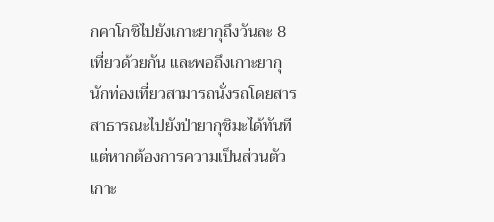กคาโกชิไปยังเกาะยากุถึงวันละ 8 เที่ยวด้วยกัน และพอถึงเกาะยากุ นักท่องเที่ยวสามารถนั่งรถโดยสารสาธารณะไปยังป่ายากุชิมะได้ทันที แต่หากต้องการความเป็นส่วนตัว เกาะ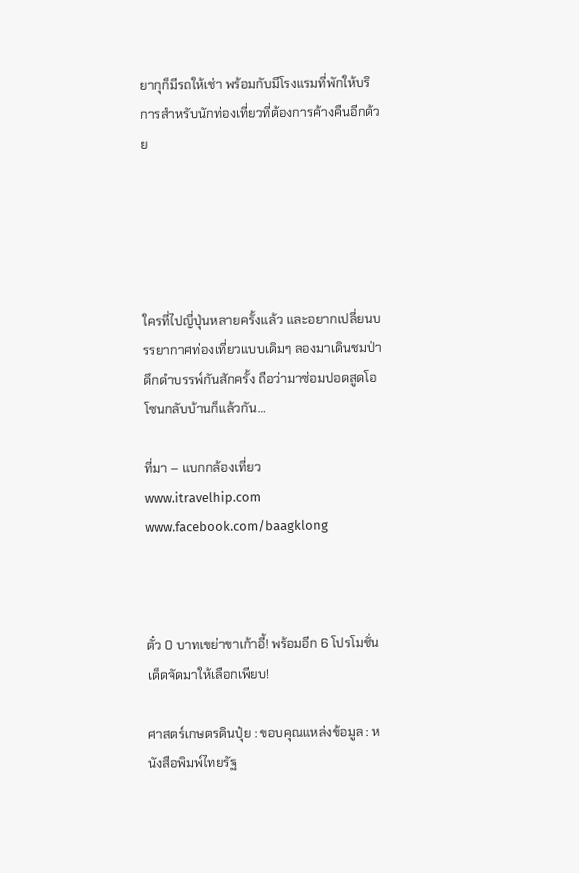ยากุก็มีรถให้เช่า พร้อมกับมีโรงแรมที่พักให้บริการสำหรับนักท่องเที่ยวที่ต้องการค้างคืนอีกด้วย





ใครที่ไปญี่ปุ่นหลายครั้งแล้ว และอยากเปลี่ยนบรรยากาศท่องเที่ยวแบบเดิมๆ ลองมาเดินชมป่าดึกดำบรรพ์กันสักครั้ง ถือว่ามาซ่อมปอดสูดโอโซนกลับบ้านก็แล้วกัน…

ที่มา – แบกกล้องเที่ยว
www.itravelhip.com
www.facebook.com/baagklong



ตั๋ว 0 บาทเขย่าขาเก้าอี้! พร้อมอีก 6 โปรโมชั่นเด็ดจัดมาให้เลือกเพียบ!

ศาสตร์เกษตรดินปุ๋ย : ขอบคุณแหล่งข้อมูล : หนังสือพิมพ์ไทยรัฐ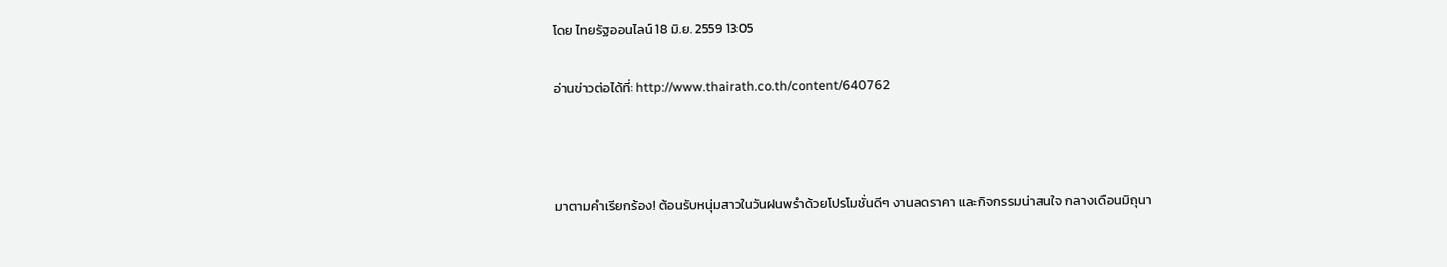โดย ไทยรัฐออนไลน์ 18 มิ.ย. 2559 13:05

อ่านข่าวต่อได้ที่: http://www.thairath.co.th/content/640762



มาตามคำเรียกร้อง! ต้อนรับหนุ่มสาวในวันฝนพรำด้วยโปรโมชั่นดีๆ งานลดราคา และกิจกรรมน่าสนใจ กลางเดือนมิถุนา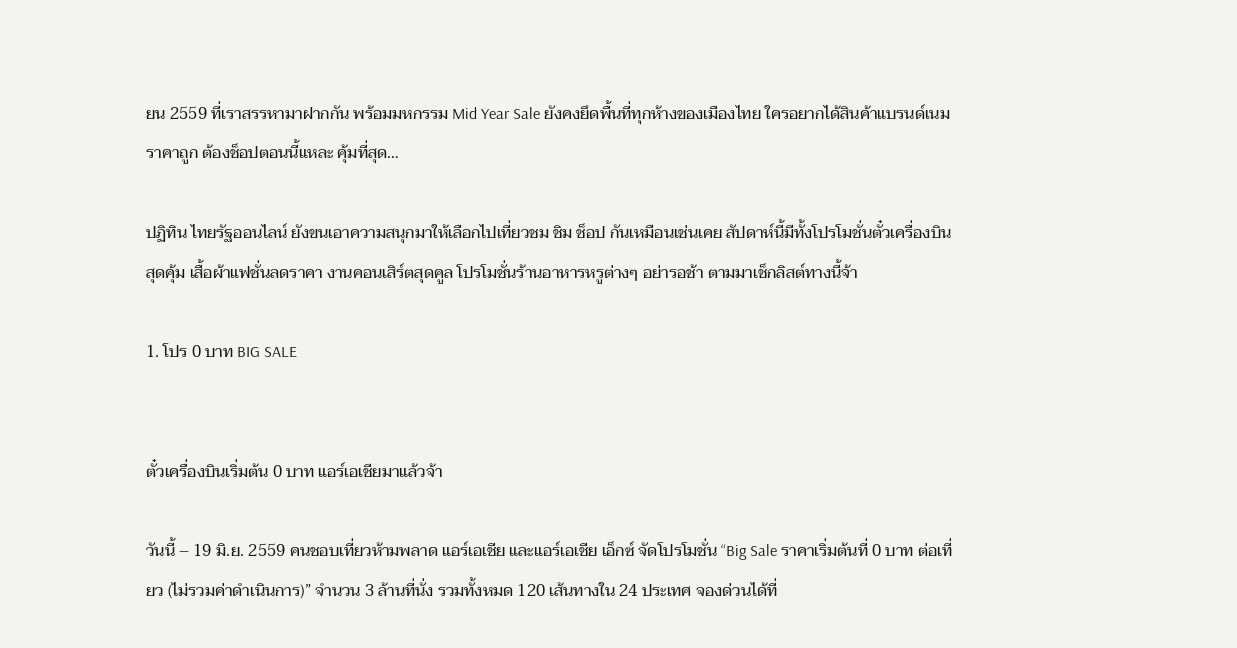ยน 2559 ที่เราสรรหามาฝากกัน พร้อมมหกรรม Mid Year Sale ยังคงยึดพื้นที่ทุกห้างของเมืองไทย ใครอยากได้สินค้าแบรนด์เนมราคาถูก ต้องช็อปตอนนี้แหละ คุ้มที่สุด…

ปฏิทิน ไทยรัฐออนไลน์ ยังขนเอาความสนุกมาให้เลือกไปเที่ยวชม ชิม ช็อป กันเหมือนเช่นเคย สัปดาห์นี้มีทั้งโปรโมชั่นตั๋วเครื่องบินสุดคุ้ม เสื้อผ้าแฟชั่นลดราคา งานคอนเสิร์ตสุดคูล โปรโมชั่นร้านอาหารหรูต่างๆ อย่ารอช้า ตามมาเช็กลิสต์ทางนี้จ้า

1. โปร 0 บาท BIG SALE


ตั๋วเครื่องบินเริ่มต้น 0 บาท แอร์เอเชียมาแล้วจ้า

วันนี้ – 19 มิ.ย. 2559 คนชอบเที่ยวห้ามพลาด แอร์เอเชีย และแอร์เอเชีย เอ็กซ์ จัดโปรโมชั่น “Big Sale ราคาเริ่มต้นที่ 0 บาท ต่อเที่ยว (ไม่รวมค่าดำเนินการ)” จำนวน 3 ล้านที่นั่ง รวมทั้งหมด 120 เส้นทางใน 24 ประเทศ จองด่วนได้ที่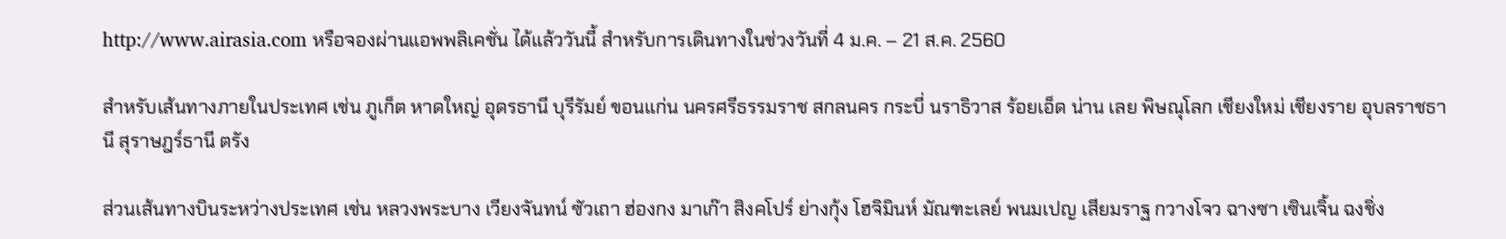http://www.airasia.com หรือจองผ่านแอพพลิเคชั่น ได้แล้ววันนี้ สำหรับการเดินทางในช่วงวันที่ 4 ม.ค. – 21 ส.ค. 2560

สำหรับเส้นทางภายในประเทศ เช่น ภูเก็ต หาดใหญ่ อุดรธานี บุรีรัมย์ ขอนแก่น นครศรีธรรมราช สกลนคร กระบี่ นราธิวาส ร้อยเอ็ด น่าน เลย พิษณุโลก เชียงใหม่ เชียงราย อุบลราชธานี สุราษฎร์ธานี ตรัง

ส่วนเส้นทางบินระหว่างประเทศ เช่น หลวงพระบาง เวียงจันทน์ ซัวเถา ฮ่องกง มาเก๊า สิงคโปร์ ย่างกุ้ง โฮจิมินห์ มัณฑะเลย์ พนมเปญ เสียมราฐ กวางโจว ฉางซา เซินเจิ้น ฉงชิ่ง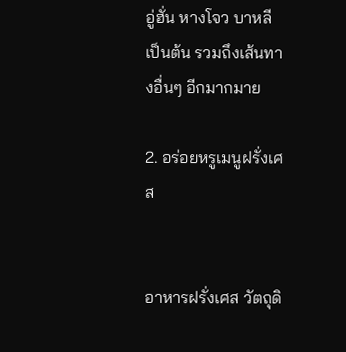อู่ฮั่น หางโจว บาหลี เป็นต้น รวมถึงเส้นทางอื่นๆ อีกมากมาย

2. อร่อยหรูเมนูฝรั่งเศส


อาหารฝรั่งเศส วัตถุดิ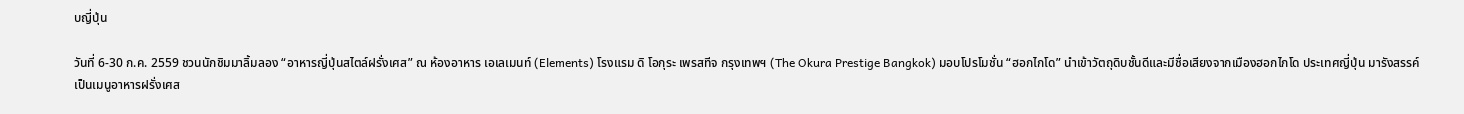บญี่ปุ่น

วันที่ 6-30 ก.ค. 2559 ชวนนักชิมมาลิ้มลอง “อาหารญี่ปุ่นสไตล์ฝรั่งเศส” ณ ห้องอาหาร เอเลเมนท์ (Elements) โรงแรม ดิ โอกุระ เพรสทีจ กรุงเทพฯ (The Okura Prestige Bangkok) มอบโปรโมชั่น “ฮอกไกโด” นำเข้าวัตถุดิบชั้นดีและมีชื่อเสียงจากเมืองฮอกไกโด ประเทศญี่ปุ่น มารังสรรค์เป็นเมนูอาหารฝรั่งเศส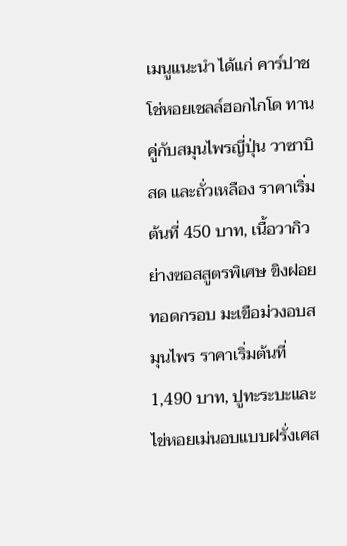เมนูแนะนำ ได้แก่ คาร์ปาชโช่หอยเชลล์ฮอกไกโด ทานคู่กับสมุนไพรญี่ปุ่น วาซาบิสด และถั่วเหลือง ราคาเริ่มต้นที่ 450 บาท, เนื้อวากิวย่างซอสสูตรพิเศษ ขิงฝอยทอดกรอบ มะเขือม่วงอบสมุนไพร ราคาเริ่มต้นที่ 1,490 บาท, ปูทะระบะและไข่หอยเม่นอบแบบฝรั่งเศส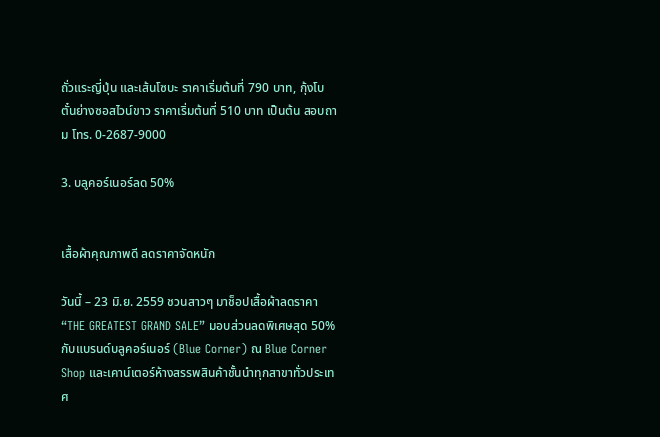ถั่วแระญี่ปุ่น และเส้นโซบะ ราคาเริ่มต้นที่ 790 บาท, กุ้งโบตั๋นย่างซอสไวน์ขาว ราคาเริ่มต้นที่ 510 บาท เป็นต้น สอบถาม โทร. 0-2687-9000

3. บลูคอร์เนอร์ลด 50%


เสื้อผ้าคุณภาพดี ลดราคาจัดหนัก

วันนี้ – 23 มิ.ย. 2559 ชวนสาวๆ มาช็อปเสื้อผ้าลดราคา “THE GREATEST GRAND SALE” มอบส่วนลดพิเศษสุด 50% กับแบรนด์บลูคอร์เนอร์ (Blue Corner) ณ Blue Corner Shop และเคาน์เตอร์ห้างสรรพสินค้าชั้นนำทุกสาขาทั่วประเทศ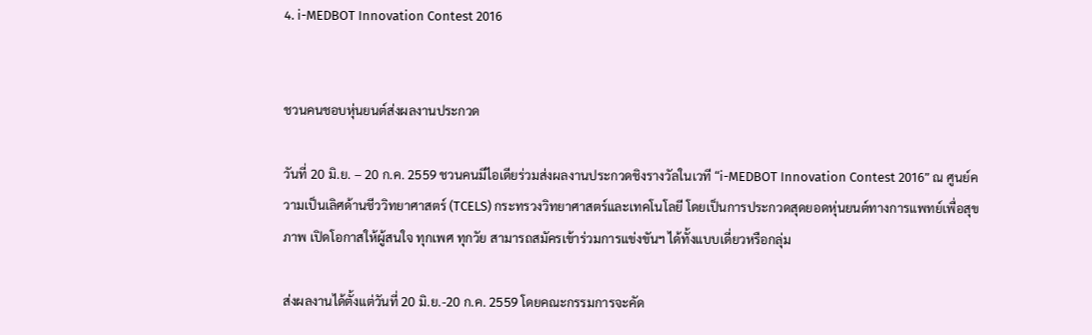4. i-MEDBOT Innovation Contest 2016


ชวนคนชอบหุ่นยนต์ส่งผลงานประกวด

วันที่ 20 มิ.ย. – 20 ก.ค. 2559 ชวนคนมีไอเดียร่วมส่งผลงานประกวดชิงรางวัลในเวที “i-MEDBOT Innovation Contest 2016” ณ ศูนย์ความเป็นเลิศด้านชีววิทยาศาสตร์ (TCELS) กระทรวงวิทยาศาสตร์และเทคโนโลยี โดยเป็นการประกวดสุดยอดหุ่นยนต์ทางการแพทย์เพื่อสุขภาพ เปิดโอกาสให้ผู้สนใจ ทุกเพศ ทุกวัย สามารถสมัครเข้าร่วมการแข่งขันฯ ได้ทั้งแบบเดี่ยวหรือกลุ่ม

ส่งผลงานได้ตั้งแต่วันที่ 20 มิ.ย.-20 ก.ค. 2559 โดยคณะกรรมการจะคัด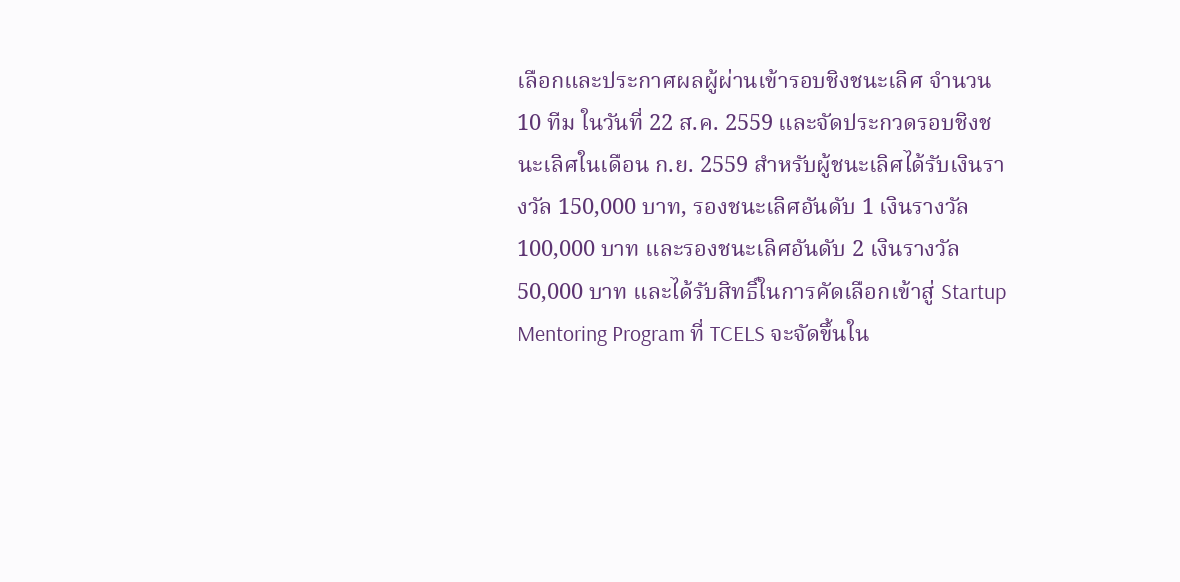เลือกและประกาศผลผู้ผ่านเข้ารอบชิงชนะเลิศ จำนวน 10 ทีม ในวันที่ 22 ส.ค. 2559 และจัดประกวดรอบชิงชนะเลิศในเดือน ก.ย. 2559 สำหรับผู้ชนะเลิศได้รับเงินรางวัล 150,000 บาท, รองชนะเลิศอันดับ 1 เงินรางวัล 100,000 บาท และรองชนะเลิศอันดับ 2 เงินรางวัล 50,000 บาท และได้รับสิทธิ์ในการคัดเลือกเข้าสู่ Startup Mentoring Program ที่ TCELS จะจัดขึ้นใน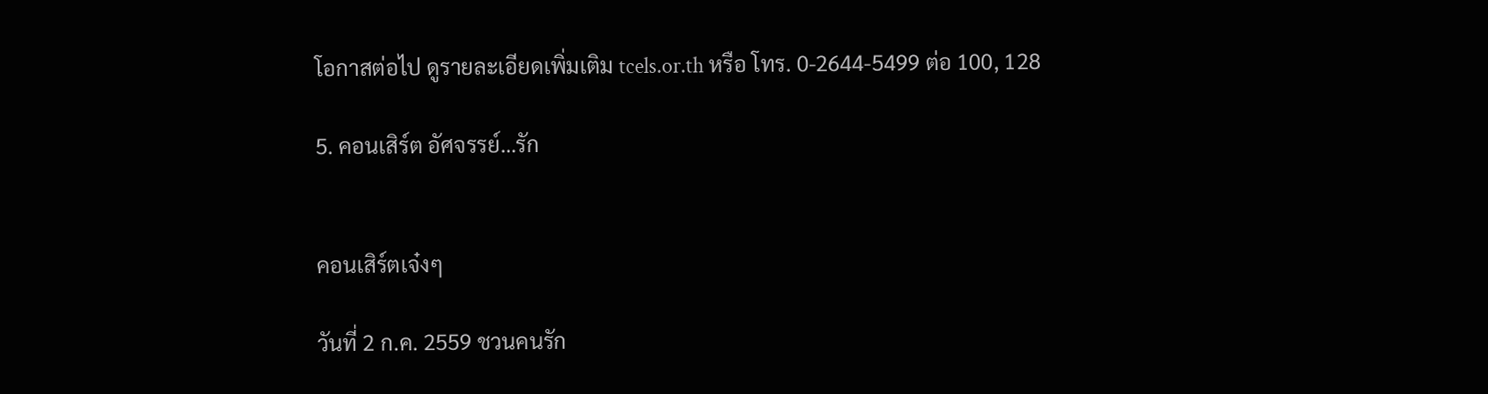โอกาสต่อไป ดูรายละเอียดเพิ่มเติม tcels.or.th หรือ โทร. 0-2644-5499 ต่อ 100, 128

5. คอนเสิร์ต อัศจรรย์…รัก


คอนเสิร์ตเจ๋งๆ

วันที่ 2 ก.ค. 2559 ชวนคนรัก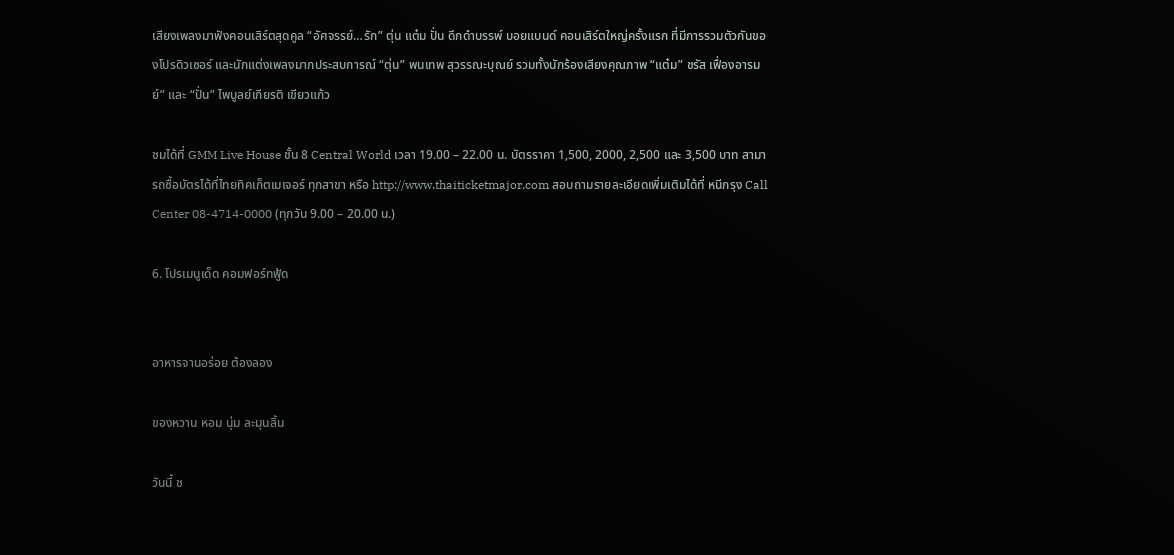เสียงเพลงมาฟังคอนเสิร์ตสุดคูล “อัศจรรย์…รัก” ตุ่น แต๋ม ปั่น ดึกดำบรรพ์ บอยแบนด์ คอนเสิร์ตใหญ่ครั้งแรก ที่มีการรวมตัวกันของโปรดิวเซอร์ และนักแต่งเพลงมากประสบการณ์ “ตุ่น” พนเทพ สุวรรณะบุณย์ รวมทั้งนักร้องเสียงคุณภาพ “แต๋ม” ชรัส เฟื่องอารมย์” และ “ปั่น” ไพบูลย์เกียรติ เขียวแก้ว

ชมได้ที่ GMM Live House ชั้น 8 Central World เวลา 19.00 – 22.00 น. บัตรราคา 1,500, 2000, 2,500 และ 3,500 บาท สามารถซื้อบัตรได้ที่ไทยทิคเก็ตเมเจอร์ ทุกสาขา หรือ http://www.thaiticketmajor.com สอบถามรายละเอียดเพิ่มเติมได้ที่ หนีกรุง Call Center 08-4714-0000 (ทุกวัน 9.00 – 20.00 น.)

6. โปรเมนูเด็ด คอมฟอร์ทฟู้ด


อาหารจานอร่อย ต้องลอง

ของหวาน หอม นุ่ม ละมุนลิ้น

วันนี้ ช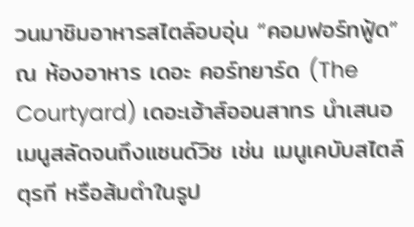วนมาชิมอาหารสไตล์อบอุ่น “คอมฟอร์ทฟู้ด” ณ ห้องอาหาร เดอะ คอร์ทยาร์ด (The Courtyard) เดอะเฮ้าส์ออนสาทร นำเสนอเมนูสลัดจนถึงแซนด์วิช เช่น เมนูเคบับสไตล์ตุรกี หรือส้มตำในรูป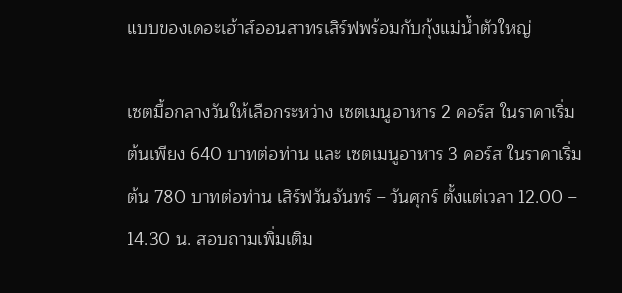แบบของเดอะเฮ้าส์ออนสาทรเสิร์ฟพร้อมกับกุ้งแม่น้ำตัวใหญ่

เซตมื้อกลางวันให้เลือกระหว่าง เซตเมนูอาหาร 2 คอร์ส ในราคาเริ่มต้นเพียง 640 บาทต่อท่าน และ เซตเมนูอาหาร 3 คอร์ส ในราคาเริ่มต้น 780 บาทต่อท่าน เสิร์ฟวันจันทร์ – วันศุกร์ ตั้งแต่เวลา 12.00 – 14.30 น. สอบถามเพิ่มเติม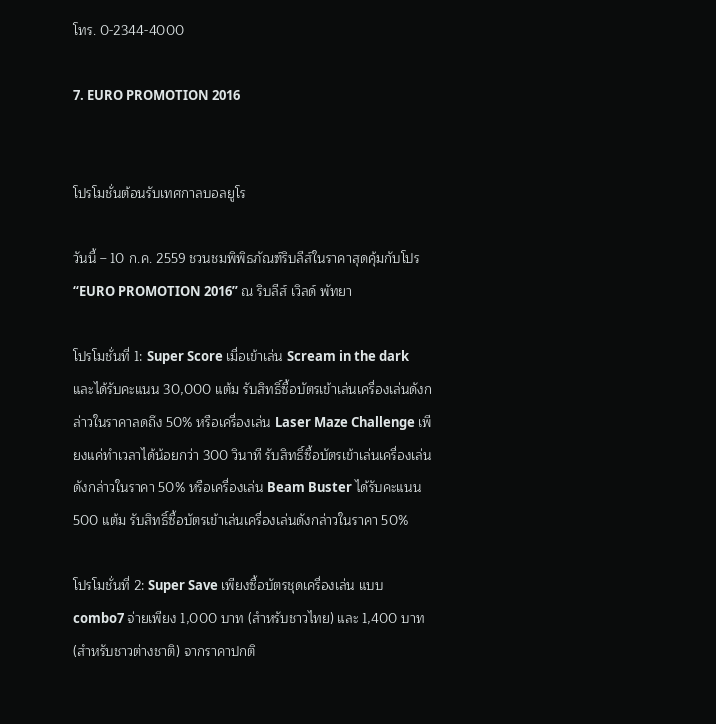โทร. 0-2344-4000

7. EURO PROMOTION 2016


โปรโมชั่นต้อนรับเทศกาลบอลยูโร

วันนี้ – 10 ก.ค. 2559 ชวนชมพิพิธภัณฑ์ริบลีส์ในราคาสุดคุ้มกับโปร “EURO PROMOTION 2016” ณ ริบลีส์ เวิลด์ พัทยา

โปรโมชั่นที่ 1: Super Score เมื่อเข้าเล่น Scream in the dark และได้รับคะแนน 30,000 แต้ม รับสิทธิ์ซื้อบัตรเข้าเล่นเครื่องเล่นดังกล่าวในราคาลดถึง 50% หรือเครื่องเล่น Laser Maze Challenge เพียงแค่ทำเวลาได้น้อยกว่า 300 วินาที รับสิทธิ์ซื้อบัตรเข้าเล่นเครื่องเล่นดังกล่าวในราคา 50% หรือเครื่องเล่น Beam Buster ได้รับคะแนน 500 แต้ม รับสิทธิ์ซื้อบัตรเข้าเล่นเครื่องเล่นดังกล่าวในราคา 50%

โปรโมชั่นที่ 2: Super Save เพียงซื้อบัตรชุดเครื่องเล่น แบบ combo7 จ่ายเพียง 1,000 บาท (สำหรับชาวไทย) และ 1,400 บาท (สำหรับชาวต่างชาติ) จากราคาปกติ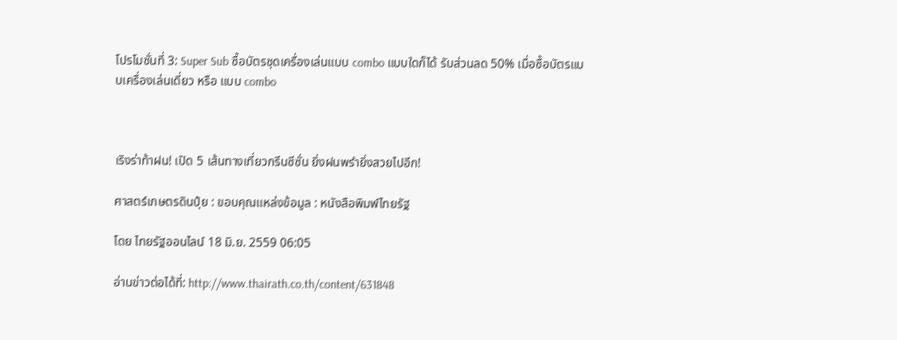โปรโมชั่นที่ 3: Super Sub ซื้อบัตรชุดเครื่องเล่นแบบ combo แบบใดก็ได้ รับส่วนลด 50% เมื่อซื้อบัตรแบบเครื่องเล่นเดี่ยว หรือ แบบ combo



เริงร่าท้าฝน! เปิด 5 เส้นทางเที่ยวกรีนซีซั่น ยิ่งฝนพรำยิ่งสวยไปอีก!

ศาสตร์เกษตรดินปุ๋ย : ขอบคุณแหล่งข้อมูล : หนังสือพิมพ์ไทยรัฐ

โดย ไทยรัฐออนไลน์ 18 มิ.ย. 2559 06:05

อ่านข่าวต่อได้ที่: http://www.thairath.co.th/content/631848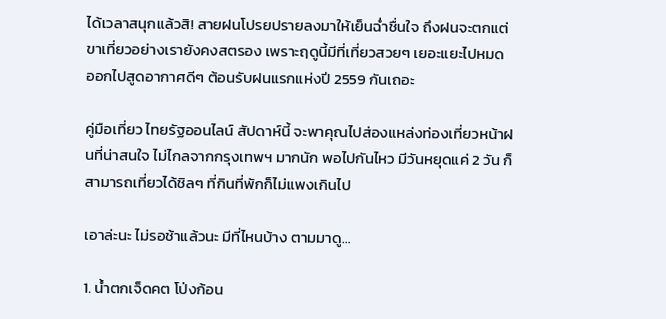ได้เวลาสนุกแล้วสิ! สายฝนโปรยปรายลงมาให้เย็นฉ่ำชื่นใจ ถึงฝนจะตกแต่ขาเที่ยวอย่างเรายังคงสตรอง เพราะฤดูนี้มีที่เที่ยวสวยๆ เยอะแยะไปหมด ออกไปสูดอากาศดีๆ ต้อนรับฝนแรกแห่งปี 2559 กันเถอะ

คู่มือเที่ยว ไทยรัฐออนไลน์ สัปดาห์นี้ จะพาคุณไปส่องแหล่งท่องเที่ยวหน้าฝนที่น่าสนใจ ไม่ไกลจากกรุงเทพฯ มากนัก พอไปกันไหว มีวันหยุดแค่ 2 วัน ก็สามารถเที่ยวได้ชิลๆ ที่กินที่พักก็ไม่แพงเกินไป

เอาล่ะนะ ไม่รอช้าแล้วนะ มีที่ไหนบ้าง ตามมาดู…

1. น้ำตกเจ็ดคต โป่งก้อน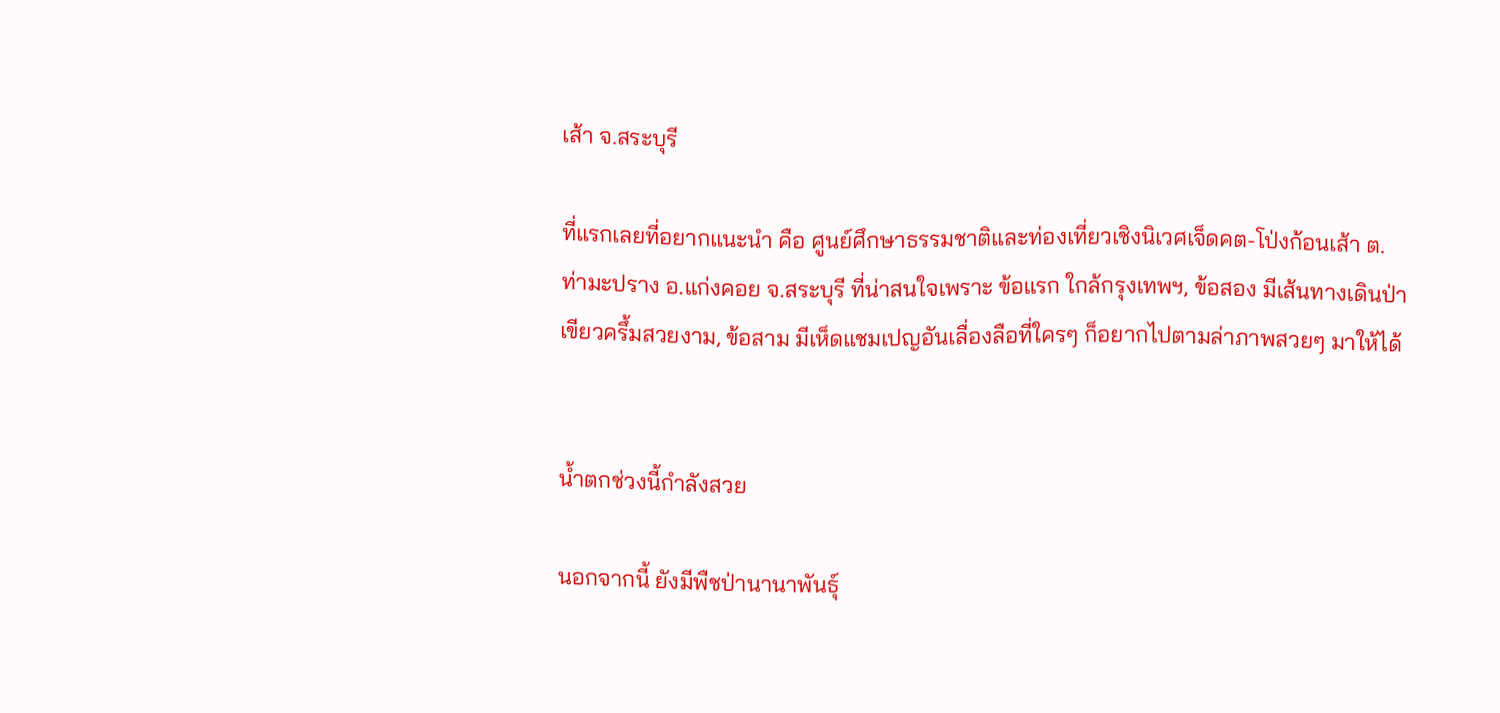เส้า จ.สระบุรี

ที่แรกเลยที่อยากแนะนำ คือ ศูนย์ศึกษาธรรมชาติและท่องเที่ยวเชิงนิเวศเจ็ดคต-โป่งก้อนเส้า ต.ท่ามะปราง อ.แก่งคอย จ.สระบุรี ที่น่าสนใจเพราะ ข้อแรก ใกล้กรุงเทพฯ, ข้อสอง มีเส้นทางเดินป่าเขียวครึ้มสวยงาม, ข้อสาม มีเห็ดแชมเปญอันเลื่องลือที่ใครๆ ก็อยากไปตามล่าภาพสวยๆ มาให้ได้


น้ำตกช่วงนี้กำลังสวย

นอกจากนี้ ยังมีพืชป่านานาพันธุ์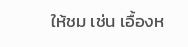ให้ชม เช่น เอื้องห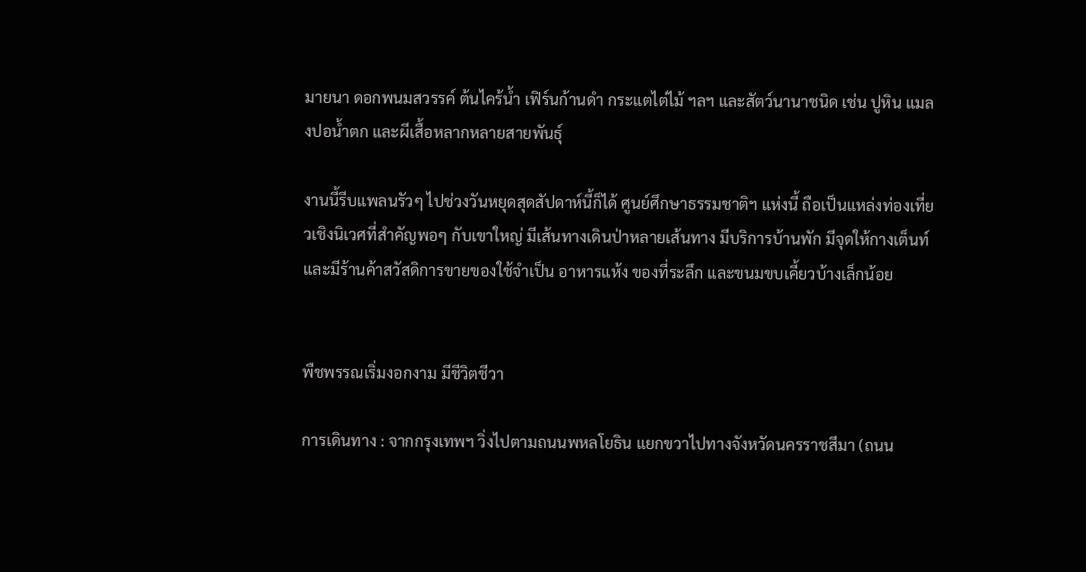มายนา ดอกพนมสวรรค์ ต้นไคร้น้ำ เฟิร์นก้านดำ กระแตไต่ไม้ ฯลฯ และสัตว์นานาชนิด เช่น ปูหิน แมลงปอน้ำตก และผีเสื้อหลากหลายสายพันธุ์

งานนี้รีบแพลนรัวๆ ไปช่วงวันหยุดสุดสัปดาห์นี้ก็ได้ ศูนย์ศึกษาธรรมชาติฯ แห่งนี้ ถือเป็นแหล่งท่องเที่ยวเชิงนิเวศที่สำคัญพอๆ กับเขาใหญ่ มีเส้นทางเดินป่าหลายเส้นทาง มีบริการบ้านพัก มีจุดให้กางเต็นท์ และมีร้านค้าสวัสดิการขายของใช้จำเป็น อาหารแห้ง ของที่ระลึก และขนมขบเคี้ยวบ้างเล็กน้อย


พืชพรรณเริ่มงอกงาม มีชีวิตชีวา

การเดินทาง : จากกรุงเทพฯ วิ่งไปตามถนนพหลโยธิน แยกขวาไปทางจังหวัดนครราชสีมา (ถนน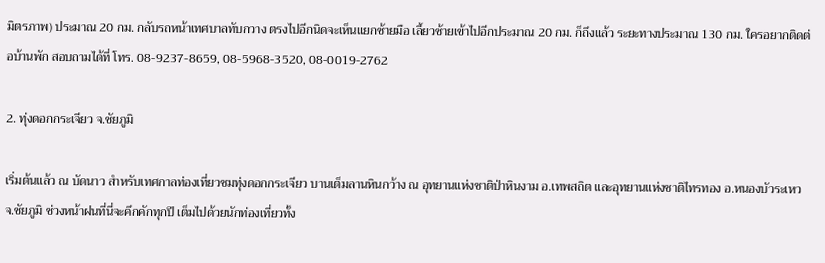มิตรภาพ) ประมาณ 20 กม. กลับรถหน้าเทศบาลทับกวาง ตรงไปอีกนิดจะเห็นแยกซ้ายมือ เลี้ยวซ้ายเข้าไปอีกประมาณ 20 กม. ก็ถึงแล้ว ระยะทางประมาณ 130 กม. ใครอยากติดต่อบ้านพัก สอบถามได้ที่ โทร. 08-9237-8659, 08-5968-3520, 08-0019-2762

2. ทุ่งดอกกระเจียว จ.ชัยภูมิ

เริ่มต้นแล้ว ณ บัดนาว สำหรับเทศกาลท่องเที่ยวชมทุ่งดอกกระเจียว บานเต็มลานหินกว้าง ณ อุทยานแห่งชาติป่าหินงาม อ.เทพสถิต และอุทยานแห่งชาติไทรทอง อ.หนองบัวระเหว จ.ชัยภูมิ ช่วงหน้าฝนที่นี่จะคึกคักทุกปี เต็มไปด้วยนักท่องเที่ยวทั้ง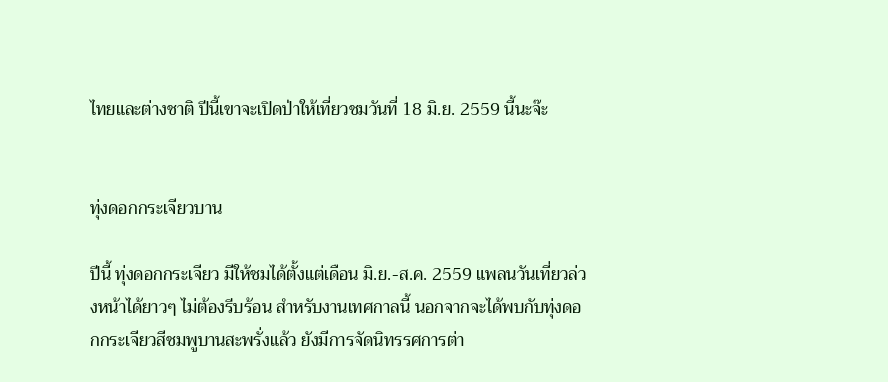ไทยและต่างชาติ ปีนี้เขาจะเปิดป่าให้เที่ยวชมวันที่ 18 มิ.ย. 2559 นี้นะจ๊ะ


ทุ่งดอกกระเจียวบาน

ปีนี้ ทุ่งดอกกระเจียว มีให้ชมได้ตั้งแต่เดือน มิ.ย.-ส.ค. 2559 แพลนวันเที่ยวล่วงหน้าได้ยาวๆ ไม่ต้องรีบร้อน สำหรับงานเทศกาลนี้ นอกจากจะได้พบกับทุ่งดอกกระเจียวสีชมพูบานสะพรั่งแล้ว ยังมีการจัดนิทรรศการต่า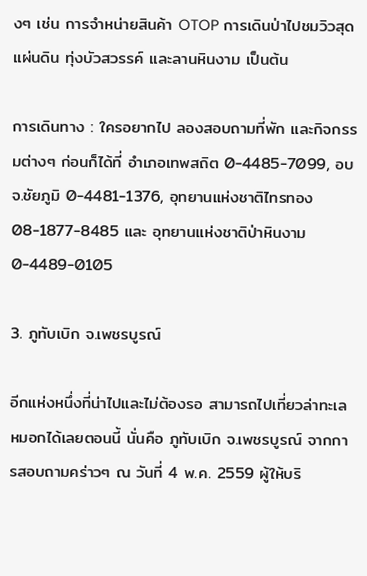งๆ เช่น การจำหน่ายสินค้า OTOP การเดินป่าไปชมวิวสุดแผ่นดิน ทุ่งบัวสวรรค์ และลานหินงาม เป็นต้น

การเดินทาง : ใครอยากไป ลองสอบถามที่พัก และกิจกรรมต่างๆ ก่อนก็ได้ที่ อำเภอเทพสถิต 0-4485-7099, อบจ.ชัยภูมิ 0-4481-1376, อุทยานแห่งชาติไทรทอง 08-1877-8485 และ อุทยานแห่งชาติป่าหินงาม 0-4489-0105

3. ภูทับเบิก จ.เพชรบูรณ์

อีกแห่งหนึ่งที่น่าไปและไม่ต้องรอ สามารถไปเที่ยวล่าทะเลหมอกได้เลยตอนนี้ นั่นคือ ภูทับเบิก จ.เพชรบูรณ์ จากการสอบถามคร่าวๆ ณ วันที่ 4 พ.ค. 2559 ผู้ให้บริ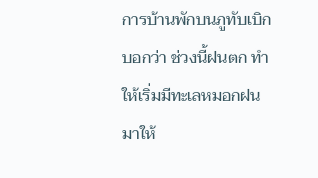การบ้านพักบนภูทับเบิกบอกว่า ช่วงนี้ฝนตก ทำให้เริ่มมีทะเลหมอกฝนมาให้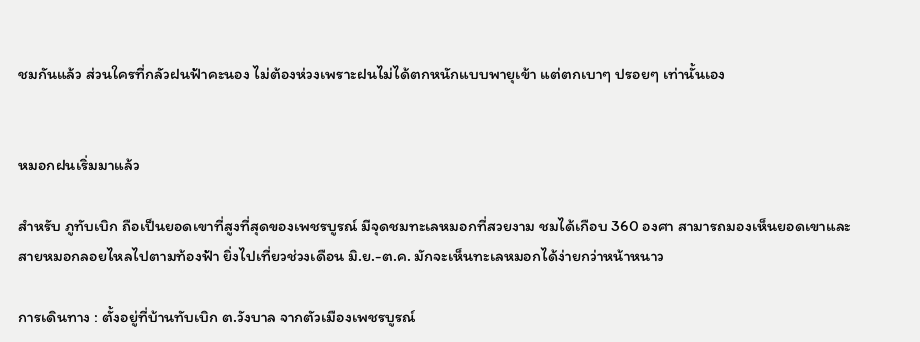ชมกันแล้ว ส่วนใครที่กลัวฝนฟ้าคะนอง ไม่ต้องห่วงเพราะฝนไม่ได้ตกหนักแบบพายุเข้า แต่ตกเบาๆ ปรอยๆ เท่านั้นเอง


หมอกฝนเริ่มมาแล้ว

สำหรับ ภูทับเบิก ถือเป็นยอดเขาที่สูงที่สุดของเพชรบูรณ์ มีจุดชมทะเลหมอกที่สวยงาม ชมได้เกือบ 360 องศา สามารถมองเห็นยอดเขาและสายหมอกลอยไหลไปตามท้องฟ้า ยิ่งไปเที่ยวช่วงเดือน มิ.ย.-ต.ค. มักจะเห็นทะเลหมอกได้ง่ายกว่าหน้าหนาว

การเดินทาง : ตั้งอยู่ที่บ้านทับเบิก ต.วังบาล จากตัวเมืองเพชรบูรณ์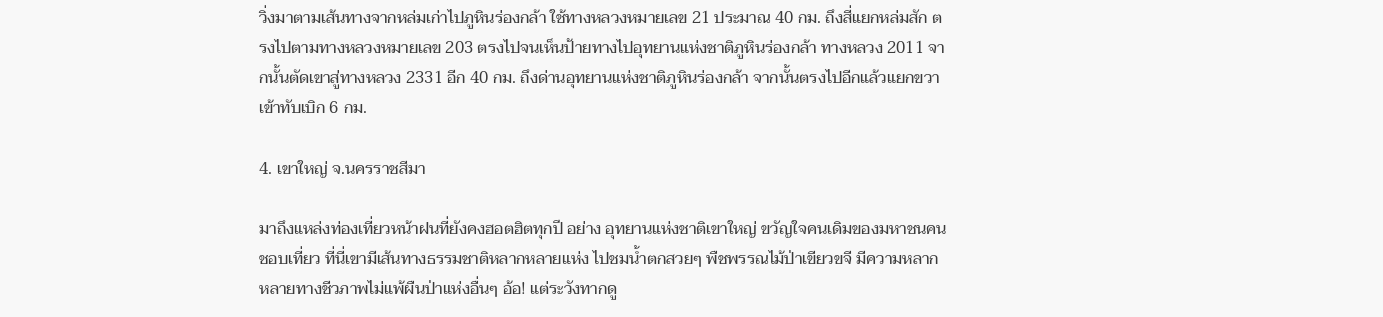วิ่งมาตามเส้นทางจากหล่มเก่าไปภูหินร่องกล้า ใช้ทางหลวงหมายเลข 21 ประมาณ 40 กม. ถึงสี่แยกหล่มสัก ตรงไปตามทางหลวงหมายเลข 203 ตรงไปจนเห็นป้ายทางไปอุทยานแห่งชาติภูหินร่องกล้า ทางหลวง 2011 จากนั้นตัดเขาสู่ทางหลวง 2331 อีก 40 กม. ถึงด่านอุทยานแห่งชาติภูหินร่องกล้า จากนั้นตรงไปอีกแล้วแยกขวาเข้าทับเบิก 6 กม.

4. เขาใหญ่ จ.นครราชสีมา

มาถึงแหล่งท่องเที่ยวหน้าฝนที่ยังคงฮอตฮิตทุกปี อย่าง อุทยานแห่งชาติเขาใหญ่ ขวัญใจคนเดิมของมหาชนคนชอบเที่ยว ที่นี่เขามีเส้นทางธรรมชาติหลากหลายแห่ง ไปชมน้ำตกสวยๆ พืชพรรณไม้ป่าเขียวขจี มีความหลากหลายทางชีวภาพไม่แพ้ผืนป่าแห่งอื่นๆ อ้อ! แต่ระวังทากดู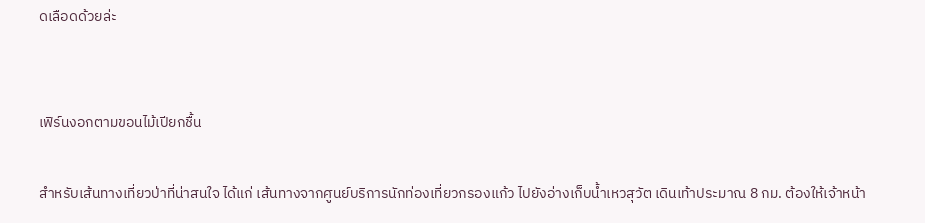ดเลือดด้วยล่ะ


เฟิร์นงอกตามขอนไม้เปียกชื้น

สำหรับเส้นทางเที่ยวป่าที่น่าสนใจ ได้แก่ เส้นทางจากศูนย์บริการนักท่องเที่ยวกรองแก้ว ไปยังอ่างเก็บน้ำเหวสุวัต เดินเท้าประมาณ 8 กม. ต้องให้เจ้าหน้า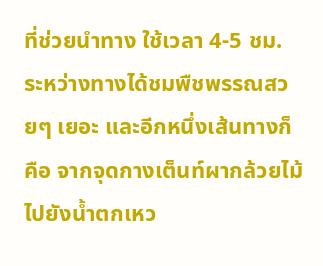ที่ช่วยนำทาง ใช้เวลา 4-5 ชม. ระหว่างทางได้ชมพืชพรรณสวยๆ เยอะ และอีกหนึ่งเส้นทางก็คือ จากจุดกางเต็นท์ผากล้วยไม้ ไปยังน้ำตกเหว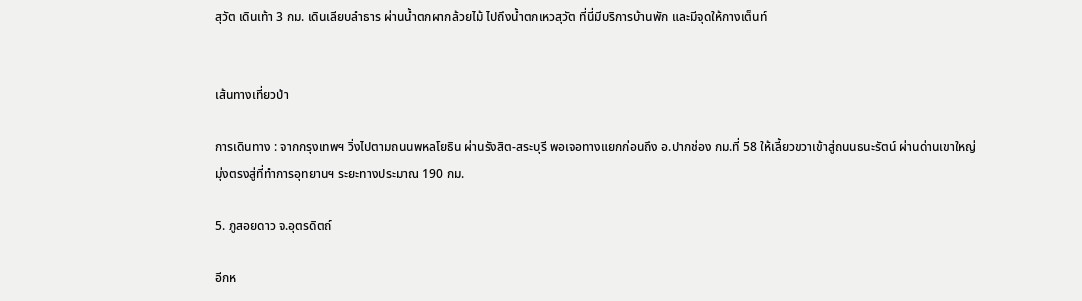สุวัต เดินเท้า 3 กม. เดินเลียบลำธาร ผ่านน้ำตกผากล้วยไม้ ไปถึงน้ำตกเหวสุวัต ที่นี่มีบริการบ้านพัก และมีจุดให้กางเต็นท์


เส้นทางเที่ยวป่า

การเดินทาง : จากกรุงเทพฯ วิ่งไปตามถนนพหลโยธิน ผ่านรังสิต-สระบุรี พอเจอทางแยกก่อนถึง อ.ปากช่อง กม.ที่ 58 ให้เลี้ยวขวาเข้าสู่ถนนธนะรัตน์ ผ่านด่านเขาใหญ่ มุ่งตรงสู่ที่ทำการอุทยานฯ ระยะทางประมาณ 190 กม.

5. ภูสอยดาว จ.อุตรดิตถ์

อีกห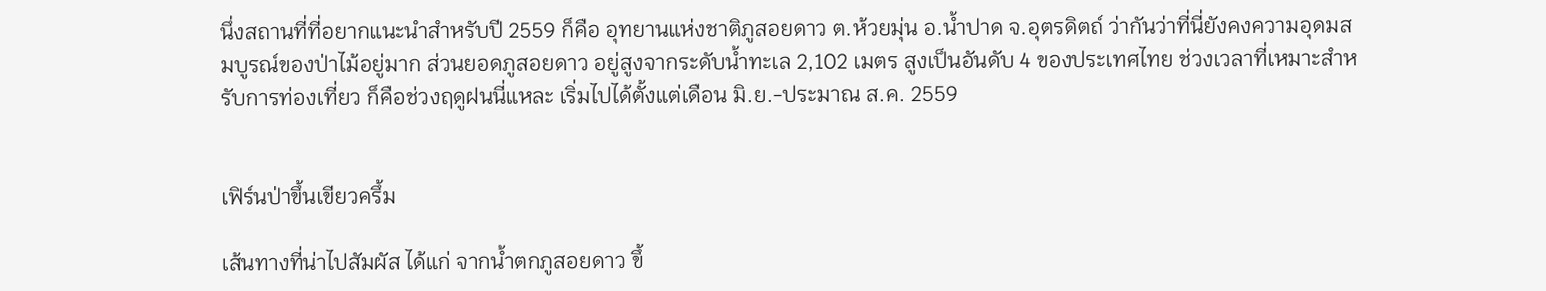นึ่งสถานที่ที่อยากแนะนำสำหรับปี 2559 ก็คือ อุทยานแห่งชาติภูสอยดาว ต.ห้วยมุ่น อ.น้ำปาด จ.อุตรดิตถ์ ว่ากันว่าที่นี่ยังคงความอุดมสมบูรณ์ของป่าไม้อยู่มาก ส่วนยอดภูสอยดาว อยู่สูงจากระดับน้ำทะเล 2,102 เมตร สูงเป็นอันดับ 4 ของประเทศไทย ช่วงเวลาที่เหมาะสำหรับการท่องเที่ยว ก็คือช่วงฤดูฝนนี่แหละ เริ่มไปได้ตั้งแต่เดือน มิ.ย.-ประมาณ ส.ค. 2559


เฟิร์นป่าขึ้นเขียวครึ้ม

เส้นทางที่น่าไปสัมผัส ได้แก่ จากน้ำตกภูสอยดาว ขึ้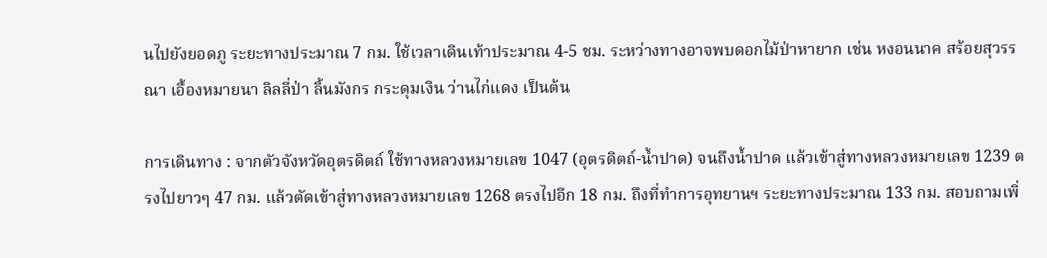นไปยังยอดภู ระยะทางประมาณ 7 กม. ใช้เวลาเดินเท้าประมาณ 4-5 ชม. ระหว่างทางอาจพบดอกไม้ป่าหายาก เช่น หงอนนาค สร้อยสุวรรณา เอื้องหมายนา ลิลลี่ป่า ลิ้นมังกร กระดุมเงิน ว่านไก่แดง เป็นต้น

การเดินทาง : จากตัวจังหวัดอุตรดิตถ์ ใช้ทางหลวงหมายเลข 1047 (อุตรดิตถ์-น้ำปาด) จนถึงน้ำปาด แล้วเข้าสู่ทางหลวงหมายเลข 1239 ตรงไปยาวๆ 47 กม. แล้วตัดเข้าสู่ทางหลวงหมายเลข 1268 ตรงไปอีก 18 กม. ถึงที่ทำการอุทยานฯ ระยะทางประมาณ 133 กม. สอบถามเพิ่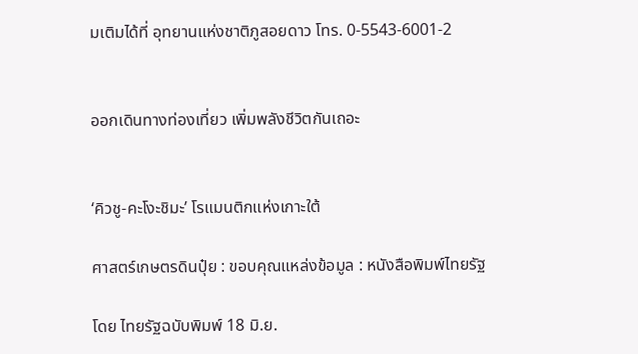มเติมได้ที่ อุทยานแห่งชาติภูสอยดาว โทร. 0-5543-6001-2


ออกเดินทางท่องเที่ยว เพิ่มพลังชีวิตกันเถอะ


‘คิวชู-คะโงะชิมะ’ โรแมนติกแห่งเกาะใต้

ศาสตร์เกษตรดินปุ๋ย : ขอบคุณแหล่งข้อมูล : หนังสือพิมพ์ไทยรัฐ

โดย ไทยรัฐฉบับพิมพ์ 18 มิ.ย.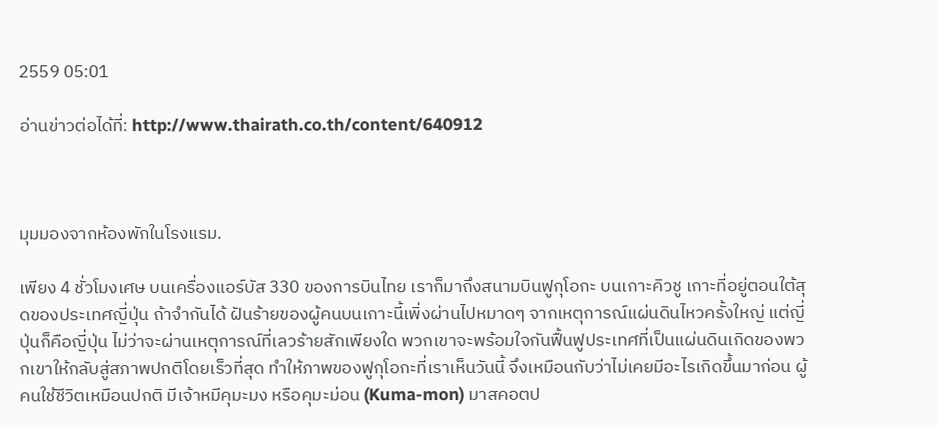2559 05:01

อ่านข่าวต่อได้ที่: http://www.thairath.co.th/content/640912



มุมมองจากห้องพักในโรงแรม.

เพียง 4 ชั่วโมงเศษ บนเครื่องแอร์บัส 330 ของการบินไทย เราก็มาถึงสนามบินฟูกุโอกะ บนเกาะคิวชู เกาะที่อยู่ตอนใต้สุดของประเทศญี่ปุ่น ถ้าจำกันได้ ฝันร้ายของผู้คนบนเกาะนี้เพิ่งผ่านไปหมาดๆ จากเหตุการณ์แผ่นดินไหวครั้งใหญ่ แต่ญี่ปุ่นก็คือญี่ปุ่น ไม่ว่าจะผ่านเหตุการณ์ที่เลวร้ายสักเพียงใด พวกเขาจะพร้อมใจกันฟื้นฟูประเทศที่เป็นแผ่นดินเกิดของพวกเขาให้กลับสู่สภาพปกติโดยเร็วที่สุด ทำให้ภาพของฟูกุโอกะที่เราเห็นวันนี้ จึงเหมือนกับว่าไม่เคยมีอะไรเกิดขึ้นมาก่อน ผู้คนใช้ชีวิตเหมือนปกติ มีเจ้าหมีคุมะมง หรือคุมะม่อน (Kuma-mon) มาสคอตป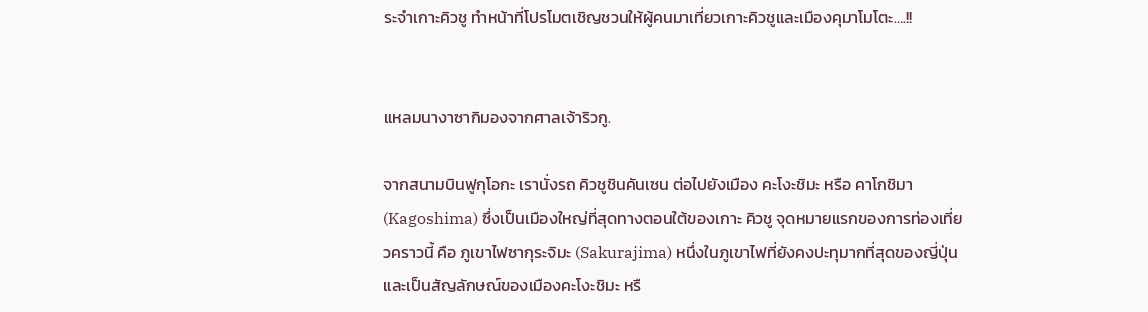ระจำเกาะคิวชู ทำหน้าที่โปรโมตเชิญชวนให้ผู้คนมาเที่ยวเกาะคิวชูและเมืองคุมาโมโตะ….!!


แหลมนางาซากิมองจากศาลเจ้าริวกู.

จากสนามบินฟูกุโอกะ เรานั่งรถ คิวชูชินคันเซน ต่อไปยังเมือง คะโงะชิมะ หรือ คาโกชิมา(Kagoshima) ซึ่งเป็นเมืองใหญ่ที่สุดทางตอนใต้ของเกาะ คิวชู จุดหมายแรกของการท่องเที่ยวคราวนี้ คือ ภูเขาไฟซากุระจิมะ (Sakurajima) หนึ่งในภูเขาไฟที่ยังคงปะทุมากที่สุดของญี่ปุ่น และเป็นสัญลักษณ์ของเมืองคะโงะชิมะ หรื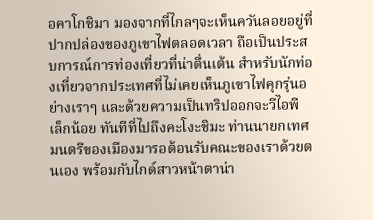อคาโกชิมา มองจากที่ไกลๆจะเห็นควันลอยอยู่ที่ปากปล่องของภูเขาไฟตลอดเวลา ถือเป็นประสบการณ์การท่องเที่ยวที่น่าตื่นเต้น สำหรับนักท่องเที่ยวจากประเทศที่ไม่เคยเห็นภูเขาไฟคุกรุ่นอย่างเราๆ และด้วยความเป็นทริปออกจะวีไอพี เล็กน้อย ทันทีที่ไปถึงคะโงะชิมะ ท่านนายกเทศมนตรีของเมืองมารอต้อนรับคณะของเราด้วยตนเอง พร้อมกับไกด์สาวหน้าตาน่า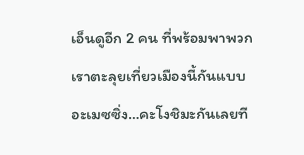เอ็นดูอีก 2 คน ที่พร้อมพาพวกเราตะลุยเที่ยวเมืองนี้กันแบบอะเมซซิ่ง…คะโงชิมะกันเลยที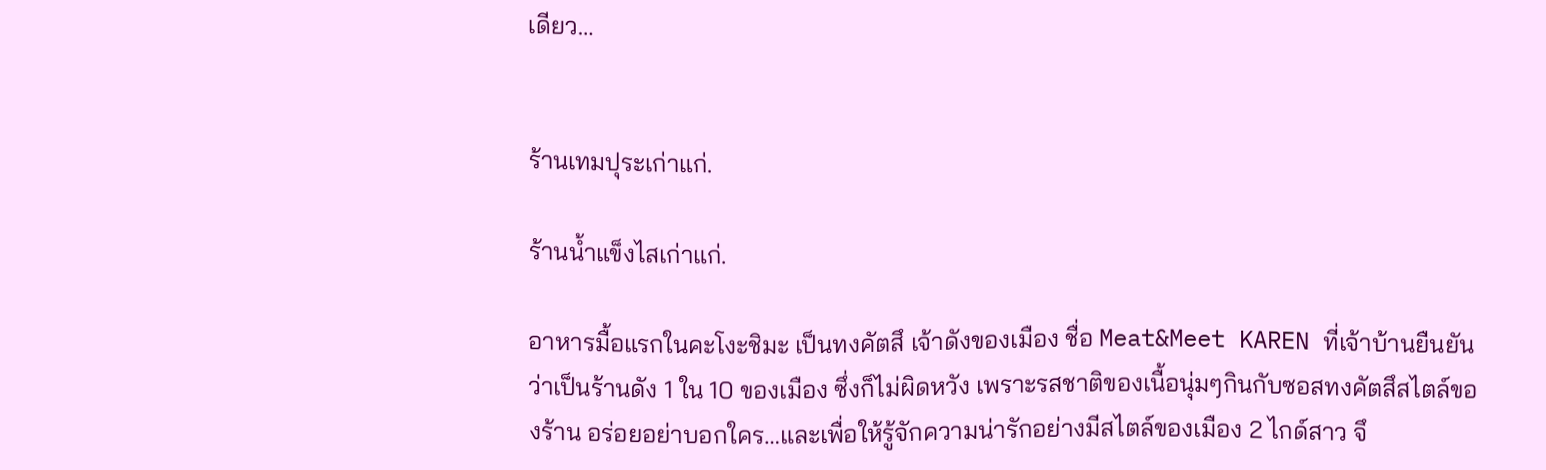เดียว…


ร้านเทมปุระเก่าแก่.

ร้านน้ำแข็งไสเก่าแก่.

อาหารมื้อแรกในคะโงะชิมะ เป็นทงคัตสึ เจ้าดังของเมือง ชื่อ Meat&Meet KAREN ที่เจ้าบ้านยืนยันว่าเป็นร้านดัง 1 ใน 10 ของเมือง ซึ่งก็ไม่ผิดหวัง เพราะรสชาติของเนื้อนุ่มๆกินกับซอสทงคัตสึสไตล์ของร้าน อร่อยอย่าบอกใคร…และเพื่อให้รู้จักความน่ารักอย่างมีสไตล์ของเมือง 2 ไกด์สาว จึ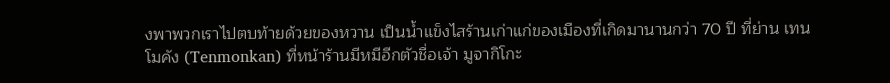งพาพวกเราไปตบท้ายด้วยของหวาน เป็นน้ำแข็งไสร้านเก่าแก่ของเมืองที่เกิดมานานกว่า 70 ปี ที่ย่าน เทนโมคัง (Tenmonkan) ที่หน้าร้านมีหมีอีกตัวชื่อเจ้า มูจากิโกะ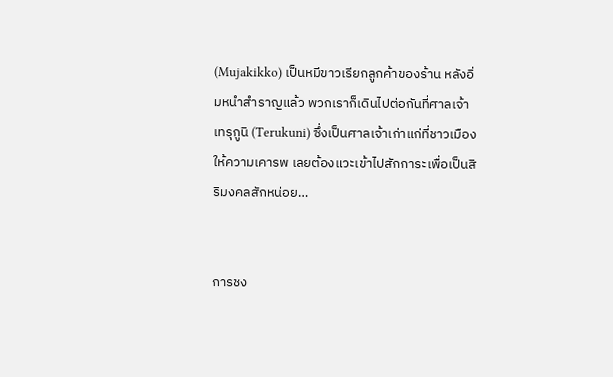(Mujakikko) เป็นหมีขาวเรียกลูกค้าของร้าน หลังอิ่มหนำสำราญแล้ว พวกเราก็เดินไปต่อกันที่ศาลเจ้า เทรุกูนิ (Terukuni) ซึ่งเป็นศาลเจ้าเก่าแก่ที่ชาวเมืองให้ความเคารพ เลยต้องแวะเข้าไปสักการะเพื่อเป็นสิริมงคลสักหน่อย…


การชง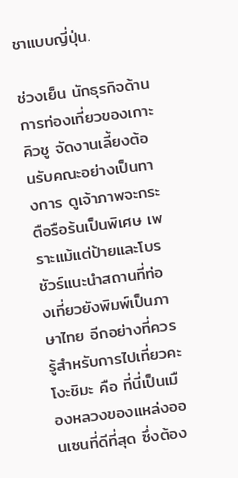ชาแบบญี่ปุ่น.

ช่วงเย็น นักธุรกิจด้านการท่องเที่ยวของเกาะ คิวชู จัดงานเลี้ยงต้อนรับคณะอย่างเป็นทางการ ดูเจ้าภาพจะกระตือรือร้นเป็นพิเศษ เพราะแม้แต่ป้ายและโบรชัวร์แนะนำสถานที่ท่องเที่ยวยังพิมพ์เป็นภาษาไทย อีกอย่างที่ควรรู้สำหรับการไปเที่ยวคะโงะชิมะ คือ ที่นี่เป็นเมืองหลวงของแหล่งออนเซนที่ดีที่สุด ซึ่งต้อง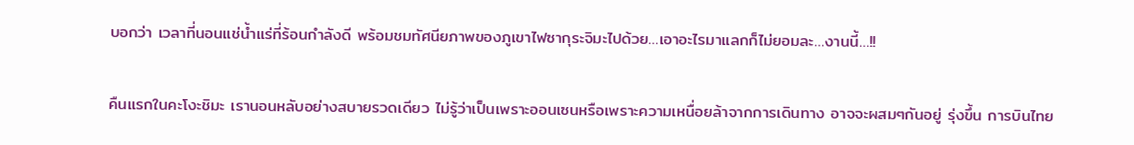บอกว่า เวลาที่นอนแช่น้ำแร่ที่ร้อนกำลังดี พร้อมชมทัศนียภาพของภูเขาไฟซากุระจิมะไปด้วย…เอาอะไรมาแลกก็ไม่ยอมละ…งานนี้…!!

คืนแรกในคะโงะชิมะ เรานอนหลับอย่างสบายรวดเดียว ไม่รู้ว่าเป็นเพราะออนเซนหรือเพราะความเหนื่อยล้าจากการเดินทาง อาจจะผสมๆกันอยู่ รุ่งขึ้น การบินไทย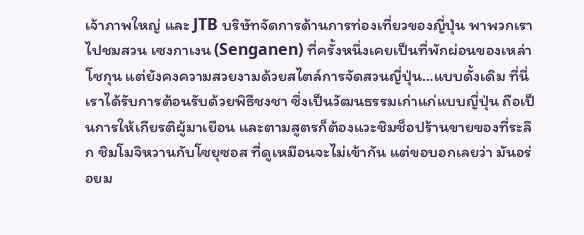เจ้าภาพใหญ่ และ JTB บริษัทจัดการด้านการท่องเที่ยวของญี่ปุ่น พาพวกเราไปชมสวน เซงกาเงน (Senganen) ที่ครั้งหนึ่งเคยเป็นที่พักผ่อนของเหล่าโชกุน แต่ยังคงความสวยงามด้วยสไตล์การจัดสวนญี่ปุ่น…แบบดั้งเดิม ที่นี่เราได้รับการต้อนรับด้วยพิธีชงชา ซึ่งเป็นวัฒนธรรมเก่าแก่แบบญี่ปุ่น ถือเป็นการให้เกียรติผู้มาเยือน และตามสูตรก็ต้องแวะชิมช็อปร้านขายของที่ระลึก ชิมโมจิหวานกับโซยุซอส ที่ดูเหมือนจะไม่เข้ากัน แต่ขอบอกเลยว่า มันอร่อยม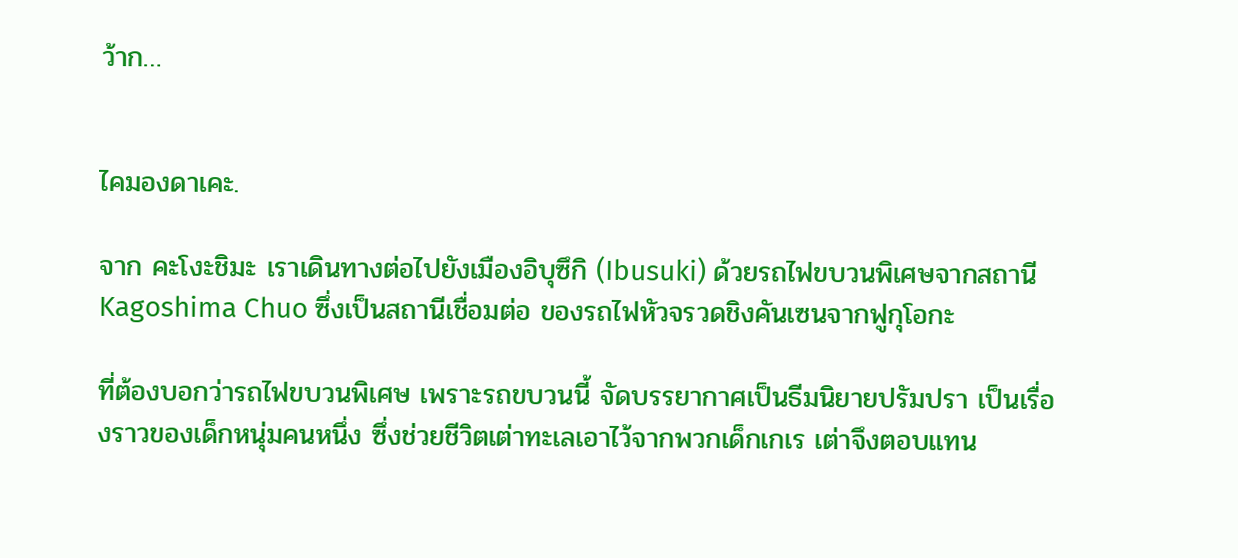ว้าก…


ไคมองดาเคะ.

จาก คะโงะชิมะ เราเดินทางต่อไปยังเมืองอิบุซึกิ (Ibusuki) ด้วยรถไฟขบวนพิเศษจากสถานี Kagoshima Chuo ซึ่งเป็นสถานีเชื่อมต่อ ของรถไฟหัวจรวดชิงคันเซนจากฟูกุโอกะ

ที่ต้องบอกว่ารถไฟขบวนพิเศษ เพราะรถขบวนนี้ จัดบรรยากาศเป็นธีมนิยายปรัมปรา เป็นเรื่องราวของเด็กหนุ่มคนหนึ่ง ซึ่งช่วยชีวิตเต่าทะเลเอาไว้จากพวกเด็กเกเร เต่าจึงตอบแทน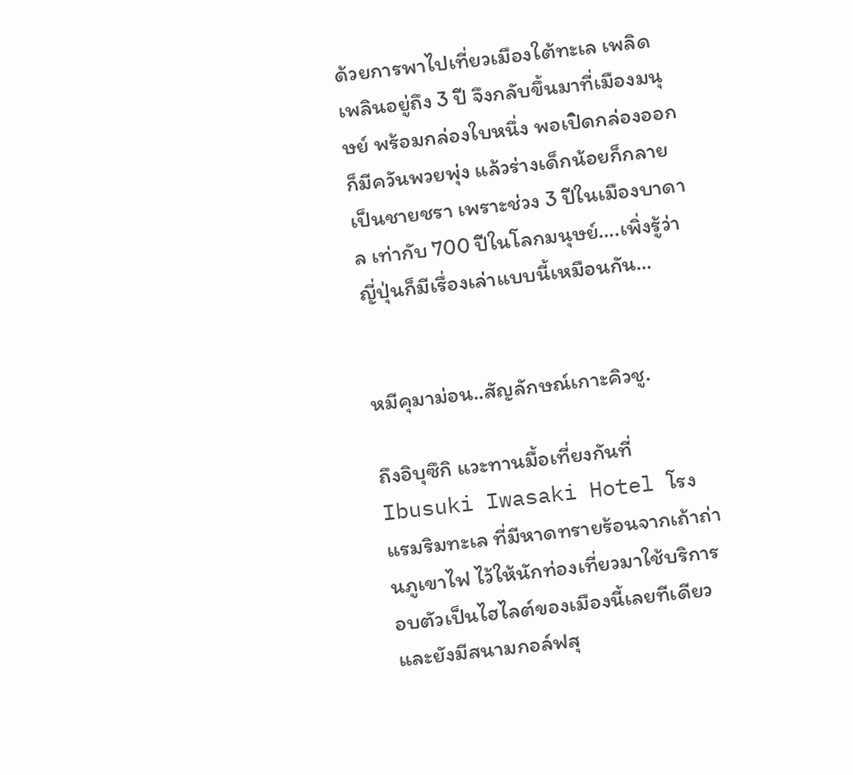ด้วยการพาไปเที่ยวเมืองใต้ทะเล เพลิดเพลินอยู่ถึง 3 ปี จึงกลับขึ้นมาที่เมืองมนุษย์ พร้อมกล่องใบหนึ่ง พอเปิดกล่องออกก็มีควันพวยพุ่ง แล้วร่างเด็กน้อยก็กลายเป็นชายชรา เพราะช่วง 3 ปีในเมืองบาดาล เท่ากับ 700 ปีในโลกมนุษย์….เพิ่งรู้ว่าญี่ปุ่นก็มีเรื่องเล่าแบบนี้เหมือนกัน…


หมีคุมาม่อน..สัญลักษณ์เกาะคิวชู.

ถึงอิบุซึกิ แวะทานมื้อเที่ยงกันที่ Ibusuki Iwasaki Hotel โรงแรมริมทะเล ที่มีหาดทรายร้อนจากเถ้าถ่านภูเขาไฟ ไว้ให้นักท่องเที่ยวมาใช้บริการอบตัวเป็นไฮไลต์ของเมืองนี้เลยทีเดียว และยังมีสนามกอล์ฟสุ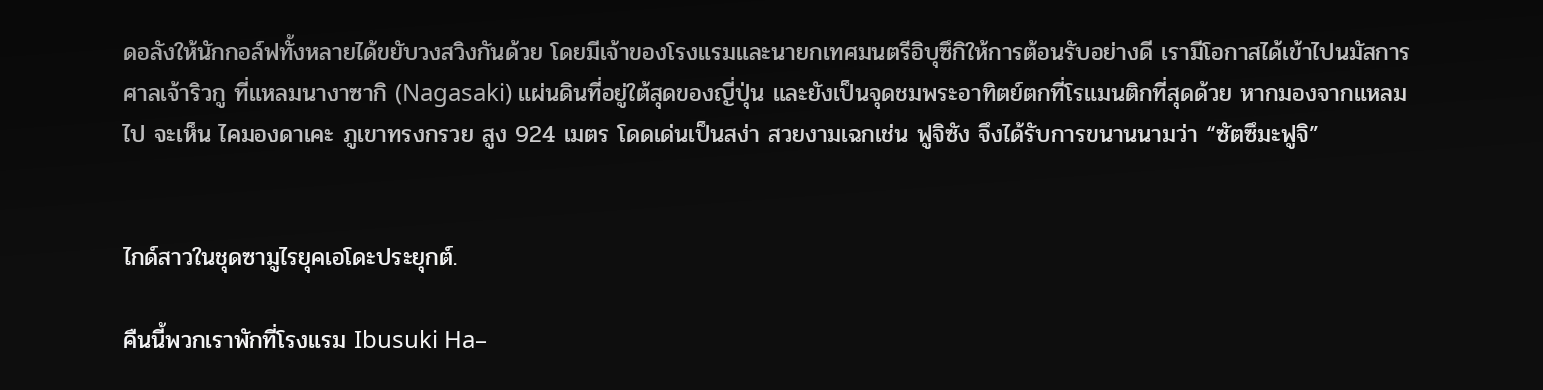ดอลังให้นักกอล์ฟทั้งหลายได้ขยับวงสวิงกันด้วย โดยมีเจ้าของโรงแรมและนายกเทศมนตรีอิบุซึกิให้การต้อนรับอย่างดี เรามีโอกาสได้เข้าไปนมัสการศาลเจ้าริวกู ที่แหลมนางาซากิ (Nagasaki) แผ่นดินที่อยู่ใต้สุดของญี่ปุ่น และยังเป็นจุดชมพระอาทิตย์ตกที่โรแมนติกที่สุดด้วย หากมองจากแหลมไป จะเห็น ไคมองดาเคะ ภูเขาทรงกรวย สูง 924 เมตร โดดเด่นเป็นสง่า สวยงามเฉกเช่น ฟูจิซัง จึงได้รับการขนานนามว่า “ซัตซึมะฟูจิ”


ไกด์สาวในชุดซามูไรยุคเอโดะประยุกต์.

คืนนี้พวกเราพักที่โรงแรม Ibusuki Ha–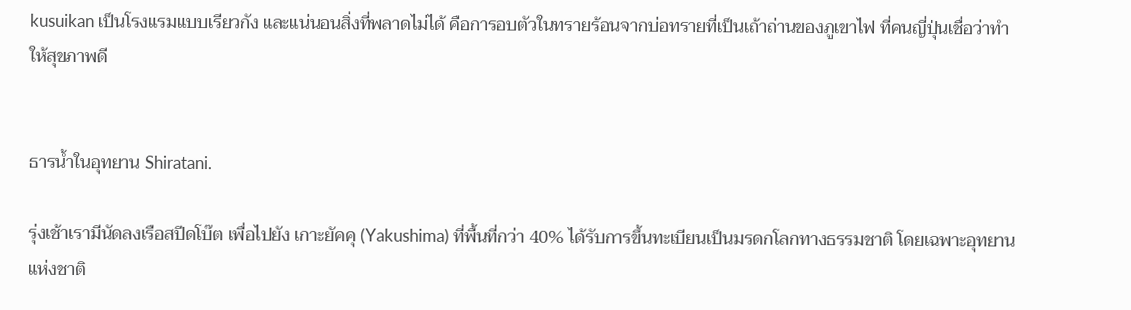kusuikan เป็นโรงแรมแบบเรียวกัง และแน่นอนสิ่งที่พลาดไม่ได้ คือการอบตัวในทรายร้อนจากบ่อทรายที่เป็นเถ้าถ่านของภูเขาไฟ ที่คนญี่ปุ่นเชื่อว่าทำให้สุขภาพดี


ธารน้ำในอุทยาน Shiratani.

รุ่งเช้าเรามีนัดลงเรือสปีดโบ๊ต เพื่อไปยัง เกาะยัคคุ (Yakushima) ที่พื้นที่กว่า 40% ได้รับการขึ้นทะเบียนเป็นมรดกโลกทางธรรมชาติ โดยเฉพาะอุทยานแห่งชาติ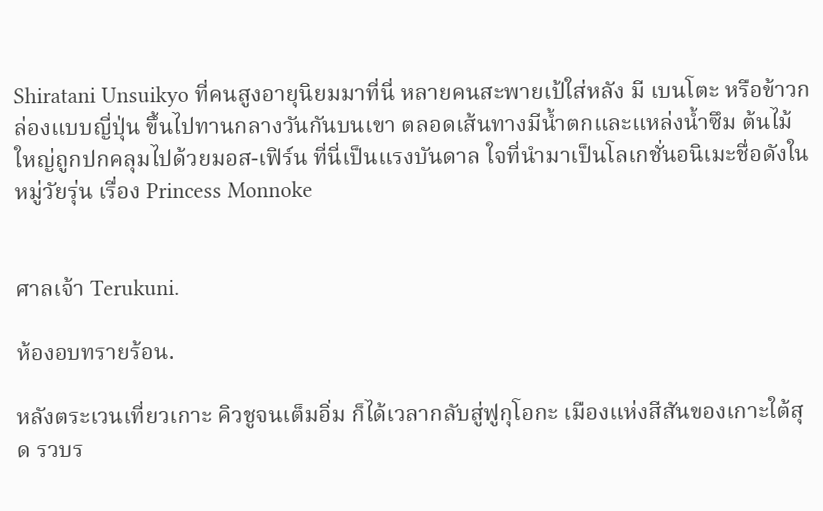Shiratani Unsuikyo ที่คนสูงอายุนิยมมาที่นี่ หลายคนสะพายเป้ใส่หลัง มี เบนโตะ หรือข้าวกล่องแบบญี่ปุ่น ขึ้นไปทานกลางวันกันบนเขา ตลอดเส้นทางมีน้ำตกและแหล่งน้ำซึม ต้นไม้ใหญ่ถูกปกคลุมไปด้วยมอส-เฟิร์น ที่นี่เป็นแรงบันดาล ใจที่นำมาเป็นโลเกชั่นอนิเมะชื่อดังในหมู่วัยรุ่น เรื่อง Princess Monnoke


ศาลเจ้า Terukuni.

ห้องอบทรายร้อน.

หลังตระเวนเที่ยวเกาะ คิวชูจนเต็มอิ่ม ก็ได้เวลากลับสู่ฟูกุโอกะ เมืองแห่งสีสันของเกาะใต้สุด รวบร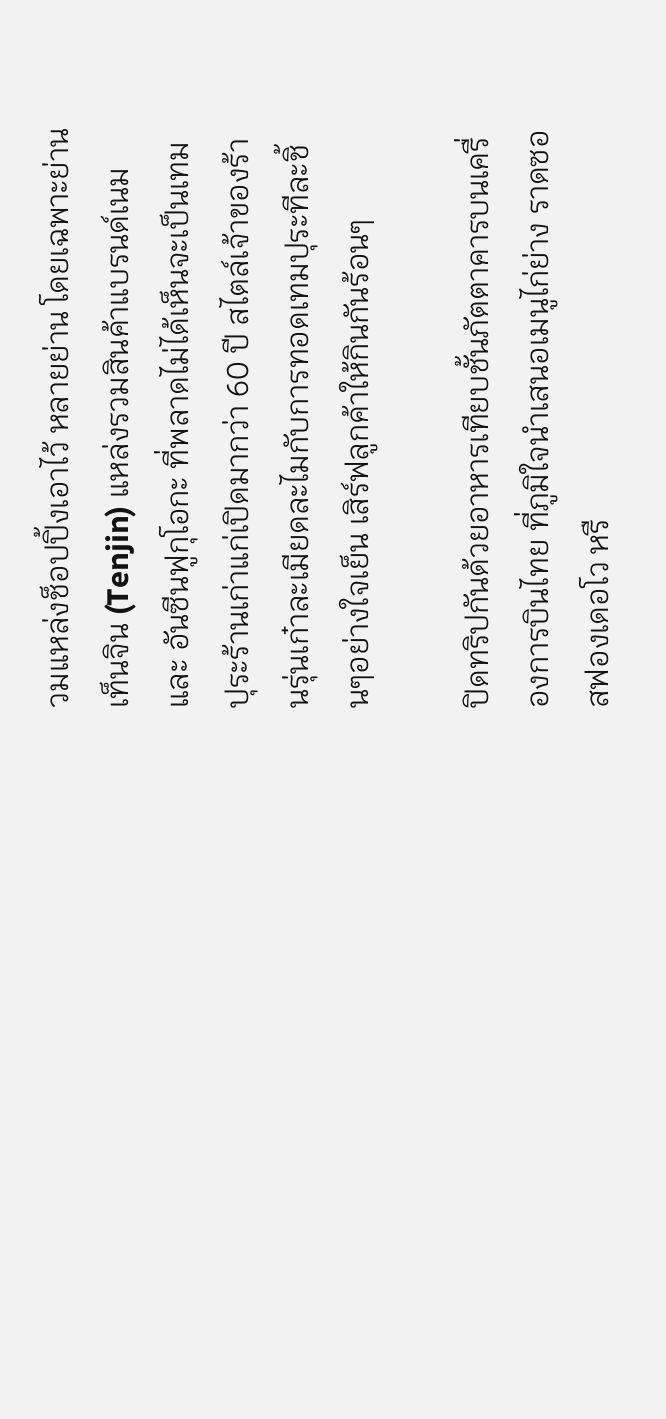วมแหล่งช็อปปิ้งเอาไว้ หลายย่าน โดยเฉพาะย่านเท็นจิน (Tenjin) แหล่งรวมสินค้าแบรนด์เนม และ อันซีนฟูกุโอกะ ที่พลาดไม่ได้เห็นจะเป็นเทมปุระร้านเก่าแก่เปิดมากว่า 60 ปี สไตล์เจ้าของร้านรุ่นเก๋าละเมียดละไมกับการทอดเทมปุระทีละชิ้นๆอย่างใจเย็น เสิร์ฟลูกค้าให้กินกันร้อนๆ

ปิดทริปกันด้วยอาหารเทียบชั้นภัตตาคารบนเครื่องการบินไทย ที่ภูมิใจนำเสนอเมนูไก่ย่าง ราดซอสฟองเดอโว หรื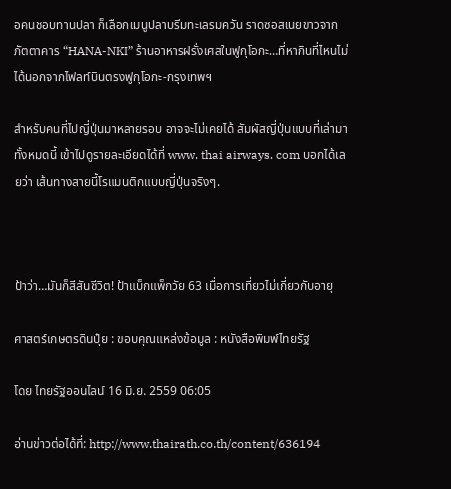อคนชอบทานปลา ก็เลือกเมนูปลาบรีมทะเลรมควัน ราดซอสเนยขาวจากภัตตาคาร “HANA-NKI” ร้านอาหารฝรั่งเศสในฟูกุโอกะ…ที่หากินที่ไหนไม่ได้นอกจากไฟลท์บินตรงฟูกุโอกะ-กรุงเทพฯ

สำหรับคนที่ไปญี่ปุ่นมาหลายรอบ อาจจะไม่เคยได้ สัมผัสญี่ปุ่นแบบที่เล่ามา ทั้งหมดนี้ เข้าไปดูรายละเอียดได้ที่ www. thai airways. com บอกได้เลยว่า เส้นทางสายนี้โรแมนติกแบบญี่ปุ่นจริงๆ.



ป้าว่า…มันก็สีสันชีวิต! ป้าแบ็กแพ็กวัย 63 เมื่อการเที่ยวไม่เกี่ยวกับอายุ

ศาสตร์เกษตรดินปุ๋ย : ขอบคุณแหล่งข้อมูล : หนังสือพิมพ์ไทยรัฐ

โดย ไทยรัฐออนไลน์ 16 มิ.ย. 2559 06:05

อ่านข่าวต่อได้ที่: http://www.thairath.co.th/content/636194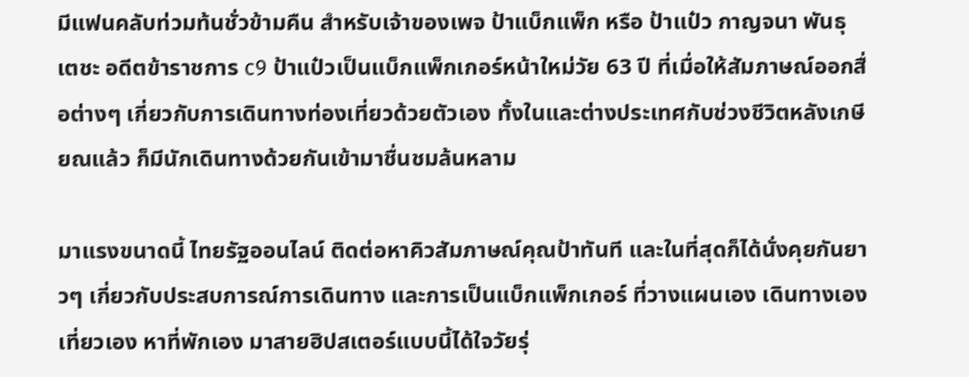มีแฟนคลับท่วมท้นชั่วข้ามคืน สำหรับเจ้าของเพจ ป้าแบ็กแพ็ก หรือ ป้าแป๋ว กาญจนา พันธุเตชะ อดีตข้าราชการ c9 ป้าแป๋วเป็นแบ็กแพ็กเกอร์หน้าใหม่วัย 63 ปี ที่เมื่อให้สัมภาษณ์ออกสื่อต่างๆ เกี่ยวกับการเดินทางท่องเที่ยวด้วยตัวเอง ทั้งในและต่างประเทศกับช่วงชีวิตหลังเกษียณแล้ว ก็มีนักเดินทางด้วยกันเข้ามาชื่นชมล้นหลาม

มาแรงขนาดนี้ ไทยรัฐออนไลน์ ติดต่อหาคิวสัมภาษณ์คุณป้าทันที และในที่สุดก็ได้นั่งคุยกันยาวๆ เกี่ยวกับประสบการณ์การเดินทาง และการเป็นแบ็กแพ็กเกอร์ ที่วางแผนเอง เดินทางเอง เที่ยวเอง หาที่พักเอง มาสายฮิปสเตอร์แบบนี้ได้ใจวัยรุ่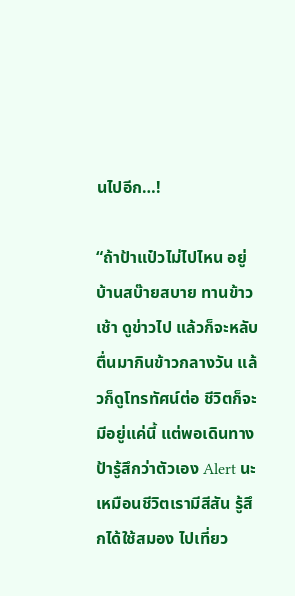นไปอีก…!

“ถ้าป้าแป๋วไม่ไปไหน อยู่บ้านสบ๊ายสบาย ทานข้าวเช้า ดูข่าวไป แล้วก็จะหลับ ตื่นมากินข้าวกลางวัน แล้วก็ดูโทรทัศน์ต่อ ชีวิตก็จะมีอยู่แค่นี้ แต่พอเดินทาง ป้ารู้สึกว่าตัวเอง Alert นะ เหมือนชีวิตเรามีสีสัน รู้สึกได้ใช้สมอง ไปเที่ยว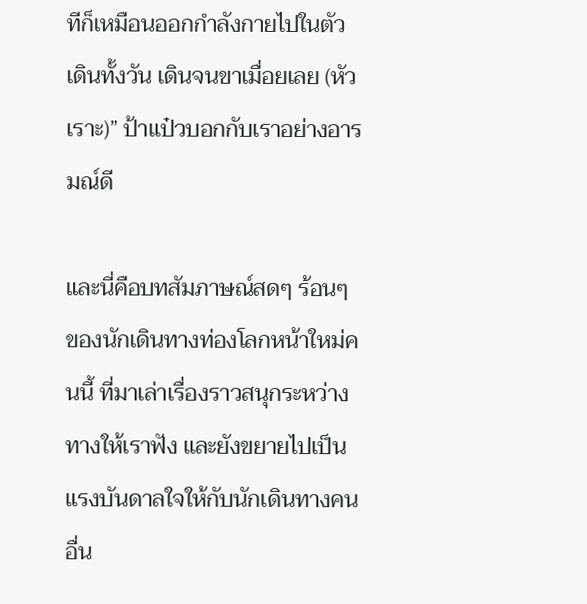ทีก็เหมือนออกกำลังกายไปในตัว เดินทั้งวัน เดินจนขาเมื่อยเลย (หัวเราะ)” ป้าแป๋วบอกกับเราอย่างอารมณ์ดี

และนี่คือบทสัมภาษณ์สดๆ ร้อนๆ ของนักเดินทางท่องโลกหน้าใหม่คนนี้ ที่มาเล่าเรื่องราวสนุกระหว่างทางให้เราฟัง และยังขยายไปเป็นแรงบันดาลใจให้กับนักเดินทางคนอื่น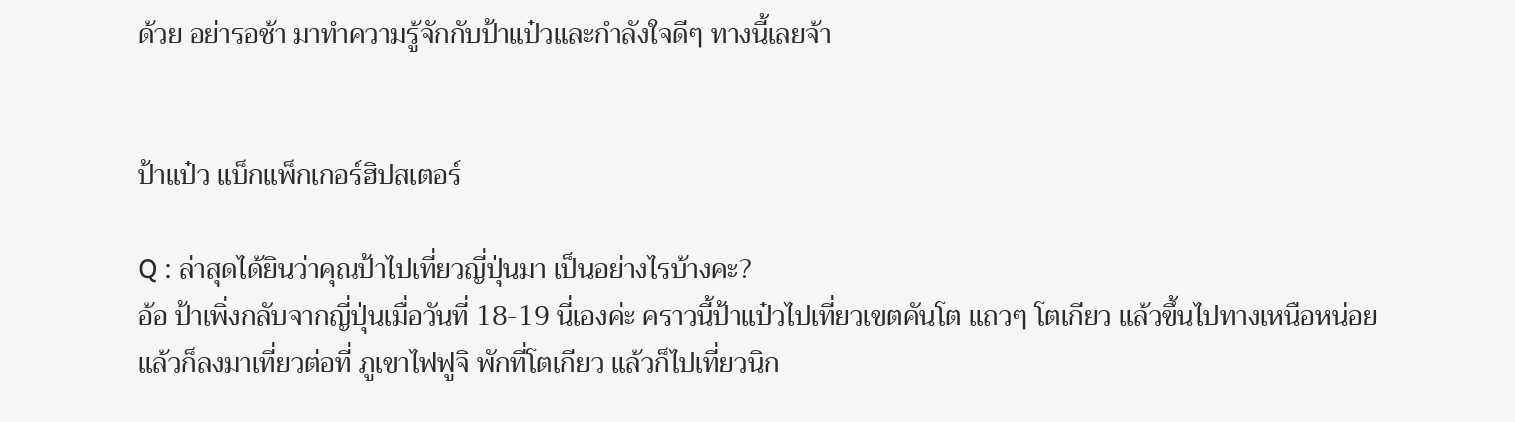ด้วย อย่ารอช้า มาทำความรู้จักกับป้าแป๋วและกำลังใจดีๆ ทางนี้เลยจ้า


ป้าแป๋ว แบ็กแพ็กเกอร์ฮิปสเตอร์

Q : ล่าสุดได้ยินว่าคุณป้าไปเที่ยวญี่ปุ่นมา เป็นอย่างไรบ้างคะ?
อ้อ ป้าเพิ่งกลับจากญี่ปุ่นเมื่อวันที่ 18-19 นี่เองค่ะ คราวนี้ป้าแป๋วไปเที่ยวเขตคันโต แถวๆ โตเกียว แล้วขึ้นไปทางเหนือหน่อย แล้วก็ลงมาเที่ยวต่อที่ ภูเขาไฟฟูจิ พักที่โตเกียว แล้วก็ไปเที่ยวนิก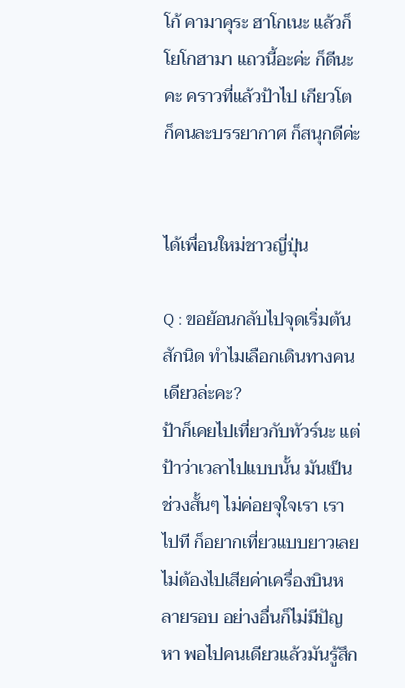โก้ คามาคุระ ฮาโกเนะ แล้วก็โยโกฮามา แถวนี้อะค่ะ ก็ดีนะคะ คราวที่แล้วป้าไป เกียวโต ก็คนละบรรยากาศ ก็สนุกดีค่ะ


ได้เพื่อนใหม่ชาวญี่ปุ่น

Q : ขอย้อนกลับไปจุดเริ่มต้นสักนิด ทำไมเลือกเดินทางคนเดียวล่ะคะ?
ป้าก็เคยไปเที่ยวกับทัวร์นะ แต่ป้าว่าเวลาไปแบบนั้น มันเป็นช่วงสั้นๆ ไม่ค่อยจุใจเรา เราไปที ก็อยากเที่ยวแบบยาวเลย ไม่ต้องไปเสียค่าเครื่องบินหลายรอบ อย่างอื่นก็ไม่มีปัญหา พอไปคนเดียวแล้วมันรู้สึก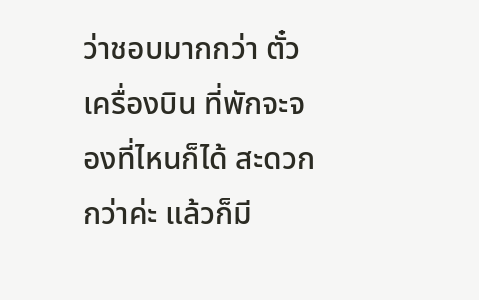ว่าชอบมากกว่า ตั๋วเครื่องบิน ที่พักจะจองที่ไหนก็ได้ สะดวกกว่าค่ะ แล้วก็มี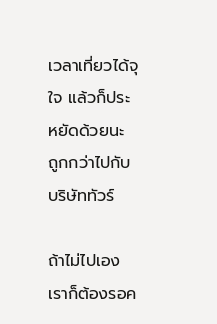เวลาเที่ยวได้จุใจ แล้วก็ประหยัดด้วยนะ ถูกกว่าไปกับบริษัททัวร์

ถ้าไม่ไปเอง เราก็ต้องรอค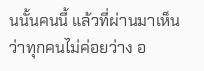นนั้นคนนี้ แล้วที่ผ่านมาเห็นว่าทุกคนไม่ค่อยว่าง อ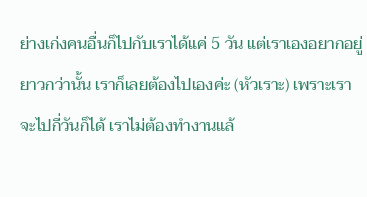ย่างเก่งคนอื่นก็ไปกับเราได้แค่ 5 วัน แต่เราเองอยากอยู่ยาวกว่านั้น เราก็เลยต้องไปเองค่ะ (หัวเราะ) เพราะเราจะไปกี่วันก็ได้ เราไม่ต้องทำงานแล้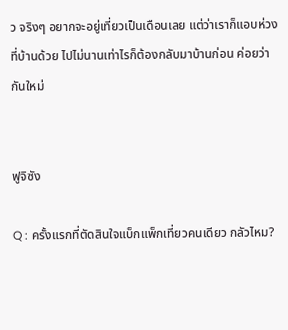ว จริงๆ อยากจะอยู่เที่ยวเป็นเดือนเลย แต่ว่าเราก็แอบห่วงที่บ้านด้วย ไปไม่นานเท่าไรก็ต้องกลับมาบ้านก่อน ค่อยว่ากันใหม่


ฟูจิซัง

Q : ครั้งแรกที่ตัดสินใจแบ็กแพ็กเที่ยวคนเดียว กลัวไหม?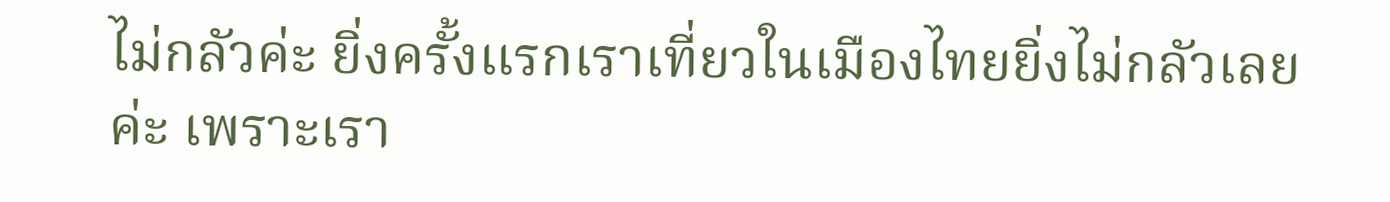ไม่กลัวค่ะ ยิ่งครั้งแรกเราเที่ยวในเมืองไทยยิ่งไม่กลัวเลยค่ะ เพราะเรา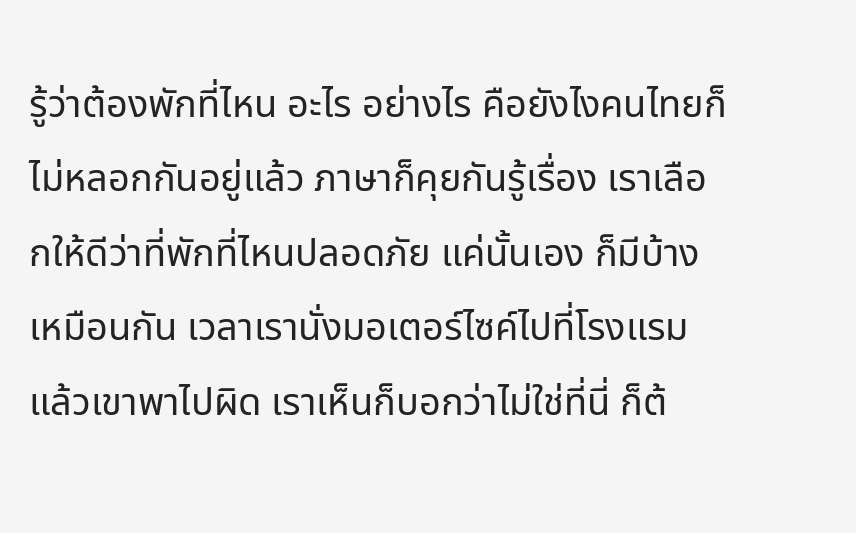รู้ว่าต้องพักที่ไหน อะไร อย่างไร คือยังไงคนไทยก็ไม่หลอกกันอยู่แล้ว ภาษาก็คุยกันรู้เรื่อง เราเลือกให้ดีว่าที่พักที่ไหนปลอดภัย แค่นั้นเอง ก็มีบ้างเหมือนกัน เวลาเรานั่งมอเตอร์ไซค์ไปที่โรงแรมแล้วเขาพาไปผิด เราเห็นก็บอกว่าไม่ใช่ที่นี่ ก็ต้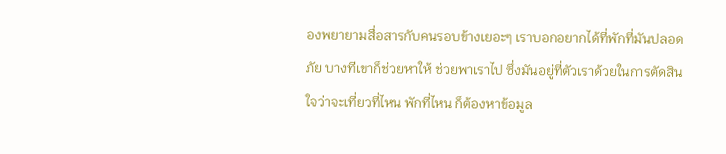องพยายามสื่อสารกับคนรอบข้างเยอะๆ เราบอกอยากได้ที่พักที่มันปลอดภัย บางทีเขาก็ช่วยหาให้ ช่วยพาเราไป ซึ่งมันอยู่ที่ตัวเราด้วยในการตัดสินใจว่าจะเที่ยวที่ไหน พักที่ไหน ก็ต้องหาข้อมูล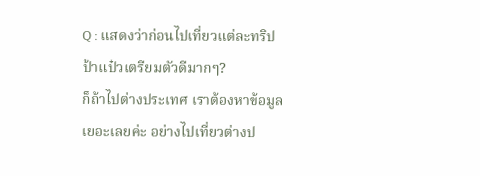Q : แสดงว่าก่อนไปเที่ยวแต่ละทริป ป้าแป๋วเตรียมตัวดีมากๆ?
ก็ถ้าไปต่างประเทศ เราต้องหาข้อมูลเยอะเลยค่ะ อย่างไปเที่ยวต่างป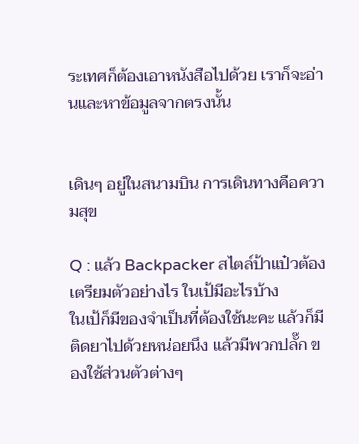ระเทศก็ต้องเอาหนังสือไปด้วย เราก็จะอ่านและหาข้อมูลจากตรงนั้น


เดินๆ อยู่ในสนามบิน การเดินทางคือความสุข

Q : แล้ว Backpacker สไตล์ป้าแป๋วต้องเตรียมตัวอย่างไร ในเป้มีอะไรบ้าง
ในเป้ก็มีของจำเป็นที่ต้องใช้นะคะ แล้วก็มีติดยาไปด้วยหน่อยนึง แล้วมีพวกปลั๊ก ของใช้ส่วนตัวต่างๆ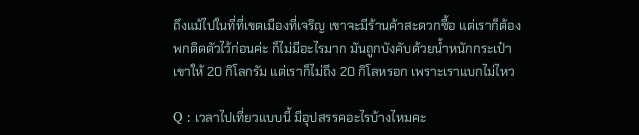ถึงแม้ไปในที่ที่เขตเมืองที่เจริญ เขาจะมีร้านค้าสะดวกซื้อ แต่เราก็ต้องพกติดตัวไว้ก่อนค่ะ ก็ไม่มีอะไรมาก มันถูกบังคับด้วยน้ำหนักกระเป๋า เขาให้ 20 กิโลกรัม แต่เราก็ไม่ถึง 20 กิโลหรอก เพราะเราแบกไม่ไหว

Q : เวลาไปเที่ยวแบบนี้ มีอุปสรรคอะไรบ้างไหมคะ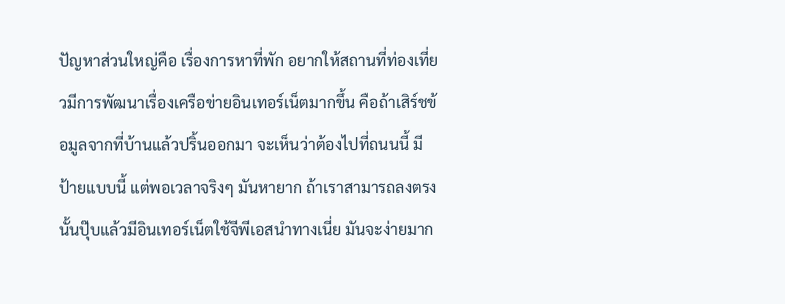ปัญหาส่วนใหญ่คือ เรื่องการหาที่พัก อยากให้สถานที่ท่องเที่ยวมีการพัฒนาเรื่องเครือข่ายอินเทอร์เน็ตมากขึ้น คือถ้าเสิร์ชข้อมูลจากที่บ้านแล้วปริ้นออกมา จะเห็นว่าต้องไปที่ถนนนี้ มีป้ายแบบนี้ แต่พอเวลาจริงๆ มันหายาก ถ้าเราสามารถลงตรงนั้นปุ๊บแล้วมีอินเทอร์เน็ตใช้จีพีเอสนำทางเนี่ย มันจะง่ายมาก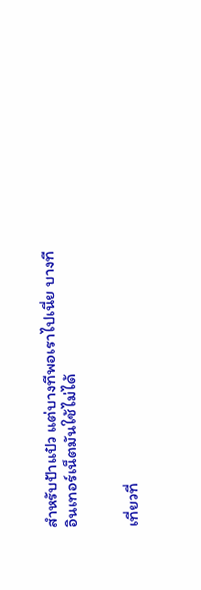สำหรับป้าแป๋ว แต่บางทีพอเราไปเนี่ย บางทีอินเทอร์เน็ตมันใช้ไม่ได้


เที่ยวที่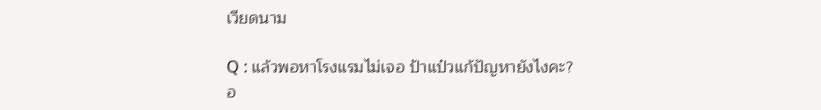เวียดนาม

Q : แล้วพอหาโรงแรมไม่เจอ ป้าแป๋วแก้ปัญหายังไงคะ?
อ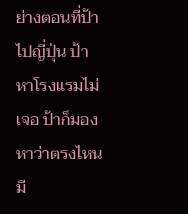ย่างตอนที่ป้าไปญี่ปุ่น ป้าหาโรงแรมไม่เจอ ป้าก็มองหาว่าตรงไหนมี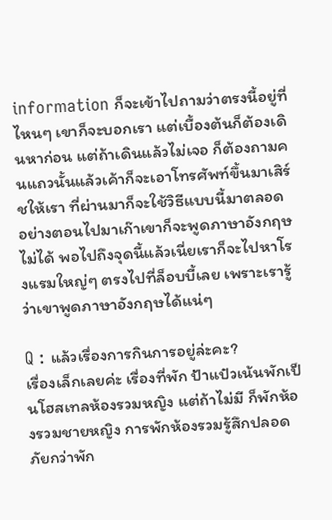information ก็จะเข้าไปถามว่าตรงนี้อยู่ที่ไหนๆ เขาก็จะบอกเรา แต่เบื้องต้นก็ต้องเดินหาก่อน แต่ถ้าเดินแล้วไม่เจอ ก็ต้องถามคนแถวนั้นแล้วเค้าก็จะเอาโทรศัพท์ขึ้นมาเสิร์ชให้เรา ที่ผ่านมาก็จะใช้วิธีแบบนี้มาตลอด อย่างตอนไปมาเก๊าเขาก็จะพูดภาษาอังกฤษไม่ได้ พอไปถึงจุดนี้แล้วเนี่ยเราก็จะไปหาโรงแรมใหญ่ๆ ตรงไปที่ล็อบบี้เลย เพราะเรารู้ว่าเขาพูดภาษาอังกฤษได้แน่ๆ

Q : แล้วเรื่องการกินการอยู่ล่ะคะ?
เรื่องเล็กเลยค่ะ เรื่องที่พัก ป้าแป๋วเน้นพักเป็นโฮสเทลห้องรวมหญิง แต่ถ้าไม่มี ก็พักห้องรวมชายหญิง การพักห้องรวมรู้สึกปลอดภัยกว่าพัก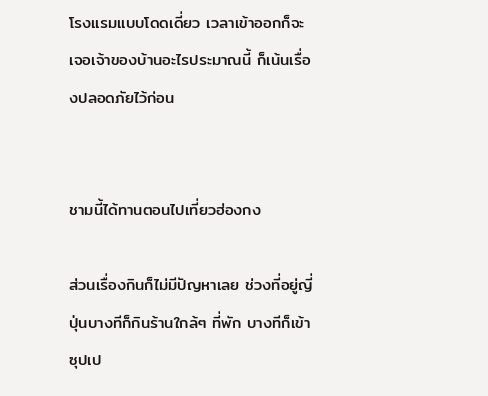โรงแรมแบบโดดเดี่ยว เวลาเข้าออกก็จะเจอเจ้าของบ้านอะไรประมาณนี้ ก็เน้นเรื่องปลอดภัยไว้ก่อน


ชามนี้ได้ทานตอนไปเที่ยวฮ่องกง

ส่วนเรื่องกินก็ไม่มีปัญหาเลย ช่วงที่อยู่ญี่ปุ่นบางทีก็กินร้านใกล้ๆ ที่พัก บางทีก็เข้าซุปเป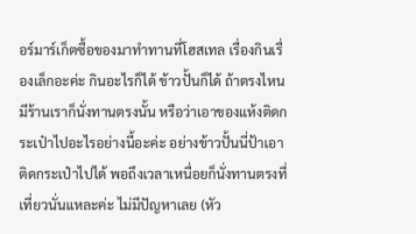อร์มาร์เก็ตซื้อของมาทำทานที่โฮสเทล เรื่องกินเรื่องเล็กอะค่ะ กินอะไรก็ได้ ข้าวปั้นก็ได้ ถ้าตรงไหนมีร้านเราก็นั่งทานตรงนั้น หรือว่าเอาของแห้งติดกระเป๋าไปอะไรอย่างนี้อะค่ะ อย่างข้าวปั้นนี่ป้าเอาติดกระเป๋าไปได้ พอถึงเวลาเหนื่อยก็นั่งทานตรงที่เที่ยวนั่นแหละค่ะ ไม่มีปัญหาเลย (หัว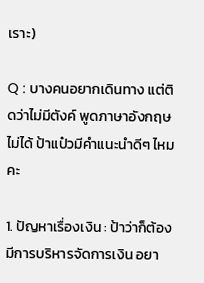เราะ)

Q : บางคนอยากเดินทาง แต่ติดว่าไม่มีตังค์ พูดภาษาอังกฤษไม่ได้ ป้าแป๋วมีคำแนะนำดีๆ ไหมคะ

1. ปัญหาเรื่องเงิน : ป้าว่าก็ต้องมีการบริหารจัดการเงิน อยา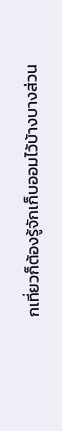กเที่ยวก็ต้องรู้จักเก็บออมไว้บ้างบางส่วน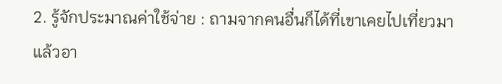2. รู้จักประมาณค่าใช้จ่าย : ถามจากคนอื่นก็ได้ที่เขาเคยไปเที่ยวมา แล้วอา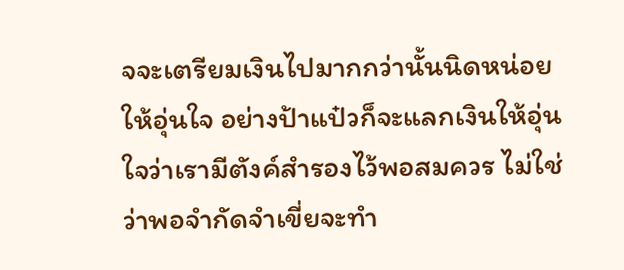จจะเตรียมเงินไปมากกว่านั้นนิดหน่อย ให้อุ่นใจ อย่างป้าแป๋วก็จะแลกเงินให้อุ่นใจว่าเรามีตังค์สำรองไว้พอสมควร ไม่ใช่ว่าพอจํากัดจําเขี่ยจะทำ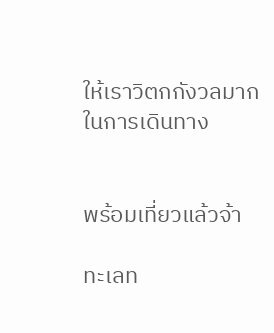ให้เราวิตกกังวลมากในการเดินทาง


พร้อมเที่ยวแล้วจ้า

ทะเลท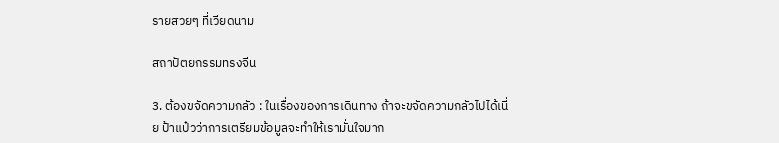รายสวยๆ ที่เวียดนาม

สถาปัตยกรรมทรงจีน

3. ต้องขจัดความกลัว : ในเรื่องของการเดินทาง ถ้าจะขจัดความกลัวไปได้เนี่ย ป้าแป๋วว่าการเตรียมข้อมูลจะทำให้เรามั่นใจมาก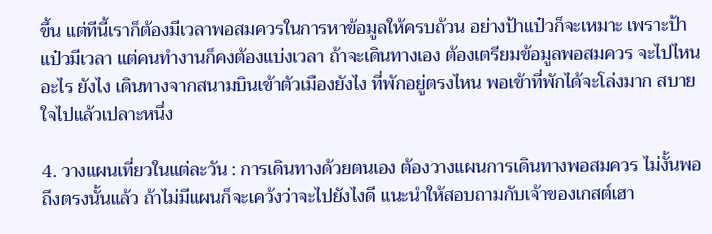ขึ้น แต่ทีนี้เราก็ต้องมีเวลาพอสมควรในการหาข้อมูลให้ครบถ้วน อย่างป้าแป๋วก็จะเหมาะ เพราะป้าแป๋วมีเวลา แต่คนทำงานก็คงต้องแบ่งเวลา ถ้าจะเดินทางเอง ต้องเตรียมข้อมูลพอสมควร จะไปไหน อะไร ยังไง เดินทางจากสนามบินเข้าตัวเมืองยังไง ที่พักอยู่ตรงไหน พอเข้าที่พักได้จะโล่งมาก สบายใจไปแล้วเปลาะหนึ่ง

4. วางแผนเที่ยวในแต่ละวัน : การเดินทางด้วยตนเอง ต้องวางแผนการเดินทางพอสมควร ไม่งั้นพอถึงตรงนั้นแล้ว ถ้าไม่มีแผนก็จะเคว้งว่าจะไปยังไงดี แนะนำให้สอบถามกับเจ้าของเกสต์เฮา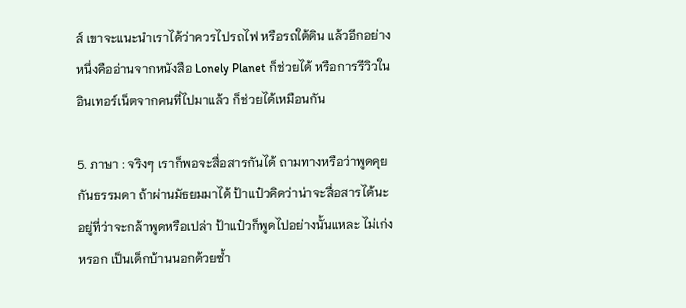ส์ เขาจะแนะนำเราได้ว่าควรไปรถไฟ หรือรถใต้ดิน แล้วอีกอย่างหนึ่งคืออ่านจากหนังสือ Lonely Planet ก็ช่วยได้ หรือการรีวิวในอินเทอร์เน็ตจากคนที่ไปมาแล้ว ก็ช่วยได้เหมือนกัน

5. ภาษา : จริงๆ เราก็พอจะสื่อสารกันได้ ถามทางหรือว่าพูดคุยกันธรรมดา ถ้าผ่านมัธยมมาได้ ป้าแป๋วคิดว่าน่าจะสื่อสารได้นะ อยู่ที่ว่าจะกล้าพูดหรือเปล่า ป้าแป๋วก็พูดไปอย่างนั้นแหละ ไม่เก่งหรอก เป็นเด็กบ้านนอกด้วยซ้ำ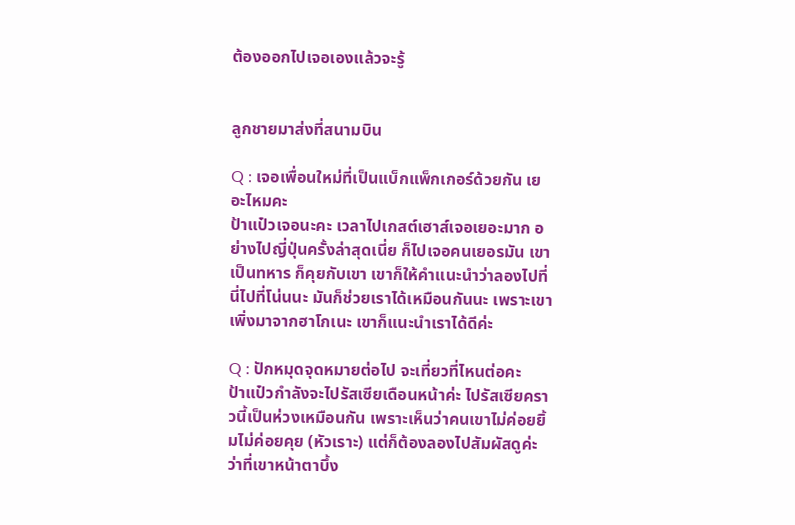ต้องออกไปเจอเองแล้วจะรู้


ลูกชายมาส่งที่สนามบิน

Q : เจอเพื่อนใหม่ที่เป็นแบ็กแพ็กเกอร์ด้วยกัน เยอะไหมคะ
ป้าแป๋วเจอนะคะ เวลาไปเกสต์เฮาส์เจอเยอะมาก อย่างไปญี่ปุ่นครั้งล่าสุดเนี่ย ก็ไปเจอคนเยอรมัน เขาเป็นทหาร ก็คุยกับเขา เขาก็ให้คำแนะนำว่าลองไปที่นี่ไปที่โน่นนะ มันก็ช่วยเราได้เหมือนกันนะ เพราะเขาเพิ่งมาจากฮาโกเนะ เขาก็แนะนำเราได้ดีค่ะ

Q : ปักหมุดจุดหมายต่อไป จะเที่ยวที่ไหนต่อคะ
ป้าแป๋วกำลังจะไปรัสเซียเดือนหน้าค่ะ ไปรัสเซียคราวนี้เป็นห่วงเหมือนกัน เพราะเห็นว่าคนเขาไม่ค่อยยิ้มไม่ค่อยคุย (หัวเราะ) แต่ก็ต้องลองไปสัมผัสดูค่ะว่าที่เขาหน้าตาบึ้ง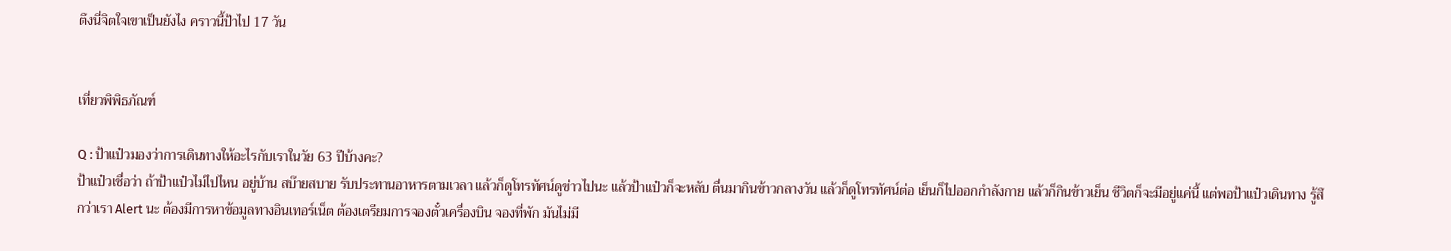ตึงนี่จิตใจเขาเป็นยังไง คราวนี้ป้าไป 17 วัน


เที่ยวพิพิธภัณฑ์

Q : ป้าแป๋วมองว่าการเดินทางให้อะไรกับเราในวัย 63 ปีบ้างคะ?
ป้าแป๋วเชื่อว่า ถ้าป้าแป๋วไม่ไปไหน อยู่บ้าน สบ๊ายสบาย รับประทานอาหารตามเวลา แล้วก็ดูโทรทัศน์ดูข่าวไปนะ แล้วป้าแป๋วก็จะหลับ ตื่นมากินข้าวกลางวัน แล้วก็ดูโทรทัศน์ต่อ เย็นก็ไปออกกำลังกาย แล้วก็กินข้าวเย็น ชีวิตก็จะมีอยู่แค่นี้ แต่พอป้าแป๋วเดินทาง รู้สึกว่าเรา Alert นะ ต้องมีการหาข้อมูลทางอินเทอร์เน็ต ต้องเตรียมการจองตั๋วเครื่องบิน จองที่พัก มันไม่มี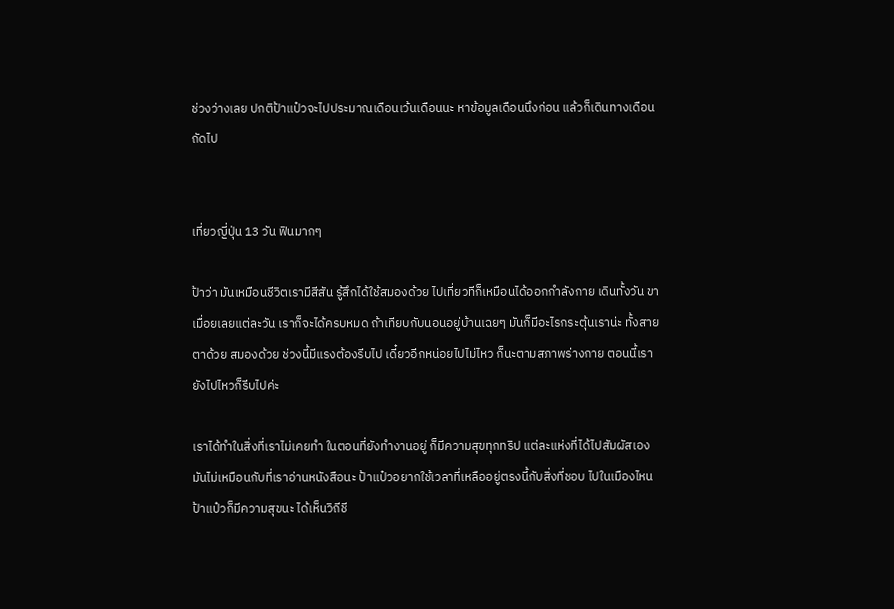ช่วงว่างเลย ปกติป้าแป๋วจะไปประมาณเดือนเว้นเดือนนะ หาข้อมูลเดือนนึงก่อน แล้วก็เดินทางเดือนถัดไป


เที่ยวญี่ปุ่น 13 วัน ฟินมากๆ

ป้าว่า มันเหมือนชีวิตเรามีสีสัน รู้สึกได้ใช้สมองด้วย ไปเที่ยวทีก็เหมือนได้ออกกำลังกาย เดินทั้งวัน ขาเมื่อยเลยแต่ละวัน เราก็จะได้ครบหมด ถ้าเทียบกับนอนอยู่บ้านเฉยๆ มันก็มีอะไรกระตุ้นเราน่ะ ทั้งสายตาด้วย สมองด้วย ช่วงนี้มีแรงต้องรีบไป เดี๋ยวอีกหน่อยไปไม่ไหว ก็นะตามสภาพร่างกาย ตอนนี้เรายังไปไหวก็รีบไปค่ะ

เราได้ทำในสิ่งที่เราไม่เคยทำ ในตอนที่ยังทำงานอยู่ ก็มีความสุขทุกทริป แต่ละแห่งที่ได้ไปสัมผัสเอง มันไม่เหมือนกับที่เราอ่านหนังสือนะ ป้าแป๋วอยากใช้เวลาที่เหลืออยู่ตรงนี้กับสิ่งที่ชอบ ไปในเมืองไหนป้าแป๋วก็มีความสุขนะ ได้เห็นวิถีชี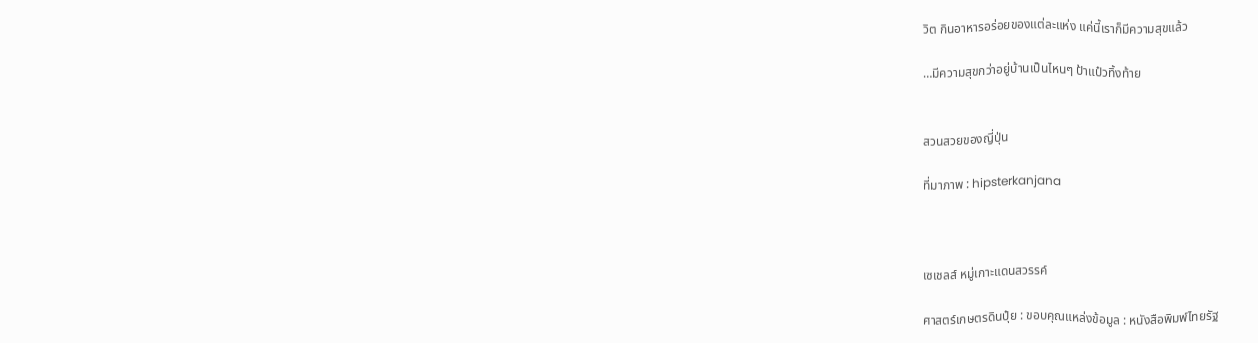วิต กินอาหารอร่อยของแต่ละแห่ง แค่นี้เราก็มีความสุขแล้ว

…มีความสุขกว่าอยู่บ้านเป็นไหนๆ ป้าแป๋วทิ้งท้าย


สวนสวยของญี่ปุ่น

ที่มาภาพ : hipsterkanjana



เซเชลส์ หมู่เกาะแดนสวรรค์

ศาสตร์เกษตรดินปุ๋ย : ขอบคุณแหล่งข้อมูล : หนังสือพิมพ์ไทยรัฐ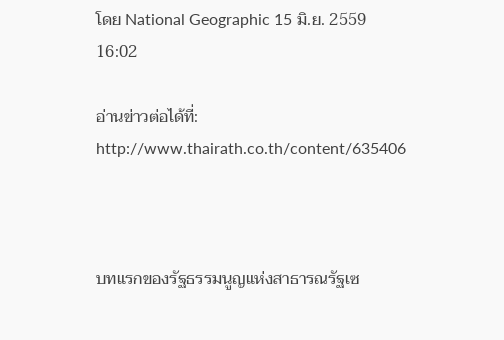โดย National Geographic 15 มิ.ย. 2559 16:02

อ่านข่าวต่อได้ที่: http://www.thairath.co.th/content/635406



บทแรกของรัฐธรรมนูญแห่งสาธารณรัฐเซ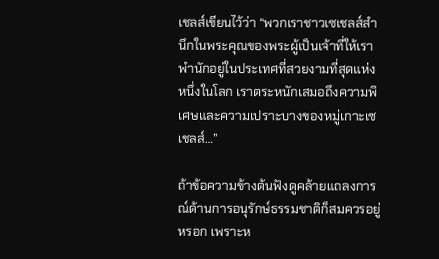เชลส์เขียนไว้ว่า “พวกเราชาวเซเชลส์สำนึกในพระคุณของพระผู้เป็นเจ้าที่ให้เราพำนักอยู่ในประเทศที่สวยงามที่สุดแห่งหนึ่งในโลก เราตระหนักเสมอถึงความพิเศษและความเปราะบางของหมู่เกาะเซเชลส์…”

ถ้าข้อความข้างต้นฟังดูคล้ายแถลงการณ์ด้านการอนุรักษ์ธรรมชาติก็สมควรอยู่หรอก เพราะห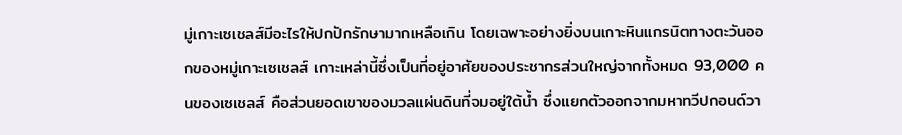มู่เกาะเซเชลส์มีอะไรให้ปกปักรักษามากเหลือเกิน โดยเฉพาะอย่างยิ่งบนเกาะหินแกรนิตทางตะวันออกของหมู่เกาะเซเชลส์ เกาะเหล่านี้ซึ่งเป็นที่อยู่อาศัยของประชากรส่วนใหญ่จากทั้งหมด 93,000 คนของเซเชลส์ คือส่วนยอดเขาของมวลแผ่นดินที่จมอยู่ใต้น้ำ ซึ่งแยกตัวออกจากมหาทวีปกอนด์วา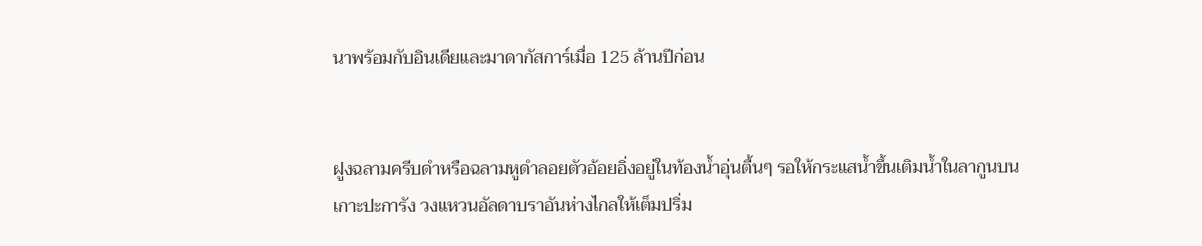นาพร้อมกับอินเดียและมาดากัสการ์เมื่อ 125 ล้านปีก่อน


ฝูงฉลามครีบดำหรือฉลามหูดำลอยตัวอ้อยอิ่งอยู่ในท้องน้ำอุ่นตื้นๆ รอให้กระแสน้ำขึ้นเติมน้ำในลากูนบนเกาะปะการัง วงแหวนอัลดาบราอันห่างไกลให้เต็มปริ่ม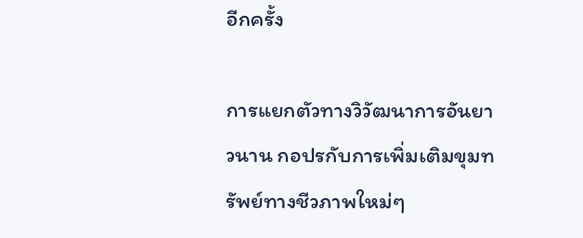อีกครั้ง

การแยกตัวทางวิวัฒนาการอันยาวนาน กอปรกับการเพิ่มเติมขุมทรัพย์ทางชีวภาพใหม่ๆ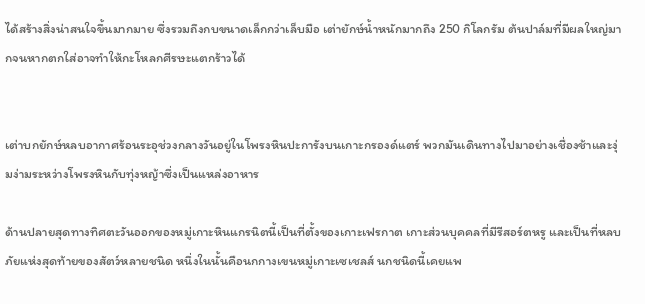ได้สร้างสิ่งน่าสนใจขึ้นมากมาย ซึ่งรวมถึงกบขนาดเล็กกว่าเล็บมือ เต่ายักษ์น้ำหนักมากถึง 250 กิโลกรัม ต้นปาล์มที่มีผลใหญ่มากจนหากตกใส่อาจทำให้กะโหลกศีรษะแตกร้าวได้


เต่าบกยักษ์หลบอากาศร้อนระอุช่วงกลางวันอยู่ในโพรงหินปะการังบนเกาะกรองด์แตร์ พวกมันเดินทางไปมาอย่างเชื่องช้าและงุ่มง่ามระหว่างโพรงหินกับทุ่งหญ้าซึ่งเป็นแหล่งอาหาร

ด้านปลายสุดทางทิศตะวันออกของหมู่เกาะหินแกรนิตนี้เป็นที่ตั้งของเกาะเฟรกาต เกาะส่วนบุคคลที่มีรีสอร์ตหรู และเป็นที่หลบภัยแห่งสุดท้ายของสัตว์หลายชนิด หนึ่งในนั้นคือนกกางเขนหมู่เกาะเซเชลส์ นกชนิดนี้เคยแพ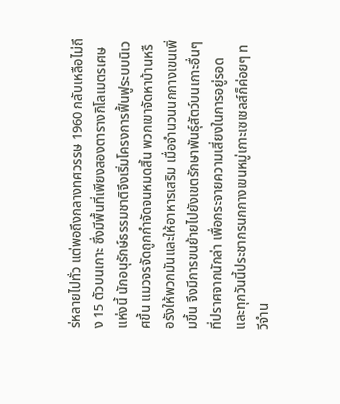ร่หลายไปทั่ว แต่พอถึงกลางทศวรรษ 1960 กลับเหลือไม่ถึง 15 ตัวบนเกาะ ซึ่งมีพื้นที่เพียงสองตารางกิโลเมตรเศษแห่งนี้ นักอนุรักษ์ธรรมชาติจึงเริ่มโครงการฟื้นฟูระบบนิเวศขึ้น แมวจรจัดถูกกำจัดจนหมดสิ้น พวกเขาจัดหาบ้านหรือรังให้พวกมันและให้อาหารเสริม เมื่อจำนวนนกกางเขนเพิ่มขึ้น จึงมีการขนย้ายไปยังเขตรักษาพันธุ์สัตว์บนเกาะอื่นๆ ที่ปราศจากนักล่า เพื่อกระจายความเสี่ยงในการอยู่รอด และทุกวันนี้ประชากรนกกางเขนหมู่เกาะเซเชลส์ก็ค่อยๆ ทวีจำน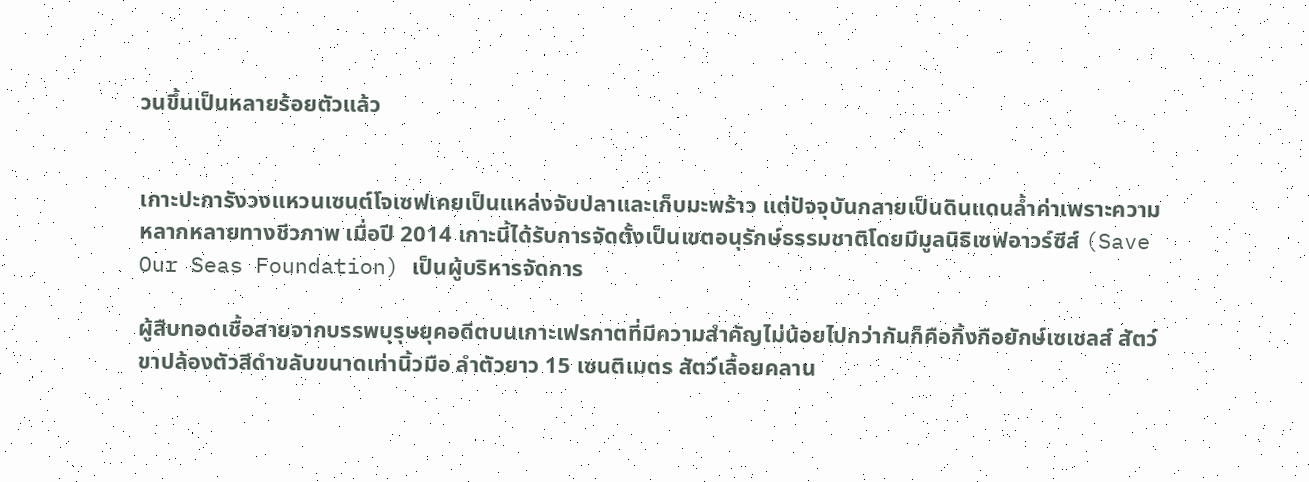วนขึ้นเป็นหลายร้อยตัวแล้ว


เกาะปะการังวงแหวนเซนต์โจเซฟเคยเป็นแหล่งจับปลาและเก็บมะพร้าว แต่ปัจจุบันกลายเป็นดินแดนล้ำค่าเพราะความหลากหลายทางชีวภาพ เมื่อปี 2014 เกาะนี้ได้รับการจัดตั้งเป็นเขตอนุรักษ์ธรรมชาติโดยมีมูลนิธิเซฟอาวร์ซีส์ (Save Our Seas Foundation) เป็นผู้บริหารจัดการ

ผู้สืบทอดเชื้อสายจากบรรพบุรุษยุคอดีตบนเกาะเฟรกาตที่มีความสำคัญไม่น้อยไปกว่ากันก็คือกิ้งกือยักษ์เซเชลส์ สัตว์ขาปล้องตัวสีดำขลับขนาดเท่านิ้วมือ ลำตัวยาว 15 เซนติเมตร สัตว์เลื้อยคลาน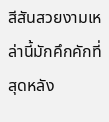สีสันสวยงามเหล่านี้มักคึกคักที่สุดหลัง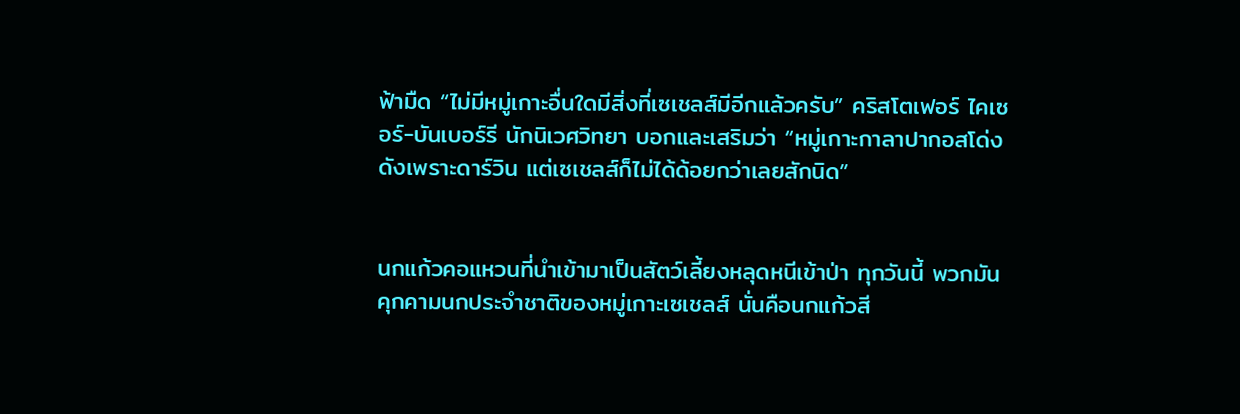ฟ้ามืด “ไม่มีหมู่เกาะอื่นใดมีสิ่งที่เซเชลส์มีอีกแล้วครับ” คริสโตเฟอร์ ไคเซอร์-บันเบอร์รี นักนิเวศวิทยา บอกและเสริมว่า “หมู่เกาะกาลาปากอสโด่งดังเพราะดาร์วิน แต่เซเชลส์ก็ไม่ได้ด้อยกว่าเลยสักนิด”


นกแก้วคอแหวนที่นำเข้ามาเป็นสัตว์เลี้ยงหลุดหนีเข้าป่า ทุกวันนี้ พวกมันคุกคามนกประจำชาติของหมู่เกาะเซเชลส์ นั่นคือนกแก้วสี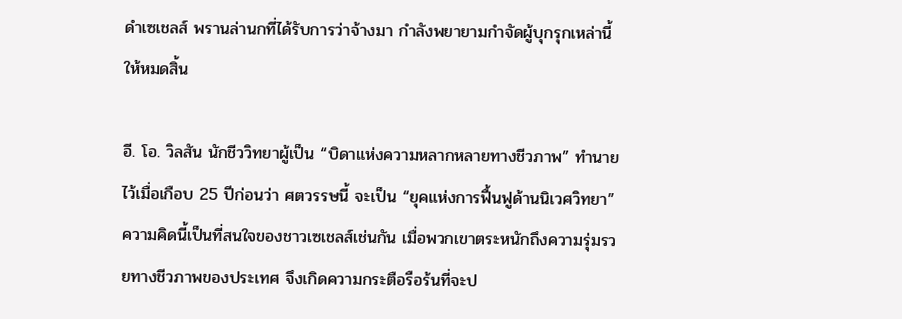ดำเซเชลส์ พรานล่านกที่ได้รับการว่าจ้างมา กำลังพยายามกำจัดผู้บุกรุกเหล่านี้ให้หมดสิ้น

อี. โอ. วิลสัน นักชีววิทยาผู้เป็น “บิดาแห่งความหลากหลายทางชีวภาพ” ทำนายไว้เมื่อเกือบ 25 ปีก่อนว่า ศตวรรษนี้ จะเป็น “ยุคแห่งการฟื้นฟูด้านนิเวศวิทยา” ความคิดนี้เป็นที่สนใจของชาวเซเชลส์เช่นกัน เมื่อพวกเขาตระหนักถึงความรุ่มรวยทางชีวภาพของประเทศ จึงเกิดความกระตือรือร้นที่จะป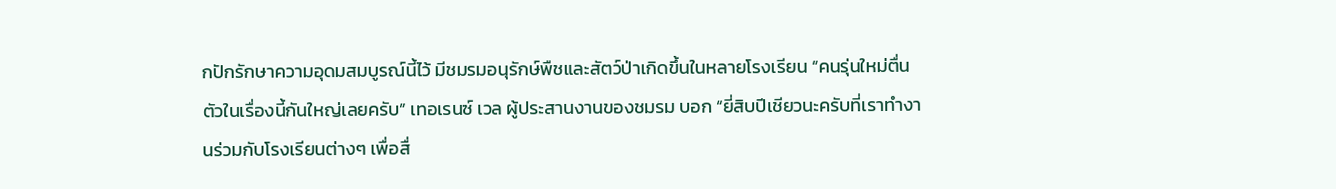กปักรักษาความอุดมสมบูรณ์นี้ไว้ มีชมรมอนุรักษ์พืชและสัตว์ป่าเกิดขึ้นในหลายโรงเรียน “คนรุ่นใหม่ตื่นตัวในเรื่องนี้กันใหญ่เลยครับ” เทอเรนซ์ เวล ผู้ประสานงานของชมรม บอก “ยี่สิบปีเชียวนะครับที่เราทำงานร่วมกับโรงเรียนต่างๆ เพื่อสื่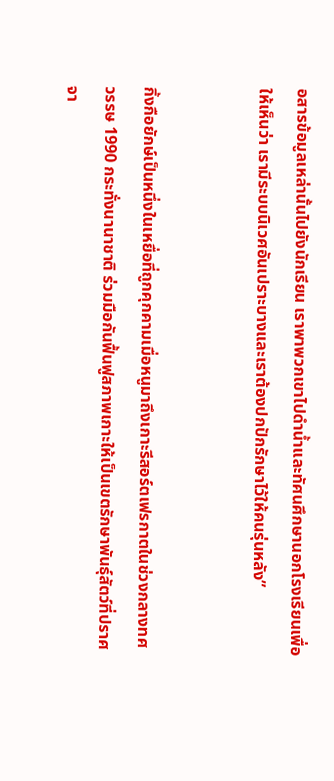อสารข้อมูลเหล่านั้นไปยังนักเรียน เราพาพวกเขาไปดำน้ำและทัศนศึกษานอกโรงเรียนเพื่อให้เห็นว่า เรามีระบบนิเวศอันเปราะบางและเราต้องปกปักรักษาไว้ให้คนรุ่นหลัง”


กิ้งกือยักษ์เป็นหนึ่งในเหยื่อที่ถูกคุกคามเมื่อหนูมาถึงเกาะรีสอร์ตเฟรกาตในช่วงกลางทศวรรษ 1990 กระทั่งนานาชาติ ร่วมมือกันฟื้นฟูสภาพเกาะให้เป็นเขตรักษาพันธุ์สัตว์ที่ปราศจา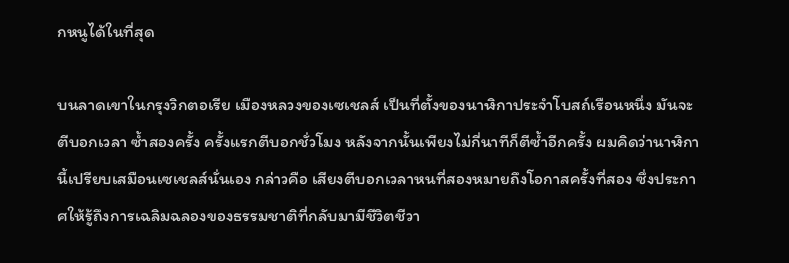กหนูได้ในที่สุด

บนลาดเขาในกรุงวิกตอเรีย เมืองหลวงของเซเชลส์ เป็นที่ตั้งของนาฬิกาประจำโบสถ์เรือนหนึ่ง มันจะตีบอกเวลา ซ้ำสองครั้ง ครั้งแรกตีบอกชั่วโมง หลังจากนั้นเพียงไม่กี่นาทีก็ตีซ้ำอีกครั้ง ผมคิดว่านาฬิกานี้เปรียบเสมือนเซเชลส์นั่นเอง กล่าวคือ เสียงตีบอกเวลาหนที่สองหมายถึงโอกาสครั้งที่สอง ซึ่งประกาศให้รู้ถึงการเฉลิมฉลองของธรรมชาติที่กลับมามีชีวิตชีวา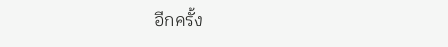อีกครั้ง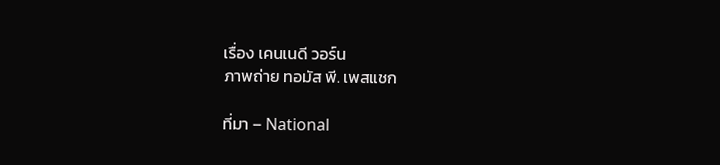เรื่อง เคนเนดี วอร์น
ภาพถ่าย ทอมัส พี. เพสแชก

ที่มา – National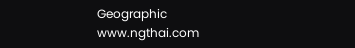Geographic
www.ngthai.com